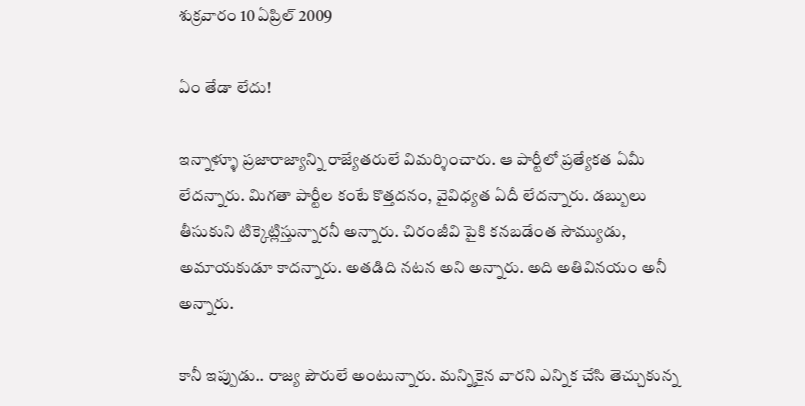శుక్రవారం 10 ఏప్రిల్ 2009

ఏం తేడా లేదు!

ఇన్నాళ్ళూ ప్రజారాజ్యాన్ని రాజ్యేతరులే విమర్శించారు. ఆ పార్టీలో ప్రత్యేకత ఏమీ లేదన్నారు. మిగతా పార్టీల కంటే కొత్తదనం, వైవిధ్యత ఏదీ లేదన్నారు. డబ్బులు తీసుకుని టిక్కెట్లిస్తున్నారనీ అన్నారు. చిరంజీవి పైకి కనబడేంత సౌమ్యుడు, అమాయకుడూ కాదన్నారు. అతడిది నటన అని అన్నారు. అది అతివినయం అనీ అన్నారు.

కానీ ఇప్పుడు.. రాజ్య పౌరులే అంటున్నారు. మన్నికైన వారని ఎన్నిక చేసి తెచ్చుకున్న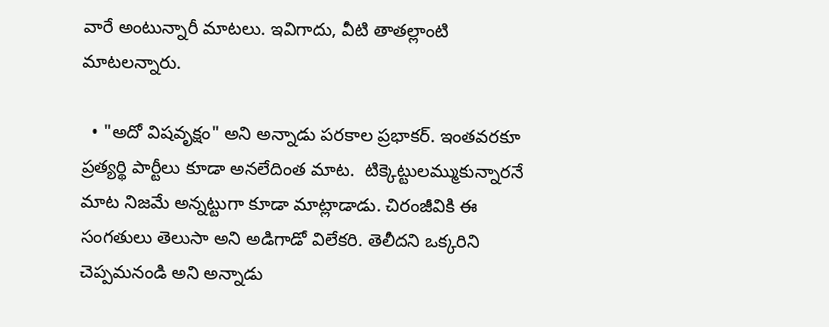వారే అంటున్నారీ మాటలు. ఇవిగాదు, వీటి తాతల్లాంటి మాటలన్నారు.

  • "అదో విషవృక్షం" అని అన్నాడు పరకాల ప్రభాకర్. ఇంతవరకూ ప్రత్యర్థి పార్టీలు కూడా అనలేదింత మాట.  టిక్కెట్టులమ్ముకున్నారనే మాట నిజమే అన్నట్టుగా కూడా మాట్లాడాడు. చిరంజీవికి ఈ సంగతులు తెలుసా అని అడిగాడో విలేకరి. తెలీదని ఒక్కరిని చెప్పమనండి అని అన్నాడు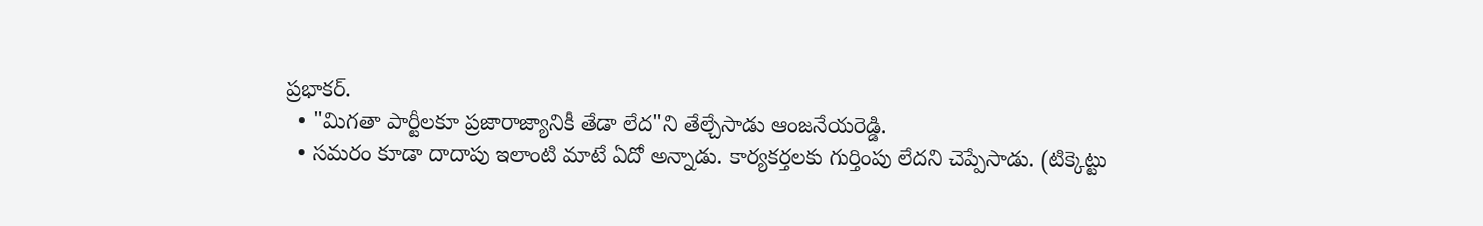ప్రభాకర్.
  • "మిగతా పార్టీలకూ ప్రజారాజ్యానికీ తేడా లేద"ని తేల్చేసాడు ఆంజనేయరెడ్డి.
  • సమరం కూడా దాదాపు ఇలాంటి మాటే ఏదో అన్నాడు. కార్యకర్తలకు గుర్తింపు లేదని చెప్పేసాడు. (టిక్కెట్టు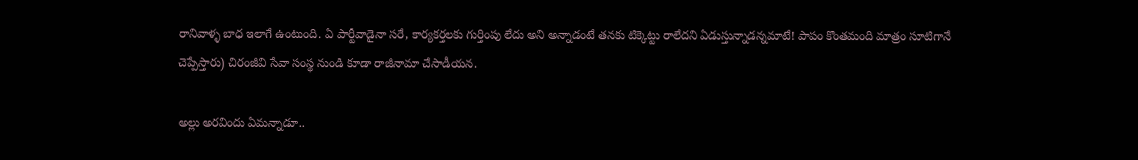రానివాళ్ళ బాధ ఇలాగే ఉంటుంది. ఏ పార్టీవాడైనా సరే, కార్యకర్తలకు గుర్తింపు లేదు అని అన్నాడంటే తనకు టిక్కెట్టు రాలేదని ఏడుస్తున్నాడన్నమాటే! పాపం కొంతమంది మాత్రం సూటిగానే చెప్పేస్తారు) చిరంజీవి సేవా సంస్థ నుండి కూడా రాజీనామా చేసాడీయన.

అల్లు అరవిందు ఏమన్నాడూ..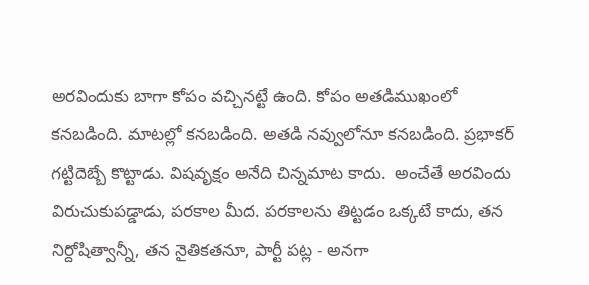అరవిందుకు బాగా కోపం వచ్చినట్టే ఉంది. కోపం అతడిముఖంలో కనబడింది. మాటల్లో కనబడింది. అతడి నవ్వులోనూ కనబడింది. ప్రభాకర్ గట్టిదెబ్బే కొట్టాడు. విషవృక్షం అనేది చిన్నమాట కాదు.  అంచేతే అరవిందు విరుచుకుపడ్డాడు, పరకాల మీద. పరకాలను తిట్టడం ఒక్కటే కాదు, తన నిర్దోషిత్వాన్నీ, తన నైతికతనూ, పార్టీ పట్ల - అనగా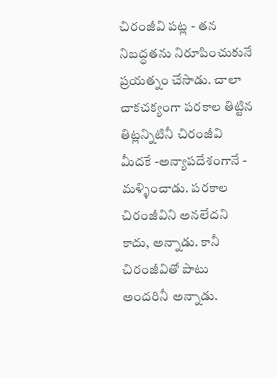చిరంజీవి పట్ల - తన నిబద్ధతను నిరూపించుకునే ప్రయత్నం చేసాడు. చాలా చాకచక్యంగా పరకాల తిట్టిన తిట్లన్నిటినీ చిరంజీవి మీదకే -అన్యాపదేశంగానే - మళ్ళించాడు. పరకాల చిరంజీవిని అనలేదని కాదు, అన్నాడు. కానీ చిరంజీవితో పాటు అందరినీ అన్నాడు.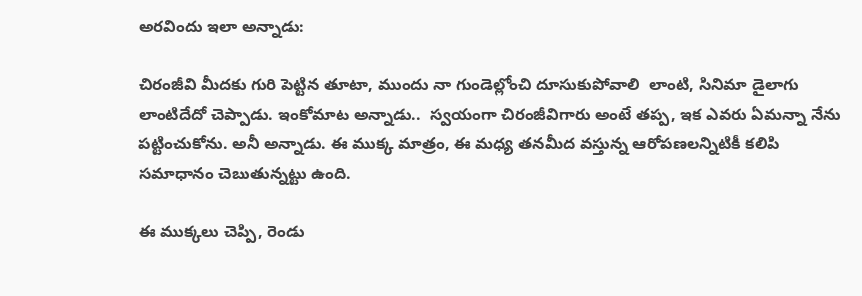అరవిందు ఇలా అన్నాడు:

చిరంజీవి మీదకు గురి పెట్టిన తూటా, ముందు నా గుండెల్లోంచి దూసుకుపోవాలి  లాంటి, సినిమా డైలాగు లాంటిదేదో చెప్పాడు. ఇంకోమాట అన్నాడు..  స్వయంగా చిరంజీవిగారు అంటే తప్ప, ఇక ఎవరు ఏమన్నా నేను పట్టించుకోను. అనీ అన్నాడు. ఈ ముక్క మాత్రం, ఈ మధ్య తనమీద వస్తున్న ఆరోపణలన్నిటికీ కలిపి సమాధానం చెబుతున్నట్టు ఉంది.

ఈ ముక్కలు చెప్పి, రెండు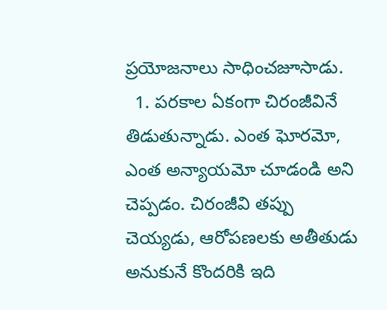ప్రయోజనాలు సాధించజూసాడు.
  1. పరకాల ఏకంగా చిరంజీవినే తిడుతున్నాడు. ఎంత ఘోరమో, ఎంత అన్యాయమో చూడండి అని చెప్పడం. చిరంజీవి తప్పు చెయ్యడు, ఆరోపణలకు అతీతుడు అనుకునే కొందరికి ఇది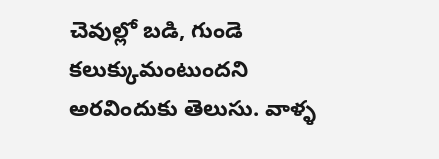చెవుల్లో బడి, గుండె కలుక్కుమంటుందని అరవిందుకు తెలుసు. వాళ్ళ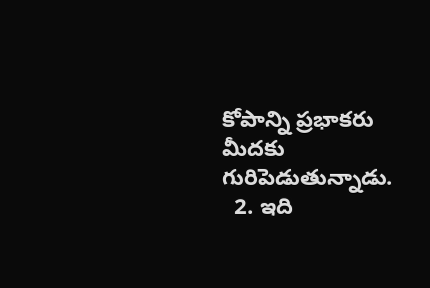కోపాన్ని ప్రభాకరు మీదకు గురిపెడుతున్నాడు.
  2. ఇది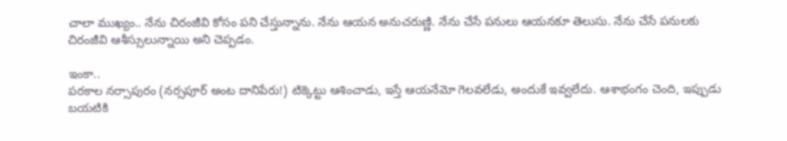చాలా ముఖ్యం.. నేను చిరంజీవి కోసం పని చేస్తున్నాను. నేను ఆయన అనుచరుణ్ణి. నేను చేసే పనులు ఆయనకూ తెలుసు. నేను చేసే పనులకు చిరంజీవి ఆశీస్సులున్నాయి అని చెప్పడం.

ఇంకా..
పరకాల నర్సాపురం (నర్సపూర్ అంట దానిపేరు!) టిక్కెట్టు ఆశించాడు, ఇస్తే ఆయనేమో గెలవలేడు, అందుకే ఇవ్వలేదు. ఆశాభంగం చెంది, ఇప్పుడు బయటికి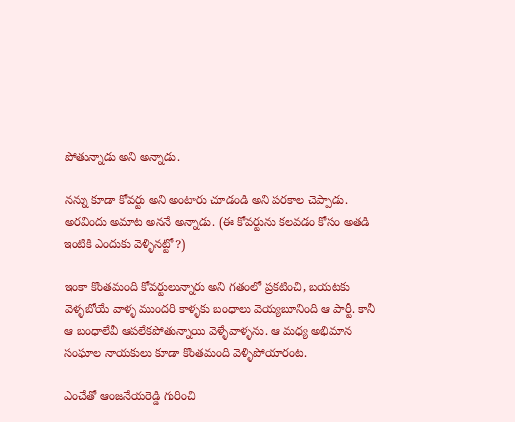పోతున్నాడు అని అన్నాడు.

నన్ను కూడా కోవర్టు అని అంటారు చూడండి అని పరకాల చెప్పాడు. అరవిందు అమాట అననే అన్నాడు. (ఈ కోవర్టును కలవడం కోసం అతడి ఇంటికి ఎందుకు వెళ్ళినట్టో?)

ఇంకా కొంతమంది కోవర్టులున్నారు అని గతంలో ప్రకటించి, బయటకు వెళ్ళబోయే వాళ్ళ ముందరి కాళ్ళకు బంధాలు వెయ్యబూనింది ఆ పార్టీ. కానీ ఆ బంధాలేవీ ఆపలేకపోతున్నాయి వెళ్ళేవాళ్ళను. ఆ మధ్య అభిమాన సంఘాల నాయకులు కూడా కొంతమంది వెళ్ళిపోయారంట.

ఎంచేతో ఆంజనేయరెడ్డి గురించి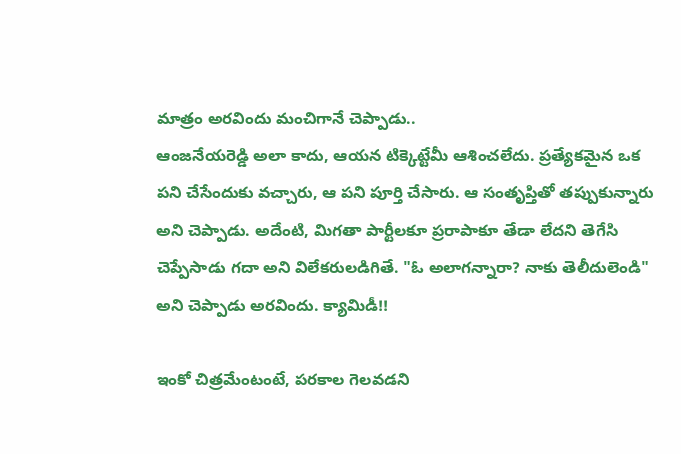మాత్రం అరవిందు మంచిగానే చెప్పాడు..
ఆంజనేయరెడ్డి అలా కాదు, ఆయన టిక్కెట్టేమీ ఆశించలేదు. ప్రత్యేకమైన ఒక పని చేసేందుకు వచ్చారు, ఆ పని పూర్తి చేసారు. ఆ సంతృప్తితో తప్పుకున్నారు అని చెప్పాడు. అదేంటి, మిగతా పార్టీలకూ ప్రరాపాకూ తేడా లేదని తెగేసి చెప్పేసాడు గదా అని విలేకరులడిగితే. "ఓ అలాగన్నారా? నాకు తెలీదులెండి" అని చెప్పాడు అరవిందు. క్యామిడీ!!

ఇంకో చిత్రమేంటంటే, పరకాల గెలవడని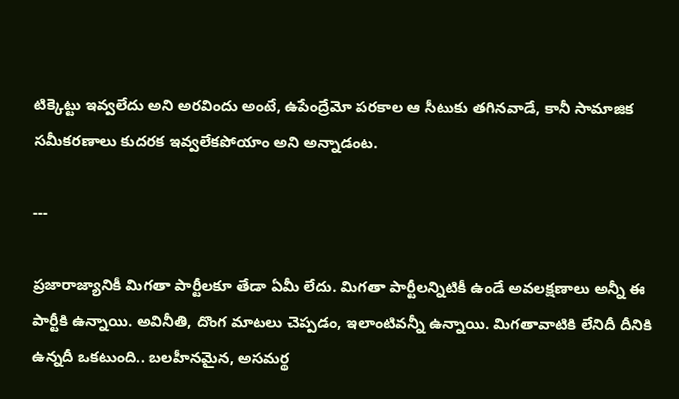టిక్కెట్టు ఇవ్వలేదు అని అరవిందు అంటే, ఉపేంద్రేమో పరకాల ఆ సీటుకు తగినవాడే, కానీ సామాజిక సమీకరణాలు కుదరక ఇవ్వలేకపోయాం అని అన్నాడంట.

---

ప్రజారాజ్యానికీ మిగతా పార్టీలకూ తేడా ఏమీ లేదు. మిగతా పార్టీలన్నిటికీ ఉండే అవలక్షణాలు అన్నీ ఈ పార్టీకి ఉన్నాయి. అవినీతి, దొంగ మాటలు చెప్పడం, ఇలాంటివన్నీ ఉన్నాయి. మిగతావాటికి లేనిదీ దీనికి ఉన్నదీ ఒకటుంది.. బలహీనమైన, అసమర్థ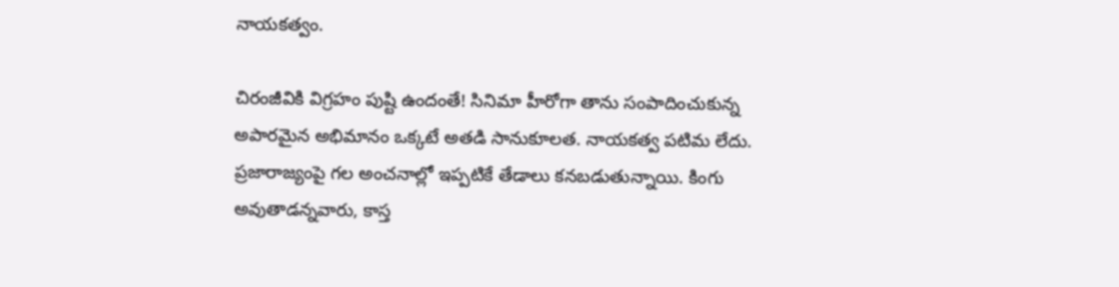నాయకత్వం.

చిరంజీవికి విగ్రహం పుష్టి ఉందంతే! సినిమా హీరోగా తాను సంపాదించుకున్న అపారమైన అభిమానం ఒక్కటే అతడి సానుకూలత. నాయకత్వ పటిమ లేదు. ప్రజారాజ్యంపై గల అంచనాల్లో ఇప్పటికే తేడాలు కనబడుతున్నాయి. కింగు అవుతాడన్నవారు, కాస్త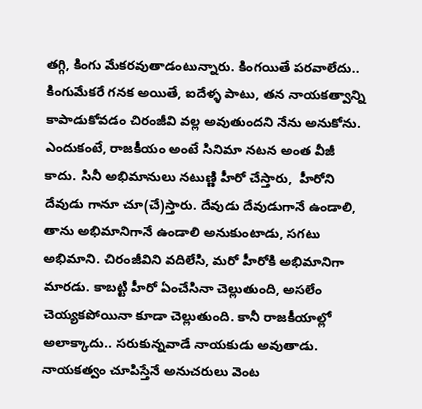తగ్గి, కింగు మేకరవుతాడంటున్నారు. కింగయితే పరవాలేదు.. కింగుమేకరే గనక అయితే, ఐదేళ్ళ పాటు, తన నాయకత్వాన్ని కాపాడుకోవడం చిరంజీవి వల్ల అవుతుందని నేను అనుకోను. ఎందుకంటే, రాజకీయం అంటే సినిమా నటన అంత వీజీ కాదు. సినీ అభిమానులు నటుణ్ణి హీరో చేస్తారు,  హీరోని దేవుడు గానూ చూ(చే)స్తారు. దేవుడు దేవుడుగానే ఉండాలి, తాను అభిమానిగానే ఉండాలి అనుకుంటాడు, సగటు అభిమాని. చిరంజీవిని వదిలేసి, మరో హీరోకి అభిమానిగా మారడు. కాబట్టి హీరో ఏంచేసినా చెల్లుతుంది, అసలేం చెయ్యకపోయినా కూడా చెల్లుతుంది. కానీ రాజకీయాల్లో అలాక్కాదు.. సరుకున్నవాడే నాయకుడు అవుతాడు. నాయకత్వం చూపిస్తేనే అనుచరులు వెంట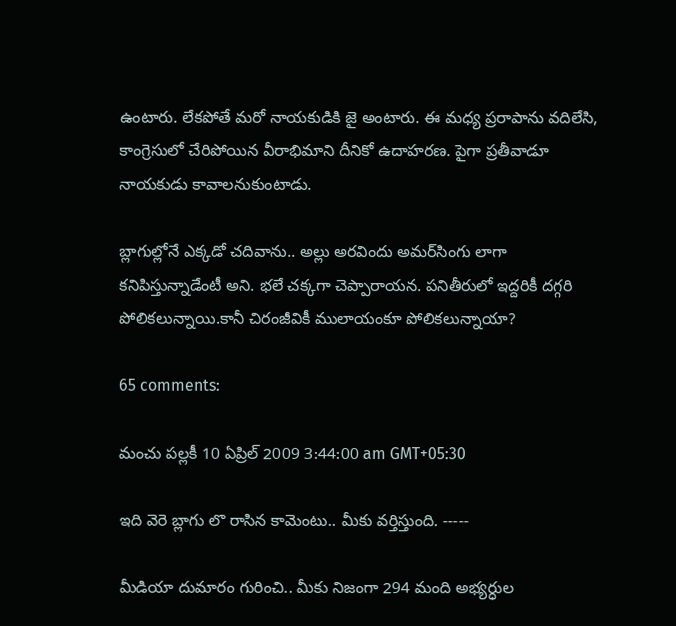ఉంటారు. లేకపోతే మరో నాయకుడికి జై అంటారు. ఈ మధ్య ప్రరాపాను వదిలేసి, కాంగ్రెసులో చేరిపోయిన వీరాభిమాని దీనికో ఉదాహరణ. పైగా ప్రతీవాడూ నాయకుడు కావాలనుకుంటాడు.

బ్లాగుల్లోనే ఎక్కడో చదివాను.. అల్లు అరవిందు అమర్‌సింగు లాగా కనిపిస్తున్నాడేంటీ అని. భలే చక్కగా చెప్పారాయన. పనితీరులో ఇద్దరికీ దగ్గరి పోలికలున్నాయి.కానీ చిరంజీవికీ ములాయంకూ పోలికలున్నాయా?

65 comments:

మంచు పల్లకీ 10 ఏప్రిల్ 2009 3:44:00 am GMT+05:30

ఇది వెరె బ్లాగు లొ రాసిన కామెంటు.. మీకు వర్తిస్తుంది. -----

మీడియా దుమారం గురించి.. మీకు నిజంగా 294 మంది అభ్యర్ధుల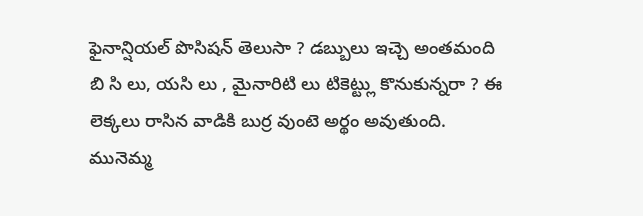ఫైనాన్షియల్ పొసిషన్ తెలుసా ? డబ్బులు ఇచ్చె అంతమంది బి సి లు, యసి లు , మైనారిటి లు టికెట్ట్లు కొనుకున్నరా ? ఈ లెక్కలు రాసిన వాడికి బుర్ర వుంటె అర్థం అవుతుంది. మునెమ్మ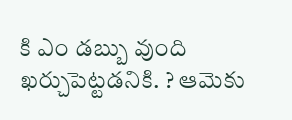కి ఎం డబ్బు వుంది ఖర్చుపెట్టడనికి. ? ఆమెకు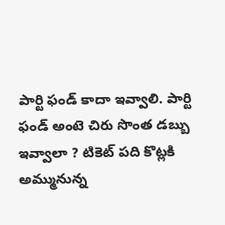పార్టి ఫండ్ కాదా ఇవ్వాలి. పార్టి ఫండ్ అంటె చిరు సొంత డబ్బు ఇవ్వాలా ? టికెట్ పది కొట్లకి అమ్మునున్న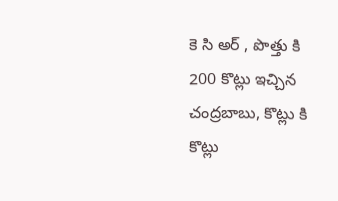కె సి అర్ , పొత్తు కి 200 కొట్లు ఇచ్చిన చంద్రబాబు, కొట్లు కి కొట్లు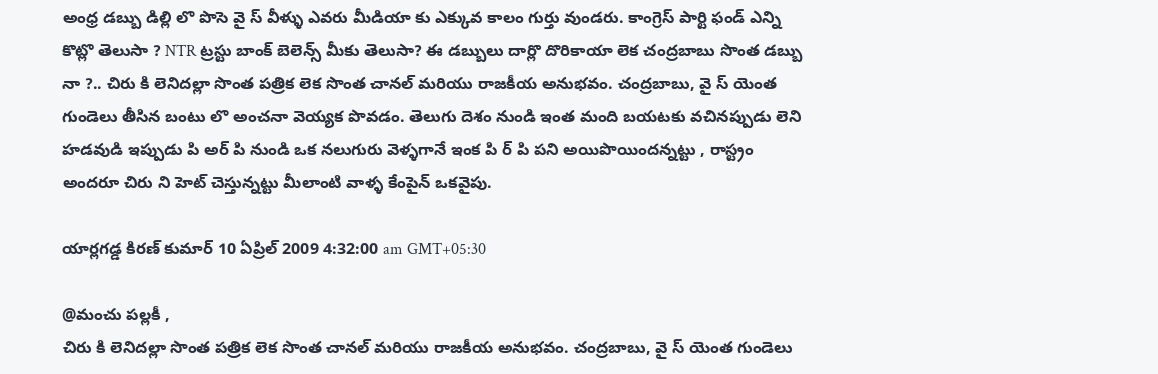అంధ్ర డబ్బు డిల్లి లొ పొసె వై స్ వీళ్ళు ఎవరు మీడియా కు ఎక్కువ కాలం గుర్తు వుండరు. కాంగ్రెస్ పార్టి ఫండ్ ఎన్ని కొట్లొ తెలుసా ? NTR ట్రస్టు బాంక్ బెలెన్స్ మీకు తెలుసా? ఈ డబ్బులు దార్లొ దొరికాయా లెక చంద్రబాబు సొంత డబ్బు నా ?.. చిరు కి లెనిదల్లా సొంత పత్రిక లెక సొంత చానల్ మరియు రాజకీయ అనుభవం. చంద్రబాబు, వై స్ యెంత గుండెలు తీసిన బంటు లొ అంచనా వెయ్యక పొవడం. తెలుగు దెశం నుండి ఇంత మంది బయటకు వచినప్పుడు లెని హడవుడి ఇప్పుడు పి అర్ పి నుండి ఒక నలుగురు వెళ్ళగానే ఇంక పి ర్ పి పని అయిపొయిందన్నట్టు , రాస్ట్రం అందరూ చిరు ని హెట్ చెస్తున్నట్టు మీలాంటి వాళ్ళ కేంపైన్ ఒకవైపు.

యార్లగడ్డ కిరణ్ కుమార్ 10 ఏప్రిల్ 2009 4:32:00 am GMT+05:30

@మంచు పల్లకీ ,
చిరు కి లెనిదల్లా సొంత పత్రిక లెక సొంత చానల్ మరియు రాజకీయ అనుభవం. చంద్రబాబు, వై స్ యెంత గుండెలు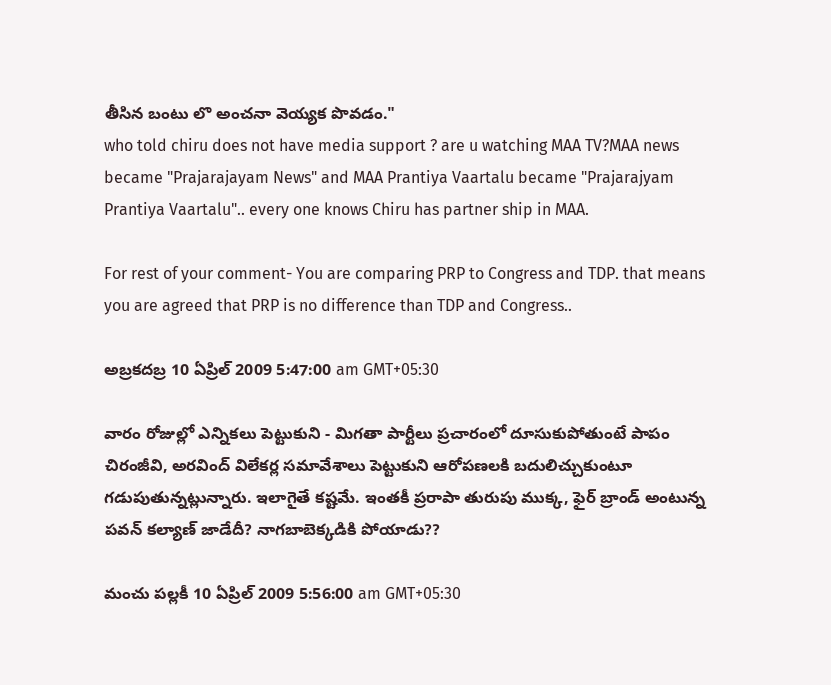తీసిన బంటు లొ అంచనా వెయ్యక పొవడం."
who told chiru does not have media support ? are u watching MAA TV?MAA news became "Prajarajayam News" and MAA Prantiya Vaartalu became "Prajarajyam Prantiya Vaartalu".. every one knows Chiru has partner ship in MAA.

For rest of your comment- You are comparing PRP to Congress and TDP. that means you are agreed that PRP is no difference than TDP and Congress..

అబ్రకదబ్ర 10 ఏప్రిల్ 2009 5:47:00 am GMT+05:30

వారం రోజుల్లో ఎన్నికలు పెట్టుకుని - మిగతా పార్టీలు ప్రచారంలో దూసుకుపోతుంటే పాపం చిరంజీవి, అరవింద్ విలేకర్ల సమావేశాలు పెట్టుకుని ఆరోపణలకి బదులిచ్చుకుంటూ గడుపుతున్నట్లున్నారు. ఇలాగైతే కష్టమే. ఇంతకీ ప్రరాపా తురుపు ముక్క, ఫైర్ బ్రాండ్ అంటున్న పవన్ కల్యాణ్ జాడేదీ? నాగబాబెక్కడికి పోయాడు??

మంచు పల్లకీ 10 ఏప్రిల్ 2009 5:56:00 am GMT+05:30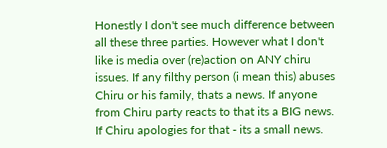Honestly I don't see much difference between all these three parties. However what I don't like is media over (re)action on ANY chiru issues. If any filthy person (i mean this) abuses Chiru or his family, thats a news. If anyone from Chiru party reacts to that its a BIG news. If Chiru apologies for that - its a small news.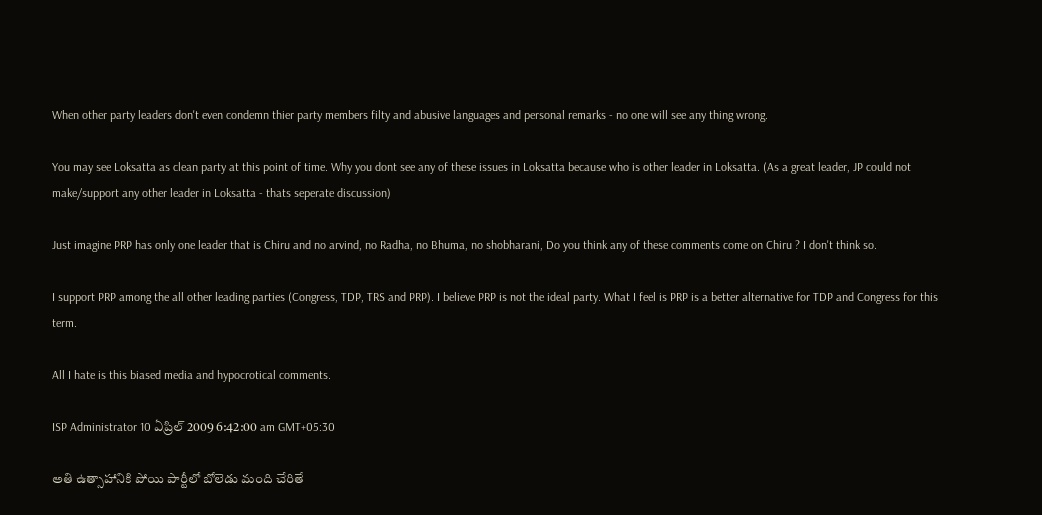When other party leaders don't even condemn thier party members filty and abusive languages and personal remarks - no one will see any thing wrong.

You may see Loksatta as clean party at this point of time. Why you dont see any of these issues in Loksatta because who is other leader in Loksatta. (As a great leader, JP could not make/support any other leader in Loksatta - thats seperate discussion)

Just imagine PRP has only one leader that is Chiru and no arvind, no Radha, no Bhuma, no shobharani, Do you think any of these comments come on Chiru ? I don't think so.

I support PRP among the all other leading parties (Congress, TDP, TRS and PRP). I believe PRP is not the ideal party. What I feel is PRP is a better alternative for TDP and Congress for this term.

All I hate is this biased media and hypocrotical comments.

ISP Administrator 10 ఏప్రిల్ 2009 6:42:00 am GMT+05:30

అతి ఉత్సాహానికి పోయి పార్టీలో బోలెడు మంది చేరితే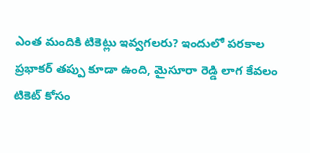ఎంత మందికి టికెట్లు ఇవ్వగలరు? ఇందులో పరకాల ప్రభాకర్ తప్పు కూడా ఉంది, మైసూరా రెడ్డి లాగ కేవలం టికెట్ కోసం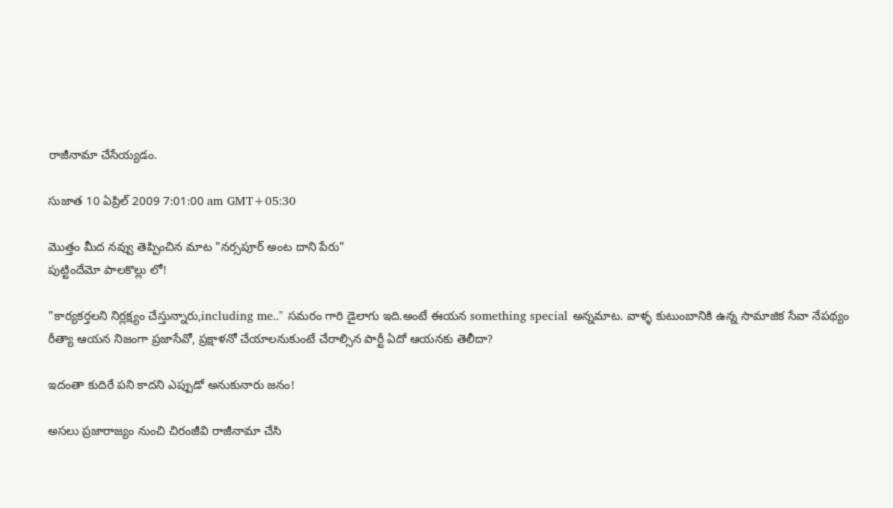రాజీనామా చేసేయ్యడం.

సుజాత 10 ఏప్రిల్ 2009 7:01:00 am GMT+05:30

మొత్తం మీద నవ్వు తెప్పించిన మాట "నర్సపూర్ అంట దాని పేరు"
పుట్టిందేమో పాలకొల్లు లో!

"కార్యకర్తలని నిర్లక్ష్యం చేస్తున్నారు,including me.." సమరం గారి డైలాగు ఇది.అంటే ఈయన something special అన్నమాట. వాళ్ళ కుటుంబానికి ఉన్న సామాజిక సేవా నేపథ్యం రీత్యా ఆయన నిజంగా ప్రజాసేవో, ప్రక్షాళనో చేయాలనుకుంటే చేరాల్సిన పార్టీ ఏదో ఆయనకు తెలీదా?

ఇదంతా కుదిరే పని కాదని ఎప్పుడో అనుకునారు జనం!

అసలు ప్రజారాజ్యం నుంచి చిరంజీవి రాజీనామా చేసి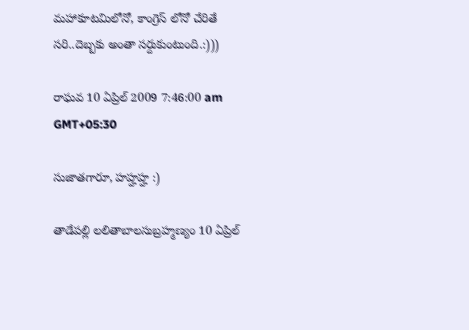మహాకూటమిలోనో, కాంగ్రెస్ లోనో చేరితే సరి..దెబ్బకు అంతా సర్దుకుంటుంది.:)))

రాఘవ 10 ఏప్రిల్ 2009 7:46:00 am GMT+05:30

సుజాతగారూ, హహ్హహ్హ :)

తాడేపల్లి లలితాబాలసుబ్రహ్మణ్యం 10 ఏప్రిల్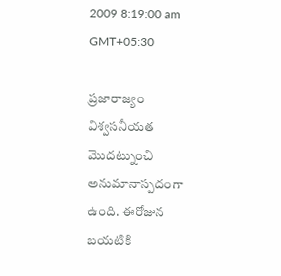2009 8:19:00 am GMT+05:30

ప్రజారాజ్యం విశ్వసనీయత మొదట్నుంచి అనుమానాస్పదంగా ఉంది. ఈరోజున బయటికి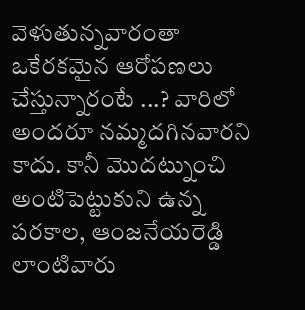వెళుతున్నవారంతా ఒకేరకమైన ఆరోపణలు చేస్తున్నారంటే ...? వారిలో అందరూ నమ్మదగినవారని కాదు. కానీ మొదట్నుంచి అంటిపెట్టుకుని ఉన్న పరకాల, ఆంజనేయరెడ్డి లాంటివారు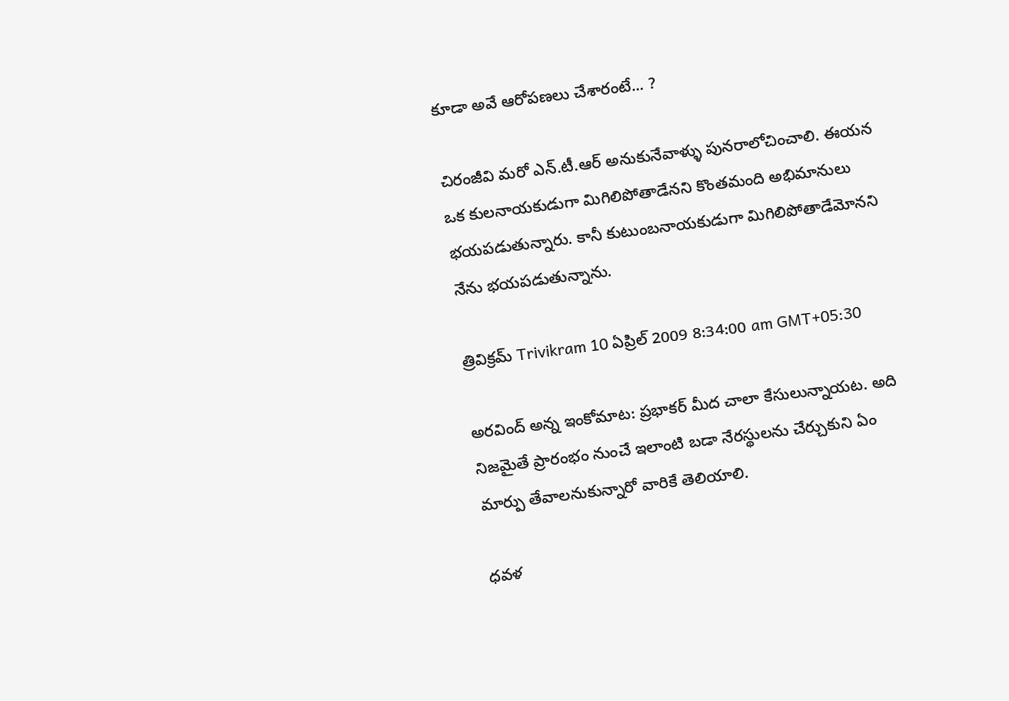కూడా అవే ఆరోపణలు చేశారంటే... ?

చిరంజీవి మరో ఎన్.టీ.ఆర్ అనుకునేవాళ్ళు పునరాలోచించాలి. ఈయన ఒక కులనాయకుడుగా మిగిలిపోతాడేనని కొంతమంది అభిమానులు భయపడుతున్నారు. కానీ కుటుంబనాయకుడుగా మిగిలిపోతాడేమోనని నేను భయపడుతున్నాను.

త్రివిక్రమ్ Trivikram 10 ఏప్రిల్ 2009 8:34:00 am GMT+05:30

అరవింద్ అన్న ఇంకోమాట: ప్రభాకర్ మీద చాలా కేసులున్నాయట. అది నిజమైతే ప్రారంభం నుంచే ఇలాంటి బడా నేరస్థులను చేర్చుకుని ఏం మార్పు తేవాలనుకున్నారో వారికే తెలియాలి.

ధవళ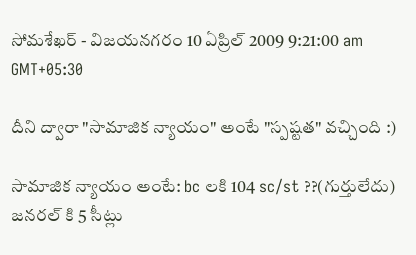సోమశేఖర్ - విజయనగరం 10 ఏప్రిల్ 2009 9:21:00 am GMT+05:30

దీని ద్వారా "సామాజిక న్యాయం" అంటే "స్పష్టత" వచ్చింది :)

సామాజిక న్యాయం అంటే: bc లకి 104 sc/st ??(గుర్తులేదు) జనరల్ కి 5 సీట్లు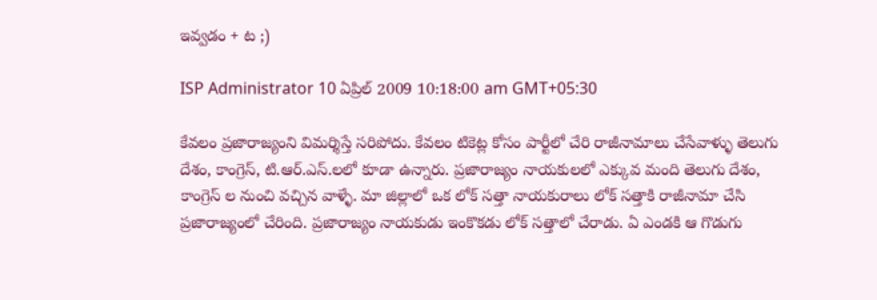ఇవ్వడం + ట ;)

ISP Administrator 10 ఏప్రిల్ 2009 10:18:00 am GMT+05:30

కేవలం ప్రజారాజ్యంని విమర్శిస్తే సరిపోదు. కేవలం టికెట్ల కోసం పార్టీలో చేరి రాజీనామాలు చేసేవాళ్ళు తెలుగు దేశం, కాంగ్రెస్, టి.ఆర్.ఎస్.లలో కూడా ఉన్నారు. ప్రజారాజ్యం నాయకులలో ఎక్కువ మంది తెలుగు దేశం, కాంగ్రెస్ ల నుంచి వచ్చిన వాళ్ళే. మా జిల్లాలో ఒక లోక్ సత్తా నాయకురాలు లోక్ సత్తాకి రాజీనామా చేసి ప్రజారాజ్యంలో చేరింది. ప్రజారాజ్యం నాయకుడు ఇంకొకడు లోక్ సత్తాలో చేరాడు. ఏ ఎండకి ఆ గొడుగు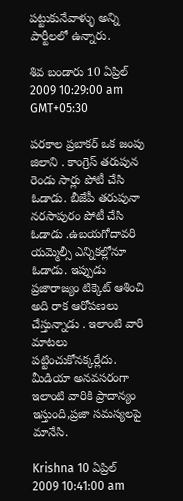పట్టుకునేవాళ్ళు అన్ని పార్టీలలో ఉన్నారు.

శివ బండారు 10 ఏప్రిల్ 2009 10:29:00 am GMT+05:30

పరకాల ప్రబాకర్ ఒక జంపు జిలాని . కాంగ్రెస్ తరుపున రెండు సార్లు పోటీ చేసి ఓడాడు. బీజేపీ తరుపునా నరసాపురం పోటీ చేసి ఓడాడు .ఉబయగోదావరి యమ్మెల్సీ ఎన్నికల్లోనూ ఓడాడు. ఇప్పుడు ప్రజారాజ్యం టిక్కెట్ ఆశించి అది రాక ఆరోపణలు చేస్తున్నాడు . ఇలాంటి వారి మాటలు పట్టించుకోనక్కర్లేదు. మీడియా అనవసరంగా ఇలాంటి వారికి ప్రాదాన్యం ఇస్తుంది,ప్రజా సమస్యలపై మానేసి.

Krishna 10 ఏప్రిల్ 2009 10:41:00 am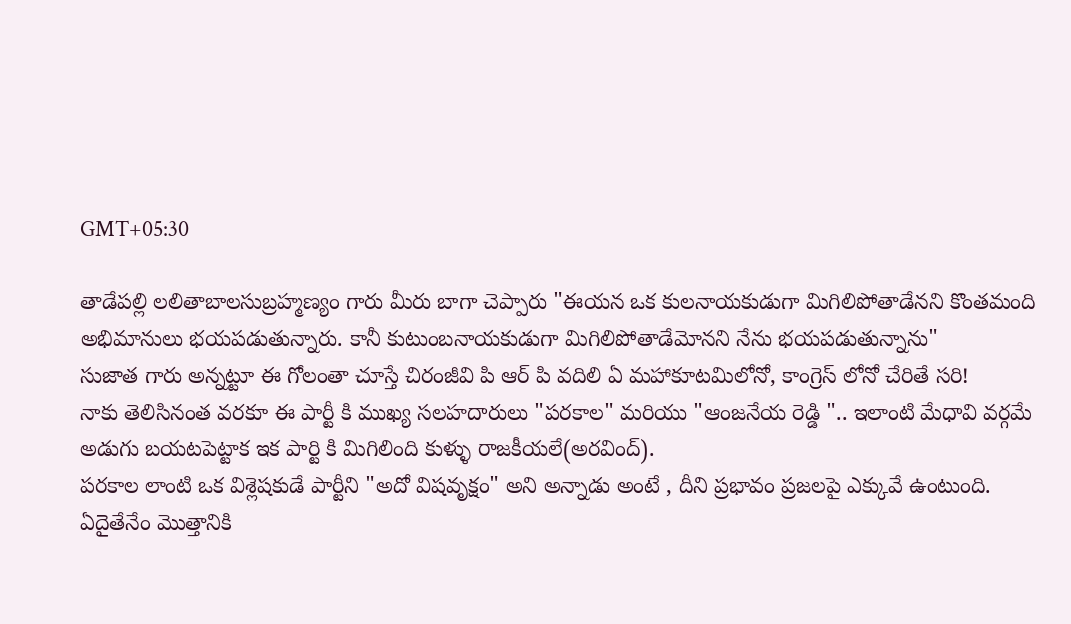GMT+05:30

తాడేపల్లి లలితాబాలసుబ్రహ్మణ్యం గారు మీరు బాగా చెప్పారు "ఈయన ఒక కులనాయకుడుగా మిగిలిపోతాడేనని కొంతమంది అభిమానులు భయపడుతున్నారు. కానీ కుటుంబనాయకుడుగా మిగిలిపోతాడేమోనని నేను భయపడుతున్నాను"
సుజాత గారు అన్నట్టూ ఈ గోలంతా చూస్తే చిరంజీవి పి ఆర్ పి వదిలి ఏ మహాకూటమిలోనో, కాంగ్రెస్ లోనో చేరితే సరి!
నాకు తెలిసినంత వరకూ ఈ పార్టీ కి ముఖ్య సలహదారులు "పరకాల" మరియు "ఆంజనేయ రెడ్డి ".. ఇలాంటి మేధావి వర్గమే అడుగు బయటపెట్టాక ఇక పార్టి కి మిగిలింది కుళ్ళు రాజకీయలే(అరవింద్).
పరకాల లాంటి ఒక విశ్లెషకుడే పార్టీని "అదో విషవృక్షం" అని అన్నాడు అంటే , దీని ప్రభావం ప్రజలపై ఎక్కువే ఉంటుంది.
ఏదైతేనేం మొత్తానికి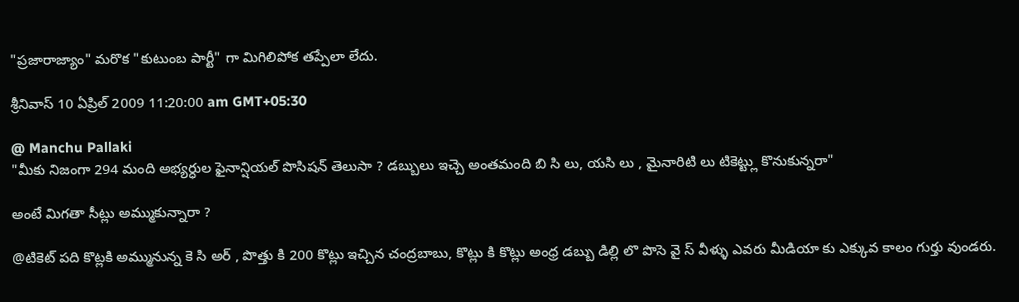"ప్రజారాజ్యాం" మరొక "కుటుంబ పార్టీ" గా మిగిలిపోక తప్పేలా లేదు.

శ్రీనివాస్ 10 ఏప్రిల్ 2009 11:20:00 am GMT+05:30

@ Manchu Pallaki
"మీకు నిజంగా 294 మంది అభ్యర్ధుల ఫైనాన్షియల్ పొసిషన్ తెలుసా ? డబ్బులు ఇచ్చె అంతమంది బి సి లు, యసి లు , మైనారిటి లు టికెట్ట్లు కొనుకున్నరా"

అంటే మిగతా సీట్లు అమ్ముకున్నారా ?

@టికెట్ పది కొట్లకి అమ్మునున్న కె సి అర్ , పొత్తు కి 200 కొట్లు ఇచ్చిన చంద్రబాబు, కొట్లు కి కొట్లు అంధ్ర డబ్బు డిల్లి లొ పొసె వై స్ వీళ్ళు ఎవరు మీడియా కు ఎక్కువ కాలం గుర్తు వుండరు.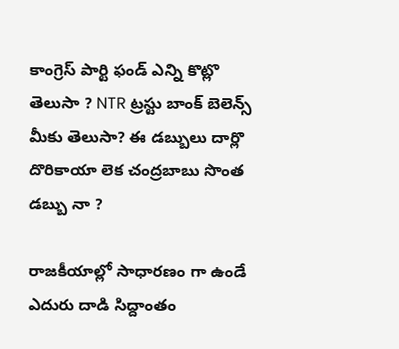కాంగ్రెస్ పార్టి ఫండ్ ఎన్ని కొట్లొ తెలుసా ? NTR ట్రస్టు బాంక్ బెలెన్స్ మీకు తెలుసా? ఈ డబ్బులు దార్లొ దొరికాయా లెక చంద్రబాబు సొంత డబ్బు నా ?

రాజకీయాల్లో సాధారణం గా ఉండే ఎదురు దాడి సిద్దాంతం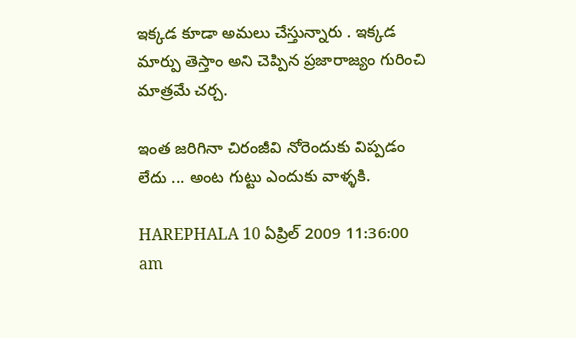ఇక్కడ కూడా అమలు చేస్తున్నారు . ఇక్కడ మార్పు తెస్తాం అని చెప్పిన ప్రజారాజ్యం గురించి మాత్రమే చర్చ.

ఇంత జరిగినా చిరంజీవి నోరెందుకు విప్పడం లేదు ... అంట గుట్టు ఎందుకు వాళ్ళకి.

HAREPHALA 10 ఏప్రిల్ 2009 11:36:00 am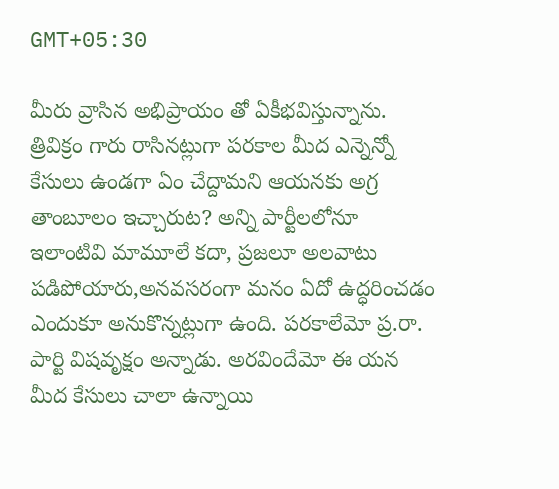GMT+05:30

మీరు వ్రాసిన అభిప్రాయం తో ఏకీభవిస్తున్నాను. త్రివిక్రం గారు రాసినట్లుగా పరకాల మీద ఎన్నెన్నో కేసులు ఉండగా ఏం చేద్దామని ఆయనకు అగ్ర తాంబూలం ఇచ్చారుట? అన్ని పార్టీలలోనూ ఇలాంటివి మామూలే కదా, ప్రజలూ అలవాటు పడిపోయారు,అనవసరంగా మనం ఏదో ఉద్ధరించడం ఎందుకూ అనుకొన్నట్లుగా ఉంది. పరకాలేమో ప్ర.రా. పార్టి విషవృక్షం అన్నాడు. అరవిందేమో ఈ యన మీద కేసులు చాలా ఉన్నాయి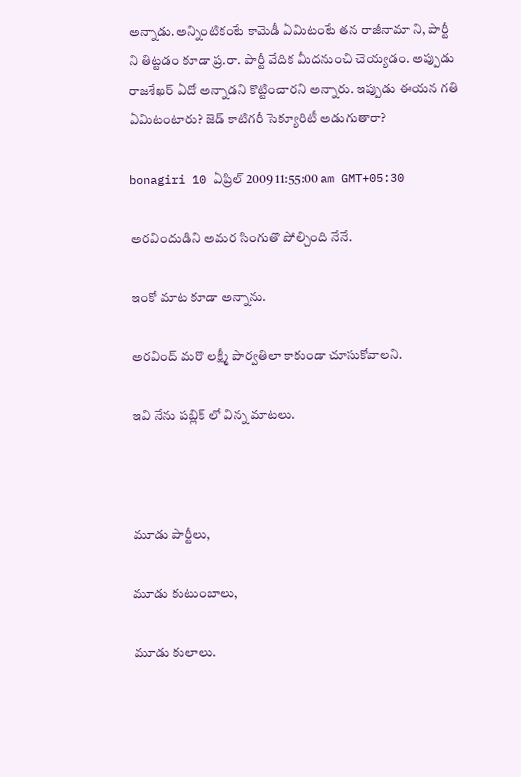అన్నాడు.అన్నింటికంటే కామెడీ ఏమిటంటే తన రాజీనామా ని, పార్టీ ని తిట్టడం కూడా ప్ర.రా. పార్టీ వేదిక మీదనుంచి చెయ్యడం. అప్పుడు రాజశేఖర్ ఏదో అన్నాడని కొట్టించారని అన్నారు. ఇప్పుడు ఈయన గతి ఏమిటంటారు? జెడ్ కాటిగరీ సెక్యూరిటీ అడుగుతారా?

bonagiri 10 ఏప్రిల్ 2009 11:55:00 am GMT+05:30

అరవిందుడిని అమర సింగుతొ పోల్చింది నేనే.

ఇంకో మాట కూడా అన్నాను.

అరవింద్ మరొ లక్ష్మీ పార్వతిలా కాకుండా చూసుకోవాలని.

ఇవి నేను పబ్లిక్ లో విన్న మాటలు.



మూడు పార్టీలు,

మూడు కుటుంబాలు,

మూడు కులాలు.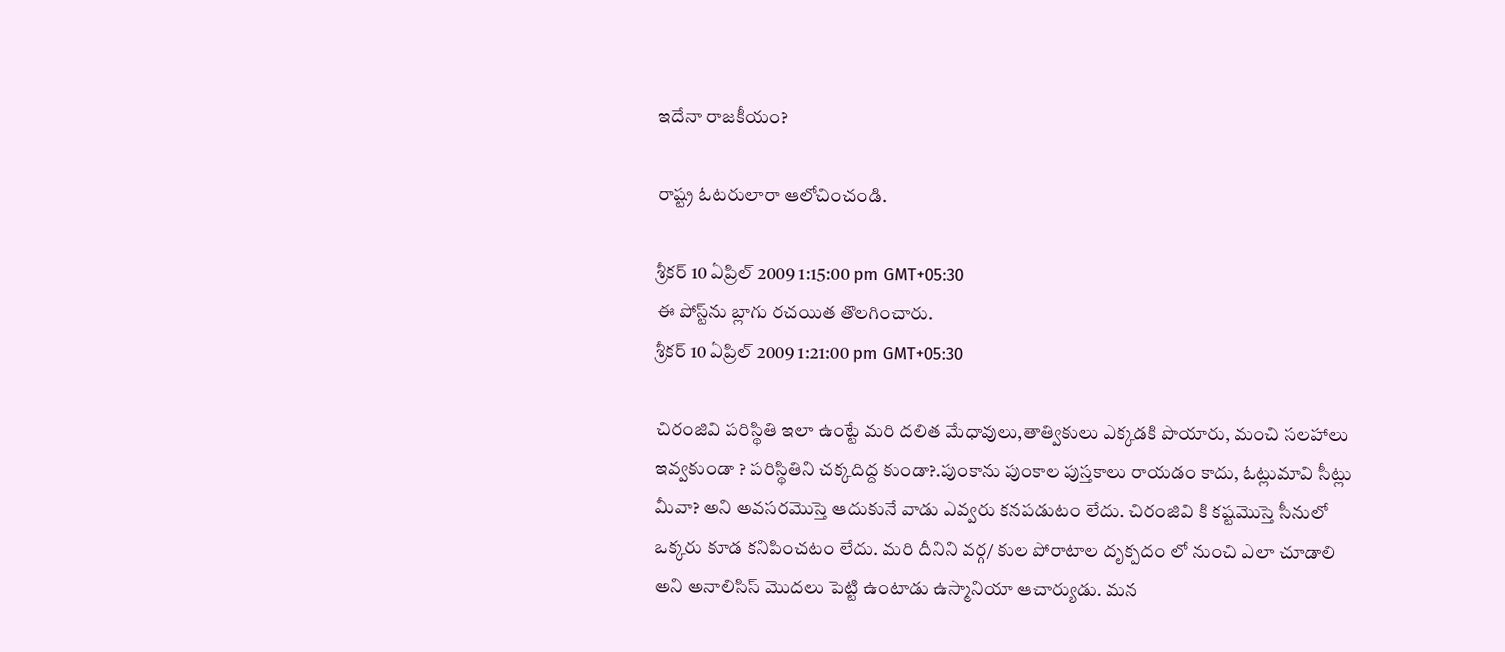ఇదేనా రాజకీయం?

రాష్ట్ర ఓటరులారా ఆలోచించండి.

శ్రీకర్ 10 ఏప్రిల్ 2009 1:15:00 pm GMT+05:30
ఈ పోస్ట్‌ను బ్లాగు రచయిత తొలగించారు.
శ్రీకర్ 10 ఏప్రిల్ 2009 1:21:00 pm GMT+05:30

చిరంజివి పరిస్థితి ఇలా ఉంట్టే మరి దలిత మేధావులు,తాత్వికులు ఎక్కడకి పొయారు, మంచి సలహాలు ఇవ్వకుండా ? పరిస్థితిని చక్కదిద్ద కుండా?.పుంకాను పుంకాల పుస్తకాలు రాయడం కాదు, ఓట్లుమావి సీట్లు మీవా? అని అవసరమొస్తె ఆదుకునే వాడు ఎవ్వరు కనపడుటం లేదు. చిరంజివి కి కష్టమొస్తె సీనులో ఒక్కరు కూడ కనిపించటం లేదు. మరి దీనిని వర్గ/ కుల పోరాటాల దృక్పదం లో నుంచి ఎలా చూడాలి అని అనాలిసిస్ మొదలు పెట్టి ఉంటాడు ఉస్మానియా ఆచార్యుడు. మన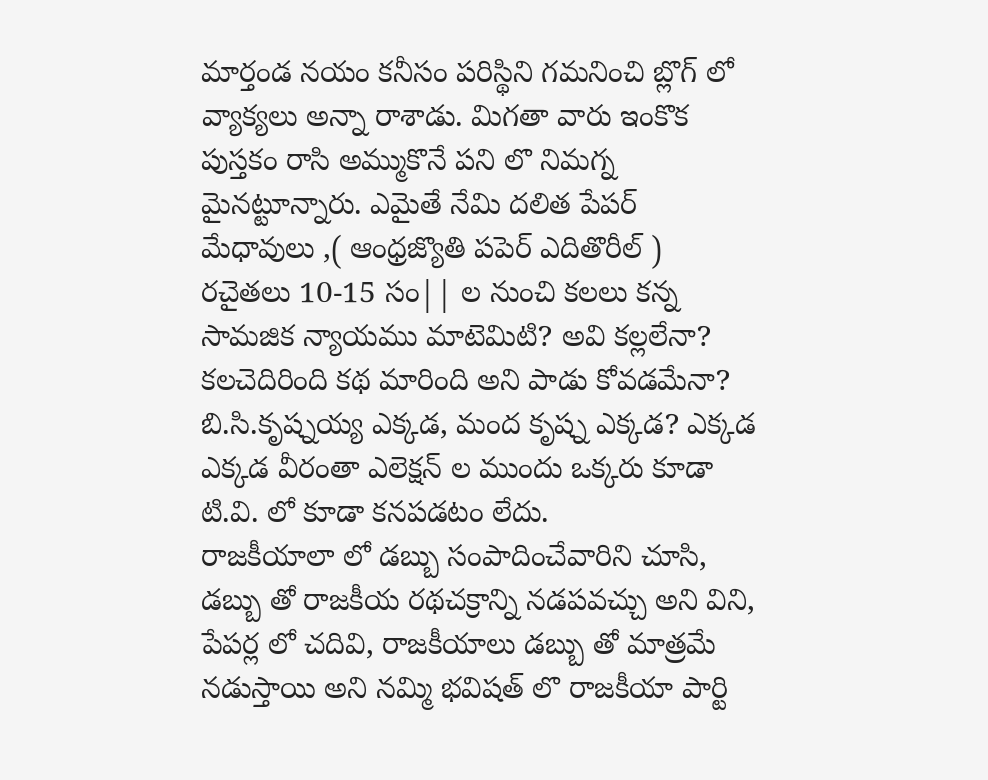మార్తండ నయం కనీసం పరిస్థిని గమనించి బ్లొగ్ లో వ్యాక్యలు అన్నా రాశాడు. మిగతా వారు ఇంకొక పుస్తకం రాసి అమ్ముకొనే పని లొ నిమగ్న మైనట్టూన్నారు. ఎమైతే నేమి దలిత పేపర్ మేధావులు ,( ఆంధ్రజ్యొతి పపెర్ ఎదితొరీల్ ) రచైతలు 10-15 సం|| ల నుంచి కలలు కన్న సామజిక న్యాయము మాటెమిటి? అవి కల్లలేనా? కలచెదిరింది కథ మారింది అని పాడు కోవడమేనా? బి.సి.కృష్నయ్య ఎక్కడ, మంద కృష్న ఎక్కడ? ఎక్కడ ఎక్కడ వీరంతా ఎలెక్షన్ ల ముందు ఒక్కరు కూడా టి.వి. లో కూడా కనపడటం లేదు.
రాజకీయాలా లో డబ్బు సంపాదించేవారిని చూసి, డబ్బు తో రాజకీయ రథచక్రాన్ని నడపవచ్చు అని విని, పేపర్ల లో చదివి, రాజకీయాలు డబ్బు తో మాత్రమే నడుస్తాయి అని నమ్మి భవిషత్ లొ రాజకీయా పార్టి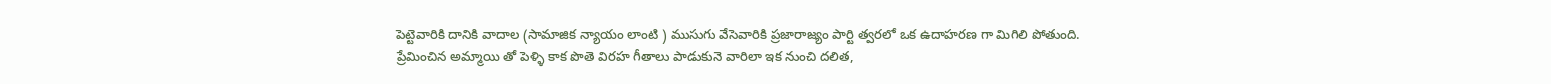పెట్టెవారికి దానికి వాదాల (సామాజిక న్యాయం లాంటి ) ముసుగు వేసెవారికి ప్రజారాజ్యం పార్టి త్వరలో ఒక ఉదాహరణ గా మిగిలి పోతుంది. ప్రేమించిన అమ్మాయి తో పెళ్ళి కాక పొతె విరహ గీతాలు పాడుకునె వారిలా ఇక నుంచి దలిత,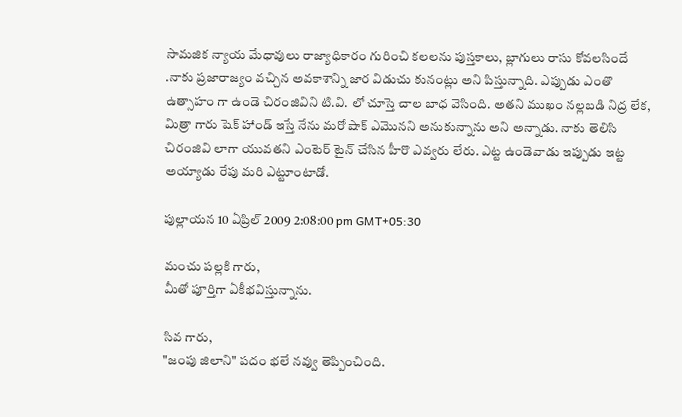సామజిక న్యాయ మేధావులు రాజ్యాధికారం గురించి కలలను పుస్తకాలు, బ్లాగులు రాసు కోవలసిందే .నాకు ప్రజారాజ్యం వచ్చిన అవకాశాన్ని జార విడుచు కునంట్లు అని పిస్తున్నాది. ఎప్పుడు ఎంతొ ఉత్సాహం గా ఉండె చిరంజివిని టి.వి. లో చూస్తె చాల బాధ వెసింది. అతని ముఖం నల్లబడి నిద్ర లేక, మిత్రా గారు షెక్ హాండ్ ఇస్తే నేను మరో షాక్ ఎమొనని అనుకున్నాను అని అన్నాడు. నాకు తెలిసి చిరంజివి లాగా యువతని ఎంటెర్ టైన్ చేసిన హీరొ ఎవ్వరు లేరు. ఎట్ట ఉండెవాడు ఇప్పుడు ఇట్ట అయ్యాడు రేపు మరి ఎట్టూంటాడో.

పుల్లాయన 10 ఏప్రిల్ 2009 2:08:00 pm GMT+05:30

మంచు పల్లకి గారు,
మీతో పూర్తిగా ఏకీభవిస్తున్నాను.

సివ గారు,
"జంపు జిలాని" పదం భలే నవ్వు తెప్పించింది.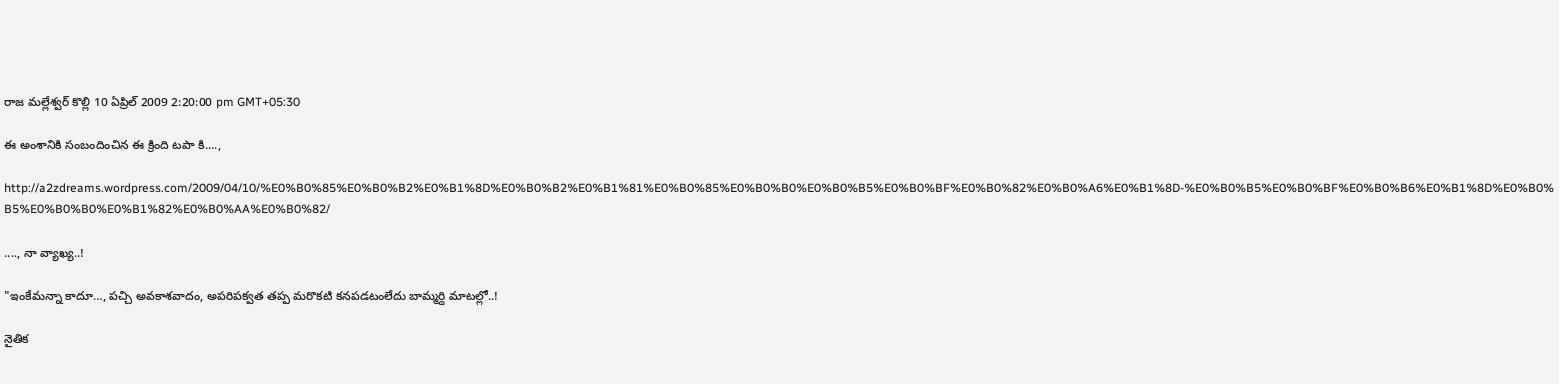రాజ మల్లేశ్వర్ కొల్లి 10 ఏప్రిల్ 2009 2:20:00 pm GMT+05:30

ఈ అంశానికి సంబందించిన ఈ క్రింది టపా కి....,

http://a2zdreams.wordpress.com/2009/04/10/%E0%B0%85%E0%B0%B2%E0%B1%8D%E0%B0%B2%E0%B1%81%E0%B0%85%E0%B0%B0%E0%B0%B5%E0%B0%BF%E0%B0%82%E0%B0%A6%E0%B1%8D-%E0%B0%B5%E0%B0%BF%E0%B0%B6%E0%B1%8D%E0%B0%B5%E0%B0%B0%E0%B1%82%E0%B0%AA%E0%B0%82/

...., నా వ్యాఖ్య..!

"ఇంకేమన్నా కాదూ…, పచ్చి అవకాశవాదం, అపరిపక్వత తప్ప మరొకటి కనపడటంలేదు బామ్మర్ది మాటల్లో..!

నైతిక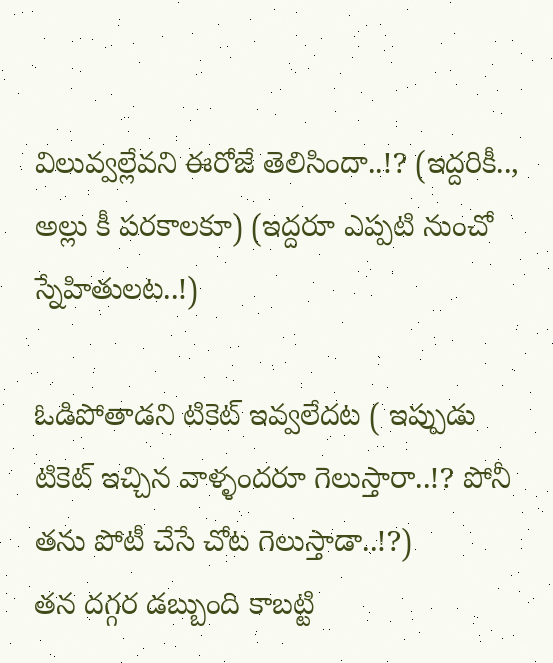విలువ్వల్లేవని ఈరోజే తెలిసిందా..!? (ఇద్దరికీ.., అల్లు కీ పరకాలకూ) (ఇద్దరూ ఎప్పటి నుంచో స్నేహితులట..!)

ఓడిపోతాడని టికెట్ ఇవ్వలేదట ( ఇప్పుడు టికెట్ ఇచ్చిన వాళ్ళందరూ గెలుస్తారా..!? పోనీ తను పోటీ చేసే చోట గెలుస్తాడా..!?)
తన దగ్గర డబ్బుంది కాబట్టి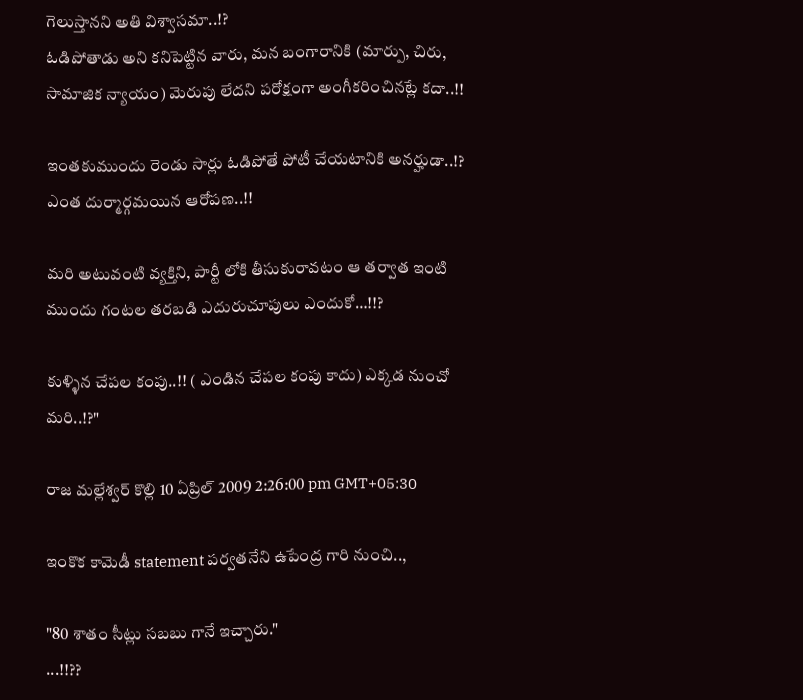గెలుస్తానని అతి విశ్వాసమా..!?
ఓడిపోతాడు అని కనిపెట్టిన వారు, మన బంగారానికి (మార్పు, చిరు, సామాజిక న్యాయం) మెరుపు లేదని పరోక్షంగా అంగీకరించినట్లే కదా..!!

ఇంతకుముందు రెండు సార్లు ఓడిపోతే పోటీ చేయటానికి అనర్హుడా..!?
ఎంత దుర్మార్గమయిన ఆరోపణ..!!

మరి అటువంటి వ్యక్తిని, పార్టీ లోకి తీసుకురావటం ఆ తర్వాత ఇంటి ముందు గంటల తరబడి ఎదురుచూపులు ఎందుకో…!!?

కుళ్ళిన చేపల కంపు..!! ( ఎండిన చేపల కంపు కాదు) ఎక్కడ నుంచో మరి..!?"

రాజ మల్లేశ్వర్ కొల్లి 10 ఏప్రిల్ 2009 2:26:00 pm GMT+05:30

ఇంకొక కామెడీ statement పర్వతనేని ఉపేంద్ర గారి నుంచి..,

"80 శాతం సీట్లు సబబు గానే ఇచ్చారు."
...!!??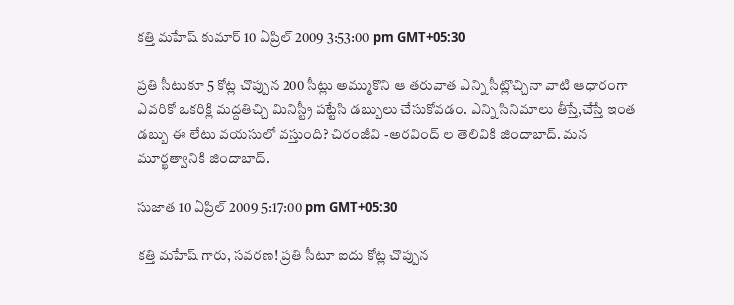కత్తి మహేష్ కుమార్ 10 ఏప్రిల్ 2009 3:53:00 pm GMT+05:30

ప్రతి సీటుకూ 5 కోట్ల చొప్పున 200 సీట్లు అమ్ముకొని ఆ తరువాత ఎన్ని సీట్లొచ్చినా వాటి ఆధారంగా ఎవరికో ఒకరిక్లి మద్దతిచ్చి మినిస్ట్రీ పట్టేసి డబ్బులు చేసుకోవడం. ఎన్ని సినిమాలు తీస్తే,చేస్తే ఇంత డబ్బు ఈ లేటు వయసులో వస్తుంది? చిరంజీవి -అరవింద్ ల తెలివికి జిందాబాద్. మన మూర్ఖత్వానికి జిందాబాద్.

సుజాత 10 ఏప్రిల్ 2009 5:17:00 pm GMT+05:30

కత్తి మహేష్ గారు, సవరణ! ప్రతి సీటూ ఐదు కోట్ల చొప్పున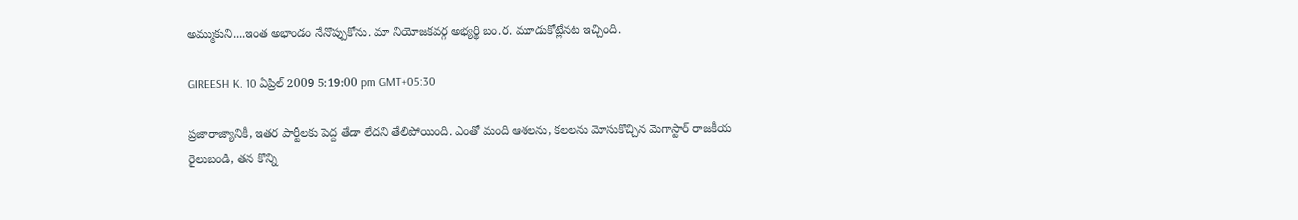అమ్ముకుని....ఇంత అభాండం నేనొప్పుకోను. మా నియోజకవర్గ అభ్యర్థి బం.ర. మూడుకోట్లేనట ఇచ్చింది.

GIREESH K. 10 ఏప్రిల్ 2009 5:19:00 pm GMT+05:30

ప్రజారాజ్యానికీ, ఇతర పార్టీలకు పెద్ద తేడా లేదని తేలిపోయింది. ఎంతో మంది ఆశలను, కలలను మోసుకొచ్చిన మెగాస్టార్ రాజకీయ రైలుబండి, తన కొన్ని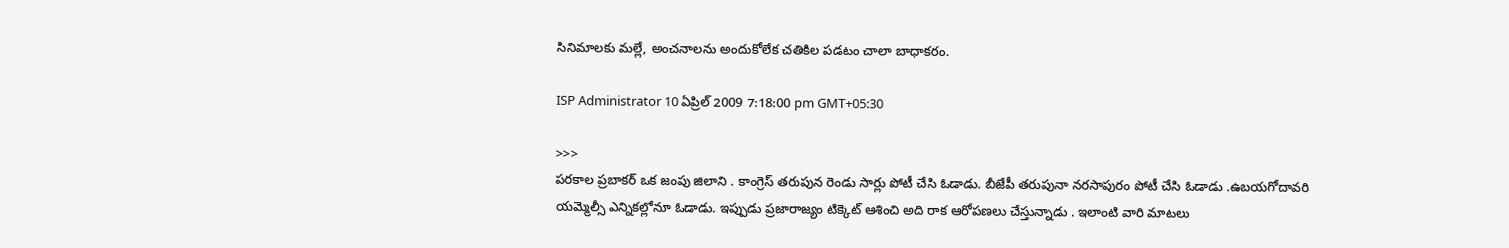సినిమాలకు మల్లే, అంచనాలను అందుకోలేక చతికిల పడటం చాలా బాధాకరం.

ISP Administrator 10 ఏప్రిల్ 2009 7:18:00 pm GMT+05:30

>>>
పరకాల ప్రబాకర్ ఒక జంపు జిలాని . కాంగ్రెస్ తరుపున రెండు సార్లు పోటీ చేసి ఓడాడు. బీజేపీ తరుపునా నరసాపురం పోటీ చేసి ఓడాడు .ఉబయగోదావరి యమ్మెల్సీ ఎన్నికల్లోనూ ఓడాడు. ఇప్పుడు ప్రజారాజ్యం టిక్కెట్ ఆశించి అది రాక ఆరోపణలు చేస్తున్నాడు . ఇలాంటి వారి మాటలు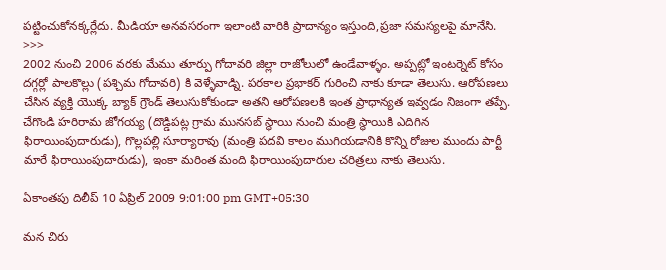పట్టించుకోనక్కర్లేదు. మీడియా అనవసరంగా ఇలాంటి వారికి ప్రాదాన్యం ఇస్తుంది,ప్రజా సమస్యలపై మానేసి.
>>>
2002 నుంచి 2006 వరకు మేము తూర్పు గోదావరి జిల్లా రాజోలులో ఉండేవాళ్ళం. అప్పట్లో ఇంటర్నెట్ కోసం దగ్గర్లో పాలకొల్లు (పశ్చిమ గోదావరి) కి వెళ్ళేవాడ్ని. పరకాల ప్రభాకర్ గురించి నాకు కూడా తెలుసు. ఆరోపణలు చేసిన వ్యక్తి యొక్క బ్యాక్ గ్రౌండ్ తెలుసుకోకుండా అతని ఆరోపణలకి ఇంత ప్రాధాన్యత ఇవ్వడం నిజంగా తప్పే. చేగొండి హరిరామ జోగయ్య (దొడ్డిపట్ల గ్రామ మునసబ్ స్థాయి నుంచి మంత్రి స్థాయికి ఎదిగిన ఫిరాయింపుదారుడు), గొల్లపల్లి సూర్యారావు (మంత్రి పదవి కాలం ముగియడానికి కొన్ని రోజుల ముందు పార్టీ మారే ఫిరాయింపుదారుడు), ఇంకా మరింత మంది ఫిరాయింపుదారుల చరిత్రలు నాకు తెలుసు.

ఏకాంతపు దిలీప్ 10 ఏప్రిల్ 2009 9:01:00 pm GMT+05:30

మన చిరు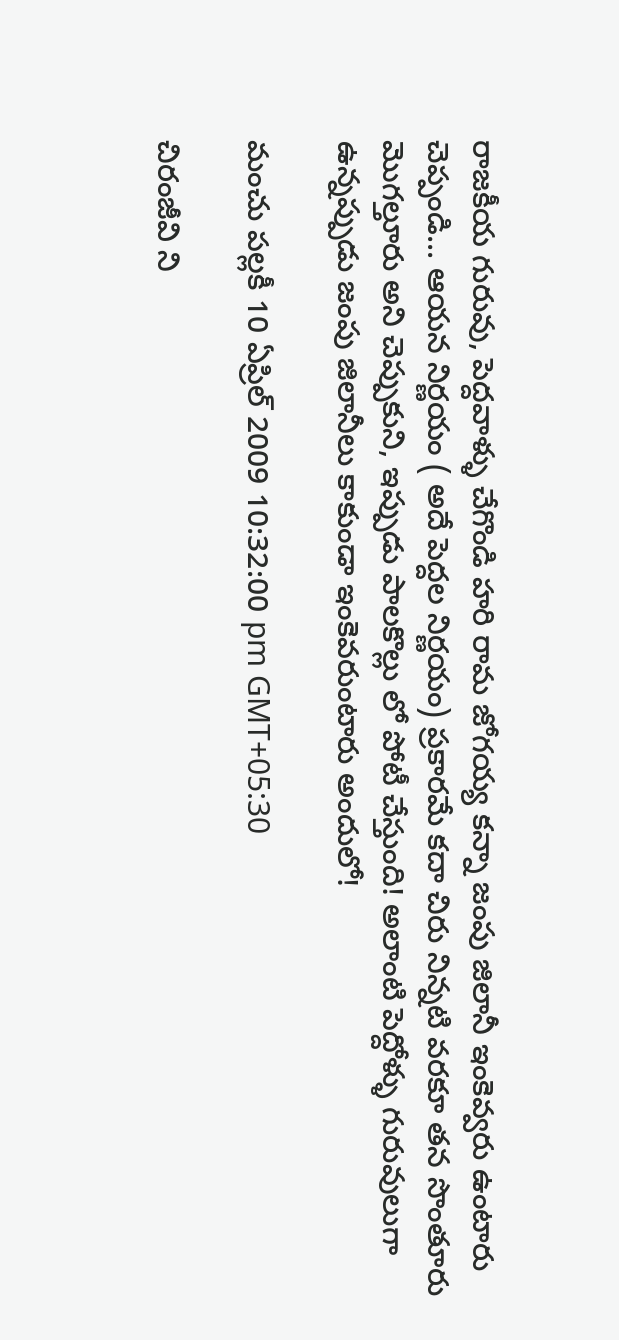రాజకీయ గురువు, పెద్దవాళ్ళు చేగొండి హరి రామ జోగయ్య కన్నా జంపు జిలానీ ఇంకెవ్వరు ఉంటారు చెప్పండి... ఆయన నిర్ణయం ( అదే పెద్దల నిర్ణయం) ప్రకారమే కదా చిరు నిన్నటి వరకూ తన సొంతూరు మొగల్తూరు అని చెప్పుకుని, ఇప్పుడు పాలకొల్లు లో పోటీ చేస్తుంది! అలాంటి పెద్దోళ్ళు గురువులుగా ఉన్నప్పుడు జంపు జిలానీలు కాకుండా ఇంకెవరుంటారు అందులో!

మంచు పల్లకీ 10 ఏప్రిల్ 2009 10:32:00 pm GMT+05:30

చిరంజీవి ని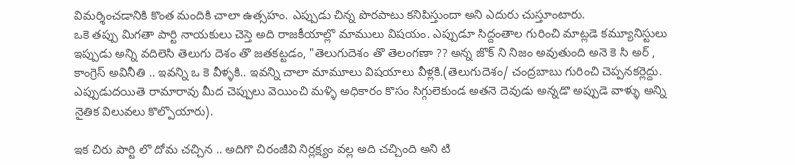విమర్శించడానికి కొంత మందికి చాలా ఉత్సహం. ఎప్పుడు చిన్న పొరపాటు కనిపిస్తుందా అని ఎదురు చుస్తూంటారు.
ఒకె తప్పు మిగతా పార్టి నాయకులు చెస్తె అది రాజకీయాల్లొ మాములు విషయం. ఎప్పుడూ సిద్దంతాల గురించి మాట్లడె కమ్యూనిస్టులు ఇప్పుడు అన్ని వదిలెసి తెలుగు దెశం తొ జతకట్టడం, "తెలుగుదెశం తొ తెలంగణా ?? అన్న జొక్ ని నిజం అవుతుంది అనె కె సి అర్ , కాంగ్రెస్ అవినీతి .. ఇవన్ని ఒ కె వీళ్ళకి.. ఇవన్ని చాలా మామూలు విషయాలు వీళ్లకి.(తెలుగుదెశం/ చంద్రబాబు గురించి చెప్పనకర్లెద్దు. ఎప్పుడుదయితె రామారావు మీద చెప్పులు వెయించి మళ్ళి అధికారం కొసం సిగ్గులెకుండ అతనె దెవుడు అన్నడొ అప్పుడె వాళ్ళు అన్ని నైతిక విలువలు కొల్పొయారు).

ఇక చిరు పార్టి లొ దోమ చచ్చిన .. అదిగొ చిరంజీవి నిర్లక్ష్యం వల్ల అది చచ్చింది అని టి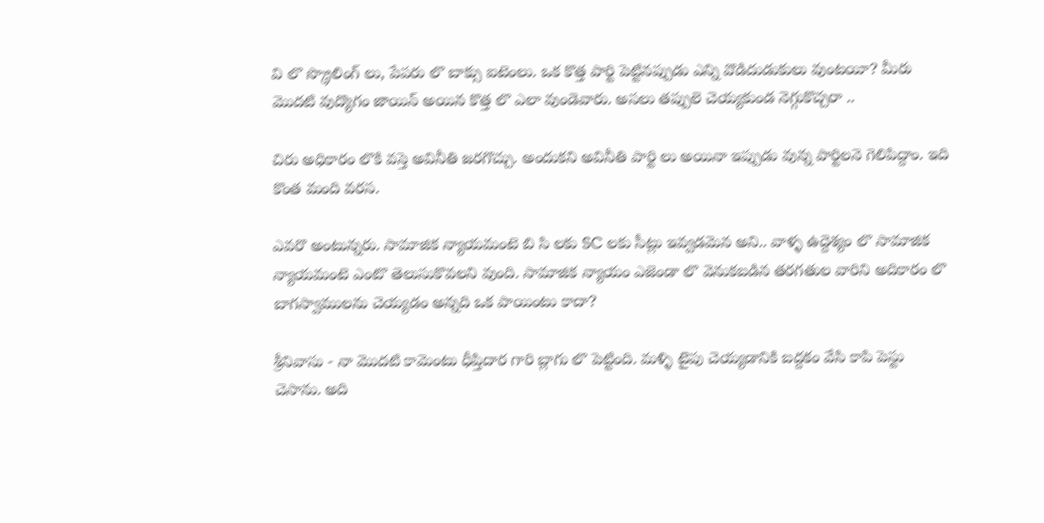వి లొ స్క్రొలింగ్ లు, పేపరు లొ బాక్సు ఐటెంలు. ఒక కొత్త పార్టి పెట్టినప్పుడు ఎన్ని వొడిదుడుకులు వుంటయీ? మీరు మొదటి వుద్యొగం జాయిన్ అయిన కొత్త లొ ఎలా వుండెవారు. అసలు తప్పులె చెయ్యకుండ నెగ్గుకొచ్చరా ..

చిరు అధికారం లొకి వస్తె అవినీతి జరగొచ్చు. అందుకని అవినీతి పార్టి లు అయినా ఇప్పుడు వున్న పార్టిలనె గెలిపిద్దాం. ఇది కొంత మంది వరస.

ఎవరొ అంటున్నరు. సామాజిక న్యాయమంటె బి సి లకు SC లకు సీట్లు ఇవ్వడమెన అని.. వాళ్ళ ఉద్దెశ్యం లొ సామాజిక న్యాయమంటె ఎంటొ తెలుసుకొవలని వుంది. సామాజిక న్యాయం ఎజెండా లొ వెనుకబడిన తరగతుల వారిని అదికారం లొ బాగస్వాములను చెయ్యడం అన్నది ఒక పాయింటు కాదా?

శ్రీనివాసు - నా మొదటి కామెంటు ధీప్తిదార గారి బ్లాగు లొ పెట్టింది. మళ్ళి టైపు చెయ్యడానికి బద్దకం వేసి కాపి పెస్టు చెసాను. అది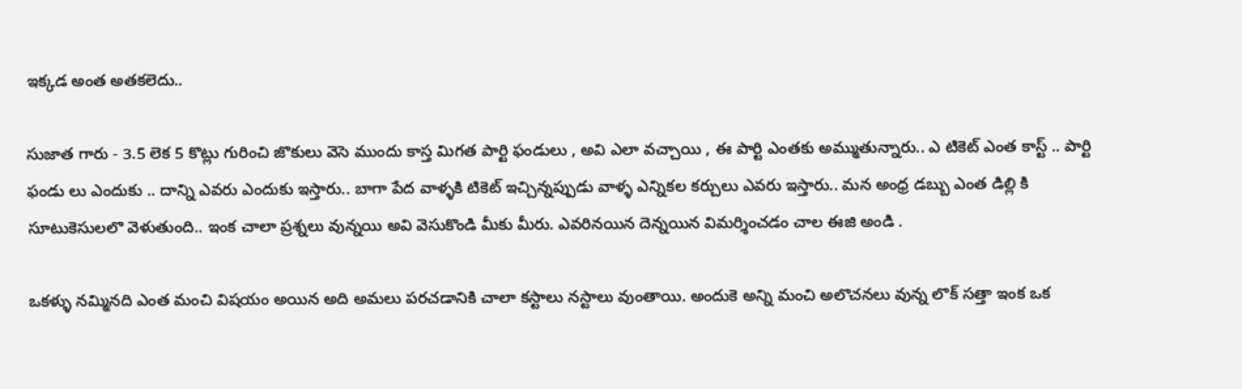ఇక్కడ అంత అతకలెదు..

సుజాత గారు - 3.5 లెక 5 కొట్లు గురించి జొకులు వెసె ముందు కాస్త మిగత పార్టి ఫండులు , అవి ఎలా వచ్చాయి , ఈ పార్టి ఎంతకు అమ్ముతున్నారు.. ఎ టికెట్ ఎంత కాస్ట్ .. పార్టి ఫండు లు ఎందుకు .. దాన్ని ఎవరు ఎందుకు ఇస్తారు.. బాగా పేద వాళ్ళకి టికెట్ ఇచ్చిన్నప్పుడు వాళ్ళ ఎన్నికల కర్చులు ఎవరు ఇస్తారు.. మన అంధ్ర డబ్బు ఎంత డిల్లి కి సూటుకెసులలొ వెళుతుంది.. ఇంక చాలా ప్రశ్నలు వున్నయి అవి వెసుకొండి మీకు మీరు. ఎవరినయిన దెన్నయిన విమర్శించడం చాల ఈజి అండి .

ఒకళ్ళు నమ్మినది ఎంత మంచి విషయం అయిన అది అమలు పరచడానికి చాలా కస్టాలు నస్టాలు వుంతాయి. అందుకె అన్ని మంచి అలొచనలు వున్న లొక్ సత్తా ఇంక ఒక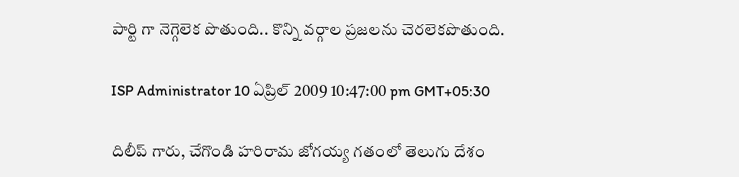పార్టి గా నెగ్గెలెక పొతుంది.. కొన్ని వర్గాల ప్రజలను చెరలెకపొతుంది.

ISP Administrator 10 ఏప్రిల్ 2009 10:47:00 pm GMT+05:30

దిలీప్ గారు, చేగొండి హరిరామ జోగయ్య గతంలో తెలుగు దేశం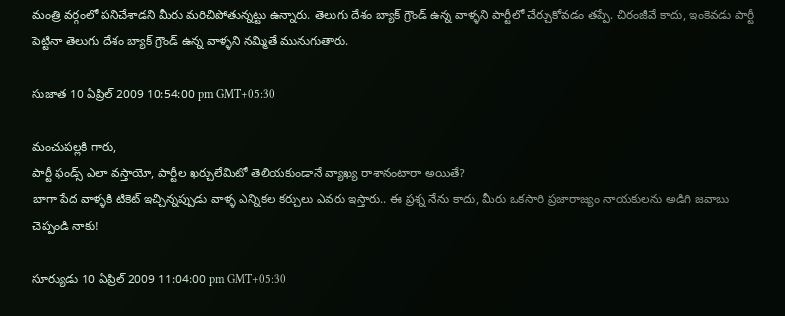మంత్రి వర్గంలో పనిచేశాడని మీరు మరిచిపోతున్నట్టు ఉన్నారు. తెలుగు దేశం బ్యాక్ గ్రౌండ్ ఉన్న వాళ్ళని పార్టీలో చేర్చుకోవడం తప్పే. చిరంజీవే కాదు, ఇంకెవడు పార్టీ పెట్టినా తెలుగు దేశం బ్యాక్ గ్రౌండ్ ఉన్న వాళ్ళని నమ్మితే మునుగుతారు.

సుజాత 10 ఏప్రిల్ 2009 10:54:00 pm GMT+05:30

మంచుపల్లకి గారు,
పార్టీ ఫండ్స్ ఎలా వస్తాయో, పార్టీల ఖర్చులేమిటో తెలియకుండానే వ్యాఖ్య రాశానంటారా అయితే?
బాగా పేద వాళ్ళకి టికెట్ ఇచ్చిన్నప్పుడు వాళ్ళ ఎన్నికల కర్చులు ఎవరు ఇస్తారు.. ఈ ప్రశ్న నేను కాదు, మీరు ఒకసారి ప్రజారాజ్యం నాయకులను అడిగి జవాబు చెప్పండి నాకు!

సూర్యుడు 10 ఏప్రిల్ 2009 11:04:00 pm GMT+05:30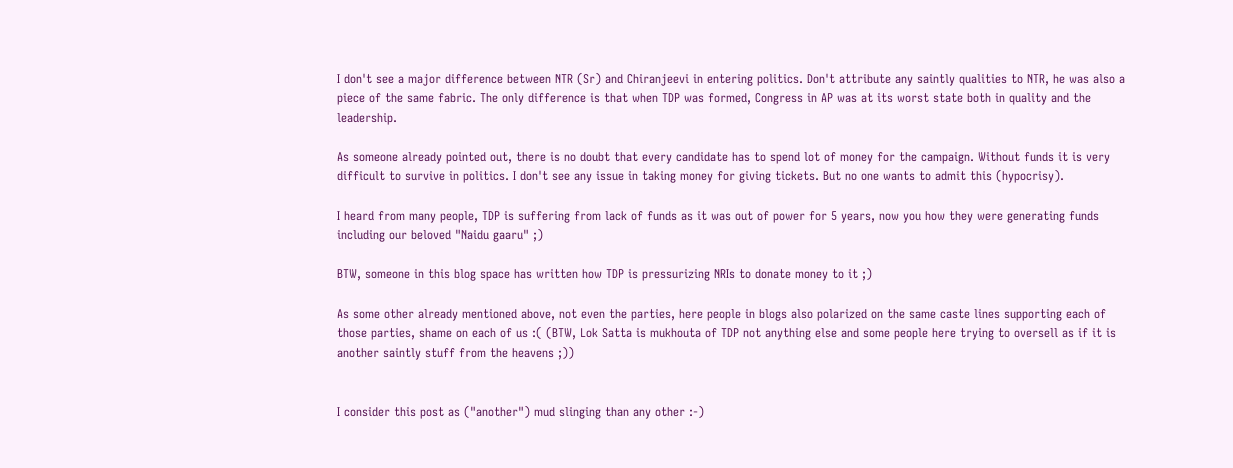I don't see a major difference between NTR (Sr) and Chiranjeevi in entering politics. Don't attribute any saintly qualities to NTR, he was also a piece of the same fabric. The only difference is that when TDP was formed, Congress in AP was at its worst state both in quality and the leadership.

As someone already pointed out, there is no doubt that every candidate has to spend lot of money for the campaign. Without funds it is very difficult to survive in politics. I don't see any issue in taking money for giving tickets. But no one wants to admit this (hypocrisy).

I heard from many people, TDP is suffering from lack of funds as it was out of power for 5 years, now you how they were generating funds including our beloved "Naidu gaaru" ;)

BTW, someone in this blog space has written how TDP is pressurizing NRIs to donate money to it ;)

As some other already mentioned above, not even the parties, here people in blogs also polarized on the same caste lines supporting each of those parties, shame on each of us :( (BTW, Lok Satta is mukhouta of TDP not anything else and some people here trying to oversell as if it is another saintly stuff from the heavens ;))


I consider this post as ("another") mud slinging than any other :-)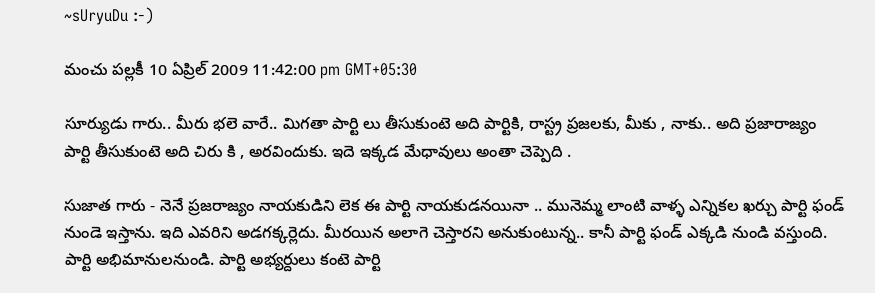~sUryuDu :-)

మంచు పల్లకీ 10 ఏప్రిల్ 2009 11:42:00 pm GMT+05:30

సూర్యుడు గారు.. మీరు భలె వారే.. మిగతా పార్టి లు తీసుకుంటె అది పార్టికి, రాస్ట్ర ప్రజలకు, మీకు , నాకు.. అది ప్రజారాజ్యం పార్టి తీసుకుంటె అది చిరు కి , అరవిందుకు. ఇదె ఇక్కడ మేధావులు అంతా చెప్పెది .

సుజాత గారు - నెనే ప్రజరాజ్యం నాయకుడిని లెక ఈ పార్టి నాయకుడనయినా .. మునెమ్మ లాంటి వాళ్ళ ఎన్నికల ఖర్చు పార్టి ఫండ్ నుండె ఇస్తాను. ఇది ఎవరిని అడగక్కర్లెదు. మీరయిన అలాగె చెస్తారని అనుకుంటున్న.. కానీ పార్టి ఫండ్ ఎక్కడి నుండి వస్తుంది. పార్టి అభిమానులనుండి. పార్టి అభ్యర్దులు కంటె పార్టి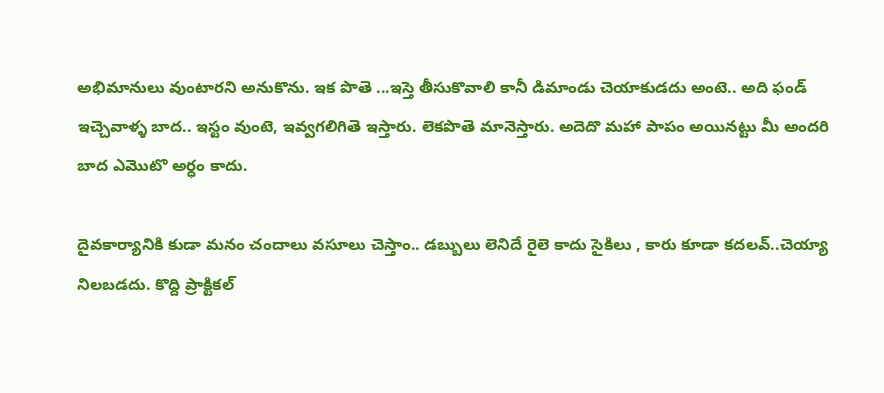అభిమానులు వుంటారని అనుకొను. ఇక పొతె ...ఇస్తె తీసుకొవాలి కానీ డిమాండు చెయాకుడదు అంటె.. అది ఫండ్ ఇచ్చెవాళ్ళ బాద.. ఇస్టం వుంటె, ఇవ్వగలిగితె ఇస్తారు. లెకపొతె మానెస్తారు. అదెదొ మహా పాపం అయినట్టు మీ అందరి బాద ఎమొటొ అర్ధం కాదు.

దైవకార్యానికి కుడా మనం చందాలు వసూలు చెస్తాం.. డబ్బులు లెనిదే రైలె కాదు సైకిలు , కారు కూడా కదలవ్..చెయ్యా నిలబడదు. కొద్ది ప్రాక్టికల్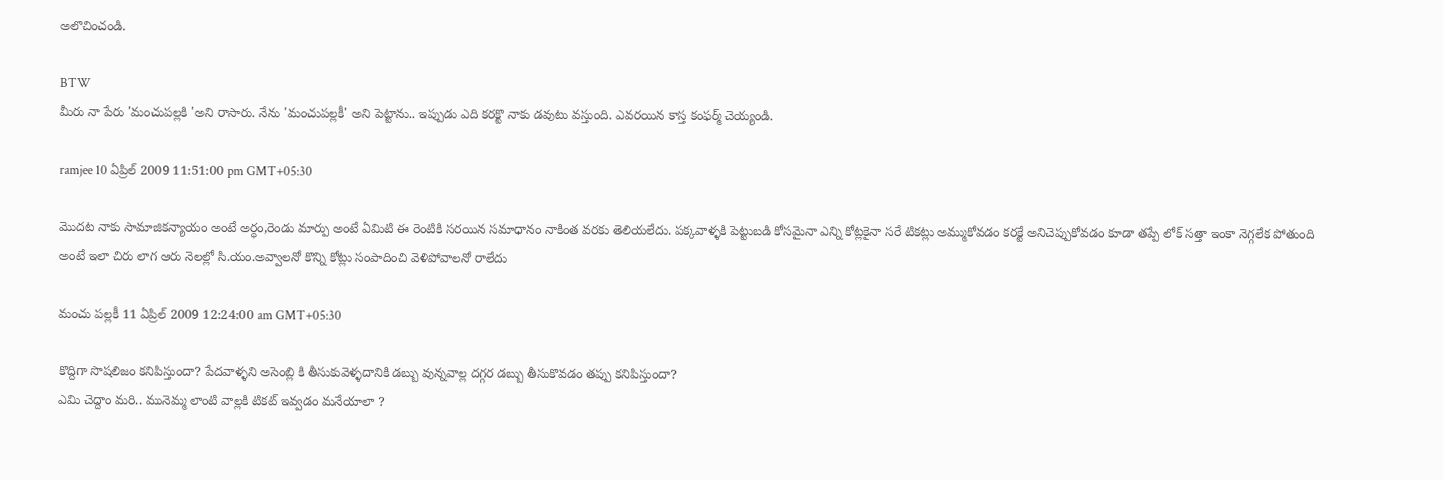అలొచించండి.

BTW
మీరు నా పేరు 'మంచుపల్లకి 'అని రాసారు. నేను 'మంచుపల్లకీ' అని పెట్టాను.. ఇప్పుడు ఎది కరక్టొ నాకు డవుటు వస్తుంది. ఎవరయిన కాస్త కంఫర్మ్ చెయ్యండి.

ramjee 10 ఏప్రిల్ 2009 11:51:00 pm GMT+05:30

మొదట నాకు సామాజికన్యాయం అంటే అర్ధం,రెండు మార్పు అంటే ఏమిటి ఈ రెంటికి సరయిన సమాధానం నాకింత వరకు తెలియలేదు. పక్కవాళ్ళకి పెట్టుబడి కోసమైనా ఎన్ని కోట్లకైనా సరే టికట్లు అమ్ముకోవడం కరక్టే అనిచెప్పుకోవడం కూడా తప్పే లోక్ సత్తా ఇంకా నెగ్గలేక పోతుంది అంటే ఇలా చిరు లాగ ఆరు నెలల్లో సి.యం.అవ్వాలనో కొన్ని కోట్లు సంపాదించి వెళిపోవాలనో రాలేదు

మంచు పల్లకీ 11 ఏప్రిల్ 2009 12:24:00 am GMT+05:30

కొద్దిగా సొషలిజం కనిపిస్తుందా? పేదవాళ్ళని అసెంబ్లి కి తీసుకువెళ్ళదానికి డబ్బు వున్నవాల్ల దగ్గర డబ్బు తీసుకొవడం తప్పు కనిపిస్తుందా?
ఎమి చెద్దాం మరి.. మునెమ్మ లాంటి వాల్లకి టికట్ ఇవ్వడం మనేయాలా ?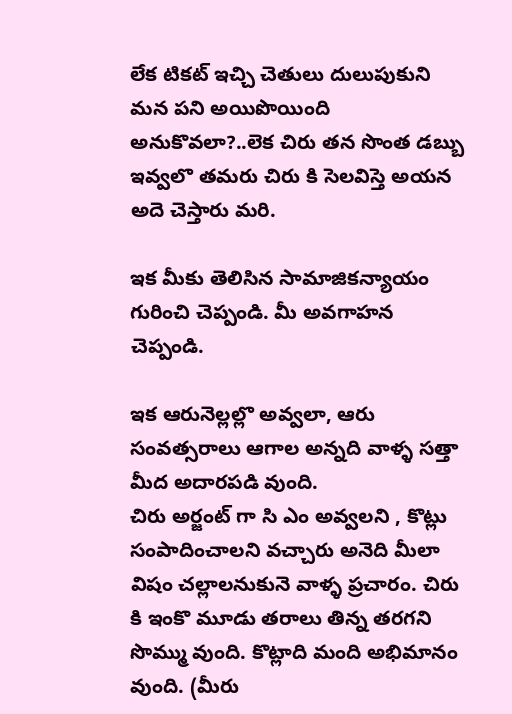లేక టికట్ ఇచ్చి చెతులు దులుపుకుని మన పని అయిపొయింది అనుకొవలా?..లెక చిరు తన సొంత డబ్బు ఇవ్వలొ తమరు చిరు కి సెలవిస్తె అయన అదె చెస్తారు మరి.

ఇక మీకు తెలిసిన సామాజికన్యాయం గురించి చెప్పండి. మీ అవగాహన చెప్పండి.

ఇక ఆరునెల్లల్లొ అవ్వలా, ఆరు సంవత్సరాలు ఆగాల అన్నది వాళ్ళ సత్తా మీద అదారపడి వుంది.
చిరు అర్జంట్ గా సి ఎం అవ్వలని , కొట్లు సంపాదించాలని వచ్చారు అనెది మీలా విషం చల్లాలనుకునె వాళ్ళ ప్రచారం. చిరు కి ఇంకొ మూడు తరాలు తిన్న తరగని సొమ్ము వుంది. కొట్లాది మంది అభిమానం వుంది. (మీరు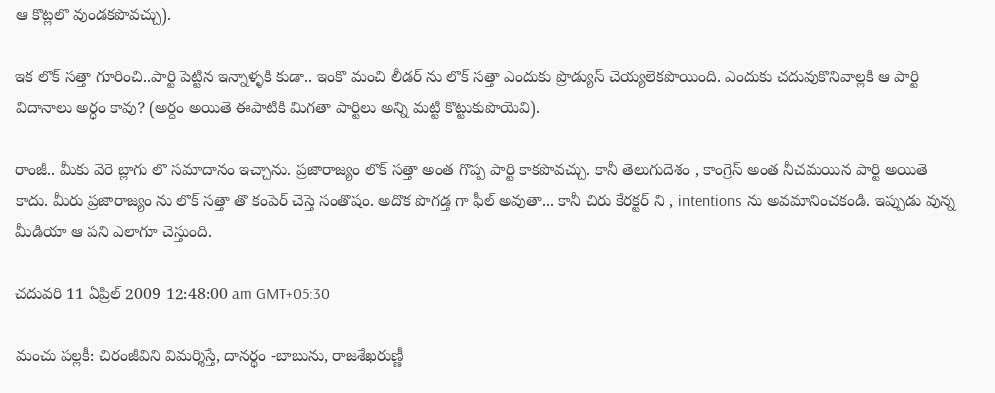ఆ కొట్లలొ వుండకపొవచ్చు).

ఇక లొక్ సత్తా గూరించి..పార్టి పెట్టిన ఇన్నాళ్ళకి కుడా.. ఇంకొ మంచి లీడర్ ను లొక్ సత్తా ఎందుకు ప్రొడ్యుస్ చెయ్యలెకపొయింది. ఎందుకు చదువుకొనివాల్లకి ఆ పార్టి విదానాలు అర్ధం కావు? (అర్దం అయితె ఈపాటికి మిగతా పార్టిలు అన్ని మట్టి కొట్టుకుపొయెవి).

రాంజీ.. మీకు వెరె బ్లాగు లొ సమాదానం ఇచ్చాను. ప్రజారాజ్యం లొక్ సత్తా అంత గొప్ప పార్టి కాకపొవచ్చు. కానీ తెలుగుదెశం , కాంగ్రెస్ అంత నీచమయిన పార్టి అయితె కాదు. మీరు ప్రజారాజ్యం ను లొక్ సత్తా తొ కంపెర్ చెస్తె సంతొషం. అదొక పొగడ్త గా ఫీల్ అవుతా... కానీ చిరు కేరక్టర్ ని , intentions ను అవమానించకండి. ఇప్పుడు వున్న మీడియా ఆ పని ఎలాగూ చెస్తుంది.

చదువరి 11 ఏప్రిల్ 2009 12:48:00 am GMT+05:30

మంచు పల్లకీ: చిరంజీవిని విమర్శిస్తే, దానర్థం -బాబును, రాజశేఖరుణ్ణీ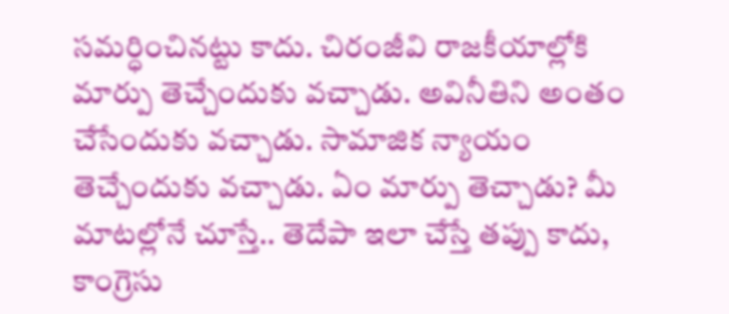సమర్ధించినట్టు కాదు. చిరంజీవి రాజకీయాల్లోకి మార్పు తెచ్చేందుకు వచ్చాడు. అవినీతిని అంతం చేసేందుకు వచ్చాడు. సామాజిక న్యాయం తెచ్చేందుకు వచ్చాడు. ఏం మార్పు తెచ్చాడు? మీ మాటల్లోనే చూస్తే.. తెదేపా ఇలా చేస్తే తప్పు కాదు, కాంగ్రెసు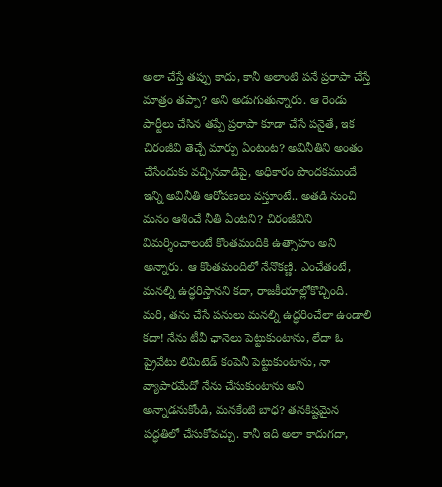అలా చేస్తే తప్పు కాదు, కానీ అలాంటి పనే ప్రరాపా చేస్తే మాత్రం తప్పా? అని అడుగుతున్నారు. ఆ రెండు పార్టీలు చేసిన తప్పే ప్రరాపా కూడా చేసే పనైతే, ఇక చిరంజీవి తెచ్చే మార్పు ఏంటంట? అవినీతిని అంతం చేసేందుకు వచ్చినవాడిపై, అధికారం పొందకముందే ఇన్ని అవినీతి ఆరోపణలు వస్తూంటే.. అతడి నుంచి మనం ఆశించే నీతి ఏంటని? చిరంజీవిని విమర్శించాలంటే కొంతమందికి ఉత్సాహం అని అన్నారు. ఆ కొంతమందిలో నేనొకణ్ణి. ఎంచేతంటే, మనల్ని ఉద్ధరిస్తానని కదా, రాజకీయాల్లోకొచ్చింది. మరి, తను చేసే పనులు మనల్ని ఉద్ధరించేలా ఉండాలి కదా! నేను టీవీ ఛానెలు పెట్టుకుంటాను, లేదా ఓ ప్రైవేటు లిమిటెడ్ కంపెనీ పెట్టుకుంటాను, నా వ్యాపారమేదో నేను చేసుకుంటాను అని అన్నాడనుకోండి, మనకేంటి బాధ? తనకిష్టమైన పద్ధతిలో చేసుకోవచ్చు. కానీ ఇది అలా కాదుగదా,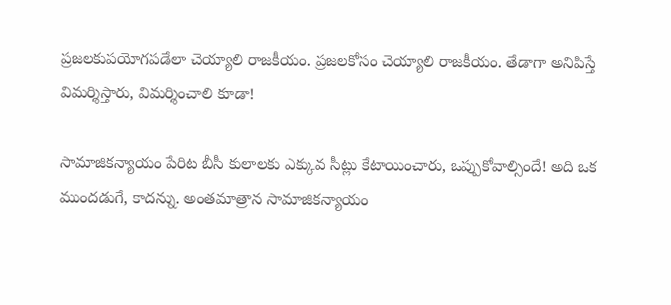ప్రజలకుపయోగపడేలా చెయ్యాలి రాజకీయం. ప్రజలకోసం చెయ్యాలి రాజకీయం. తేడాగా అనిపిస్తే విమర్శిస్తారు, విమర్శించాలి కూడా!

సామాజికన్యాయం పేరిట బీసీ కులాలకు ఎక్కువ సీట్లు కేటాయించారు, ఒప్పుకోవాల్సిందే! అది ఒక ముందడుగే, కాదన్ను. అంతమాత్రాన సామాజికన్యాయం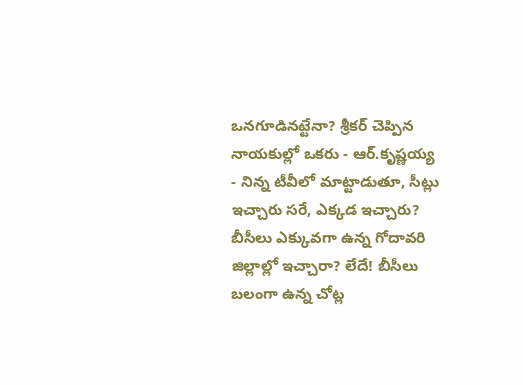ఒనగూడినట్టేనా? శ్రీకర్ చెప్పిన నాయకుల్లో ఒకరు - ఆర్.కృష్ణయ్య - నిన్న టీవీలో మాట్టాడుతూ, సీట్లు ఇచ్చారు సరే, ఎక్కడ ఇచ్చారు? బీసీలు ఎక్కువగా ఉన్న గోదావరి జిల్లాల్లో ఇచ్చారా? లేదే! బీసీలు బలంగా ఉన్న చోట్ల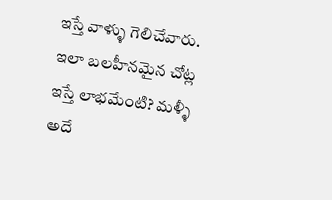ఇస్తే వాళ్ళు గెలిచేవారు. ఇలా బలహీనమైన చోట్ల ఇస్తే లాభమేంటి? మళ్ళీ అదే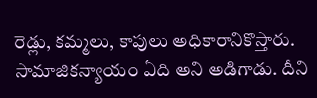రెడ్లు, కమ్మలు, కాపులు అధికారానికొస్తారు. సామాజికన్యాయం ఏది అని అడిగాడు. దీని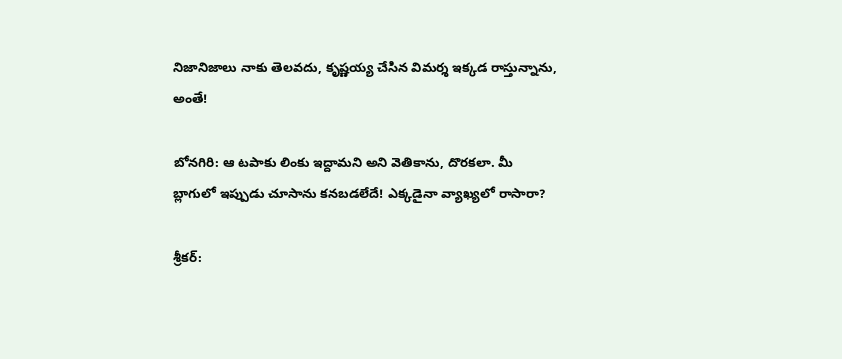నిజానిజాలు నాకు తెలవదు, కృష్ణయ్య చేసిన విమర్శ ఇక్కడ రాస్తున్నాను, అంతే!

బోనగిరి: ఆ టపాకు లింకు ఇద్దామని అని వెతికాను, దొరకలా. మీ బ్లాగులో ఇప్పుడు చూసాను కనబడలేదే! ఎక్కడైనా వ్యాఖ్యలో రాసారా?

శ్రీకర్: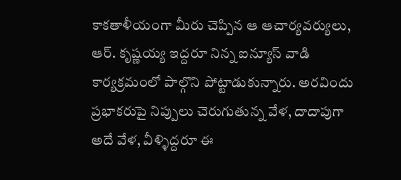కాకతాళీయంగా మీరు చెప్పిన ఆ ఆచార్యవర్యులు, ఆర్. కృష్ణయ్య ఇద్దరూ నిన్న ఐన్యూస్ వాడి కార్యక్రమంలో పాల్గొని పోట్టాడుకున్నారు. అరవిందు ప్రభాకరుపై నిప్పులు చెరుగుతున్న వేళ, దాదాపుగా అదే వేళ, వీళ్ళిద్దరూ ఈ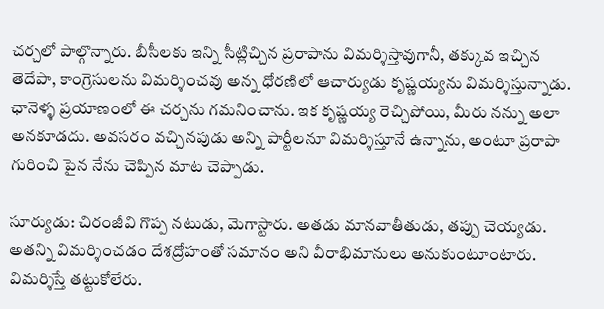చర్చలో పాల్గొన్నారు. బీసీలకు ఇన్ని సీట్లిచ్చిన ప్రరాపాను విమర్శిస్తావుగానీ, తక్కువ ఇచ్చిన తెదేపా, కాంగ్రెసులను విమర్శించవు అన్న ధోరణిలో ఆచార్యుడు కృష్ణయ్యను విమర్శిస్తున్నాడు. ఛానెళ్ళ ప్రయాణంలో ఈ చర్చను గమనించాను. ఇక కృష్ణయ్య రెచ్చిపోయి, మీరు నన్ను అలా అనకూడదు. అవసరం వచ్చినపుడు అన్ని పార్టీలనూ విమర్శిస్తూనే ఉన్నాను, అంటూ ప్రరాపా గురించి పైన నేను చెప్పిన మాట చెప్పాడు.

సూర్యుడు: చిరంజీవి గొప్ప నటుడు, మెగాస్టారు. అతడు మానవాతీతుడు, తప్పు చెయ్యడు. అతన్ని విమర్శించడం దేశద్రోహంతో సమానం అని వీరాభిమానులు అనుకుంటూంటారు. విమర్శిస్తే తట్టుకోలేరు.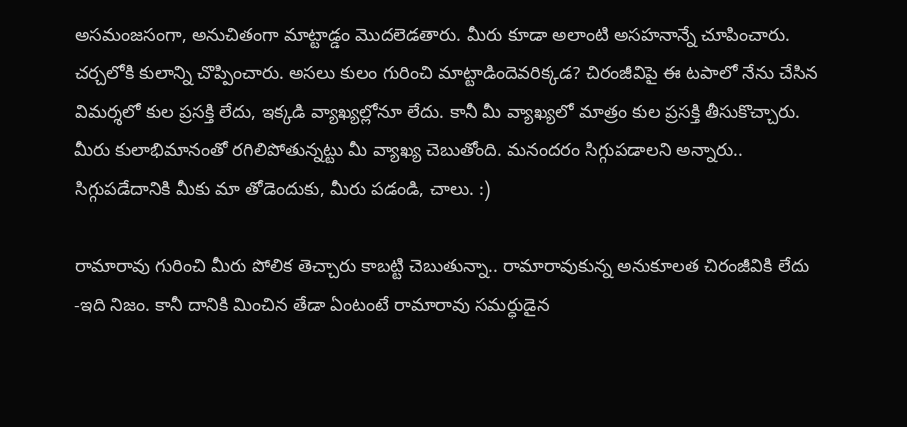అసమంజసంగా, అనుచితంగా మాట్టాడ్డం మొదలెడతారు. మీరు కూడా అలాంటి అసహనాన్నే చూపించారు. చర్చలోకి కులాన్ని చొప్పించారు. అసలు కులం గురించి మాట్టాడిందెవరిక్కడ? చిరంజీవిపై ఈ టపాలో నేను చేసిన విమర్శలో కుల ప్రసక్తి లేదు, ఇక్కడి వ్యాఖ్యల్లోనూ లేదు. కానీ మీ వ్యాఖ్యలో మాత్రం కుల ప్రసక్తి తీసుకొచ్చారు. మీరు కులాభిమానంతో రగిలిపోతున్నట్టు మీ వ్యాఖ్య చెబుతోంది. మనందరం సిగ్గుపడాలని అన్నారు.. సిగ్గుపడేదానికి మీకు మా తోడెందుకు, మీరు పడండి, చాలు. :)

రామారావు గురించి మీరు పోలిక తెచ్చారు కాబట్టి చెబుతున్నా.. రామారావుకున్న అనుకూలత చిరంజీవికి లేదు -ఇది నిజం. కానీ దానికి మించిన తేడా ఏంటంటే రామారావు సమర్ధుడైన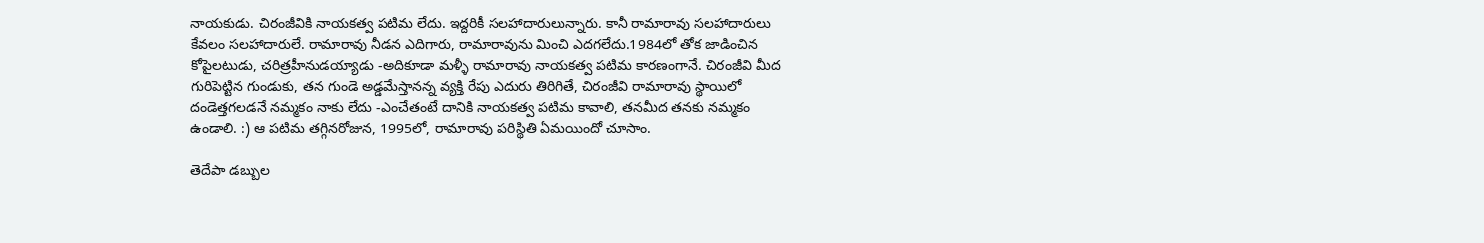నాయకుడు. చిరంజీవికి నాయకత్వ పటిమ లేదు. ఇద్దరికీ సలహాదారులున్నారు. కానీ రామారావు సలహాదారులు కేవలం సలహాదారులే. రామారావు నీడన ఎదిగారు, రామారావును మించి ఎదగలేదు.1984లో తోక జాడించిన కోపైలటుడు, చరిత్రహీనుడయ్యాడు -అదికూడా మళ్ళీ రామారావు నాయకత్వ పటిమ కారణంగానే. చిరంజీవి మీద గురిపెట్టిన గుండుకు, తన గుండె అడ్డమేస్తానన్న వ్యక్తి రేపు ఎదురు తిరిగితే, చిరంజీవి రామారావు స్థాయిలో దండెత్తగలడనే నమ్మకం నాకు లేదు -ఎంచేతంటే దానికి నాయకత్వ పటిమ కావాలి, తనమీద తనకు నమ్మకం ఉండాలి. :) ఆ పటిమ తగ్గినరోజున, 1995లో, రామారావు పరిస్థితి ఏమయిందో చూసాం.

తెదేపా డబ్బుల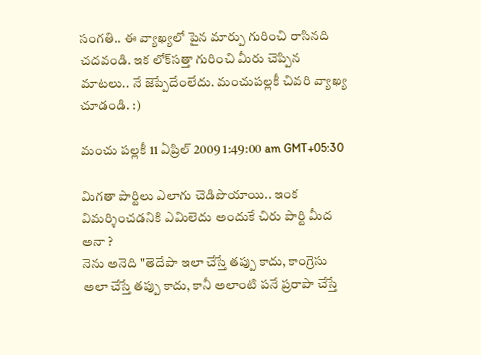సంగతి.. ఈ వ్యాఖ్యలో పైన మార్పు గురించి రాసినది చదవండి. ఇక లోక్‌సత్తా గురించి మీరు చెప్పిన మాటలు.. నే జెప్పేదేంలేదు. మంచుపల్లకీ చివరి వ్యాఖ్య చూడండి. :)

మంచు పల్లకీ 11 ఏప్రిల్ 2009 1:49:00 am GMT+05:30

మిగతా పార్టిలు ఎలాగు చెడిపొయాయి.. ఇంక విమర్శించడనికి ఎమిలెదు అందుకే చిరు పార్టి మీద అనా ?
నెను అనెది "తెదేపా ఇలా చేస్తే తప్పు కాదు, కాంగ్రెసు అలా చేస్తే తప్పు కాదు, కానీ అలాంటి పనే ప్రరాపా చేస్తే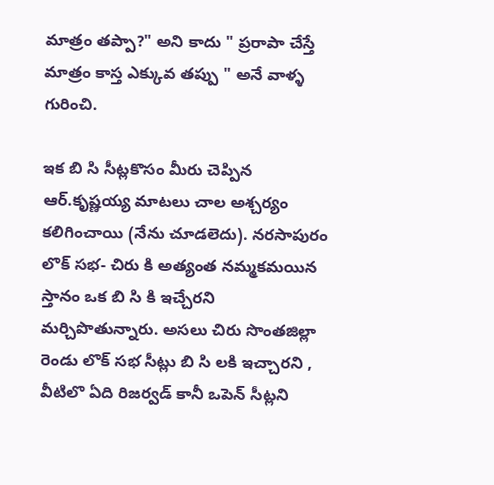మాత్రం తప్పా?" అని కాదు " ప్రరాపా చేస్తే మాత్రం కాస్త ఎక్కువ తప్పు " అనే వాళ్ళ గురించి.

ఇక బి సి సీట్లకొసం మీరు చెప్పిన ఆర్.కృష్ణయ్య మాటలు చాల అశ్చర్యం కలిగించాయి (నేను చూడలెదు). నరసాపురం లొక్ సభ- చిరు కి అత్యంత నమ్మకమయిన స్తానం ఒక బి సి కి ఇచ్చేరని మర్చిపొతున్నారు. అసలు చిరు సొంతజిల్లా రెండు లొక్ సభ సీట్లు బి సి లకి ఇచ్చారని , వీటిలొ ఏది రిజర్వడ్ కానీ ఒపెన్ సీట్లని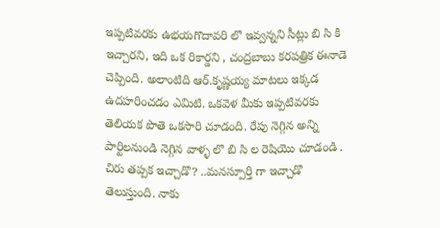ఇప్పటివరకు ఉభయగొదావరి లొ ఇవ్వన్నని సీట్లు బి సి కి ఇచ్చారని, ఇది ఒక రికార్డని , చంద్రబాబు కరపత్రిక ఈనాడె చెప్పింది. అలాంటిది ఆర్.కృష్ణయ్య మాటలు ఇక్కడ ఉదహరించడం ఎమిటి. ఒకవెళ మీకు ఇప్పటివరకు తెలియక పొతె ఒకసారి చూడంది. రేపు నెగ్గిన అన్ని పార్టిలనుండి నెగ్గిన వాళ్ళ లొ బి సి ల రెషియొ చూడండి . చిరు తప్పక ఇచ్చాడొ? ..మనస్పూర్తి గా ఇచ్చాడొ తెలుస్తుంది. నాకు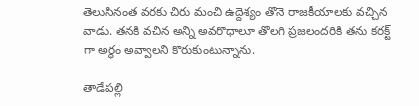తెలుసినంత వరకు చిరు మంచి ఉద్దెశ్యం తొనె రాజకీయాలకు వచ్చిన వాడు. తనకి వచిన అన్ని అవరొధాలూ తొలగి ప్రజలందరికి తను కరక్ట్ గా అర్థం అవ్వాలని కొరుకుంటున్నాను.

తాడేపల్లి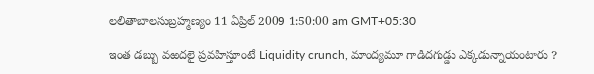లలితాబాలసుబ్రహ్మణ్యం 11 ఏప్రిల్ 2009 1:50:00 am GMT+05:30

ఇంత డబ్బు వఱదలై ప్రవహిస్తూంటే Liquidity crunch, మాంద్యమూ గాడిదగుడ్డు ఎక్కడున్నాయంటారు ?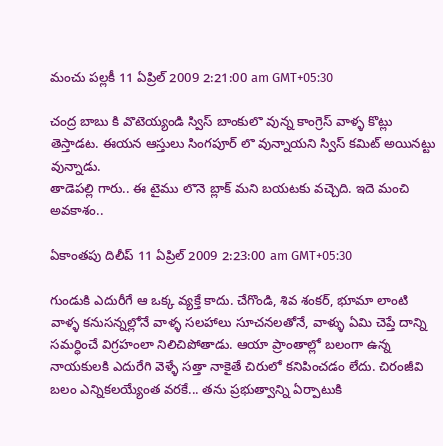మంచు పల్లకీ 11 ఏప్రిల్ 2009 2:21:00 am GMT+05:30

చంద్ర బాబు కి వొటెయ్యండి స్విస్ బాంకులొ వున్న కాంగ్రెస్ వాళ్ళ కొట్లు తెస్తాడట. ఈయన ఆస్తులు సింగపూర్ లొ వున్నాయని స్విస్ కమిట్ అయినట్టు వున్నాడు.
తాడెపల్లి గారు.. ఈ టైము లొనె బ్లాక్ మని బయటకు వచ్చెది. ఇదె మంచి అవకాశం..

ఏకాంతపు దిలీప్ 11 ఏప్రిల్ 2009 2:23:00 am GMT+05:30

గుండుకి ఎదురీగే ఆ ఒక్క వ్యక్తే కాదు. చేగొండి, శివ శంకర్, భూమా లాంటి వాళ్ళ కనుసన్నల్లోనే వాళ్ళ సలహాలు సూచనలతోనే, వాళ్ళు ఏమి చెప్తే దాన్ని సమర్ధించే విగ్రహంలా నిలిచిపోతాడు. ఆయా ప్రాంతాల్లో బలంగా ఉన్న నాయకులకి ఎదురేగి వెళ్ళే సత్తా నాకైతే చిరులో కనిపించడం లేదు. చిరంజీవి బలం ఎన్నికలయ్యేంత వరకే... తను ప్రభుత్వాన్ని ఏర్పాటుకి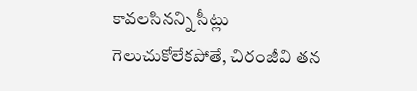కావలసినన్ని సీట్లు గెలుచుకోలేకపోతే, చిరంజీవి తన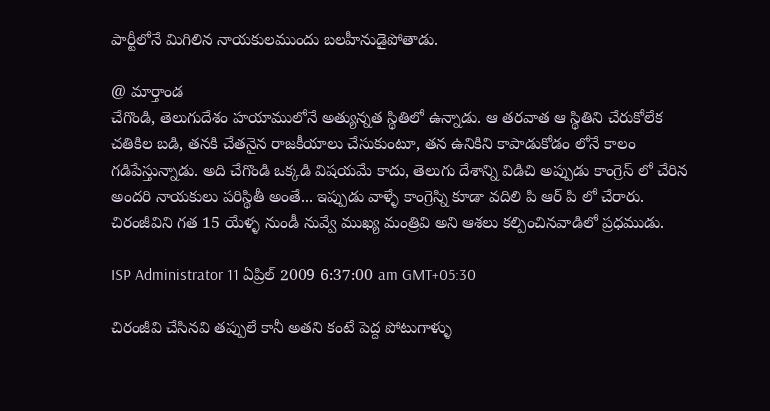పార్టీలోనే మిగిలిన నాయకులముందు బలహీనుడైపోతాడు.

@ మార్తాండ
చేగొండి, తెలుగుదేశం హయాములోనే అత్యున్నత స్థితిలో ఉన్నాడు. ఆ తరవాత ఆ స్థితిని చేరుకోలేక చతికిల బడి, తనకి చేతనైన రాజకీయాలు చేసుకుంటూ, తన ఉనికిని కాపాడుకోడం లోనే కాలం గడిపేస్తున్నాడు. అది చేగొండి ఒక్కడి విషయమే కాదు, తెలుగు దేశాన్ని విడిచి అప్పుడు కాంగ్రెస్ లో చేరిన అందరి నాయకులు పరిస్థితీ అంతే... ఇప్పుడు వాళ్ళే కాంగ్రెస్ని కూడా వదిలి పి ఆర్ పి లో చేరారు. చిరంజీవిని గత 15 యేళ్ళ నుండీ నువ్వే ముఖ్య మంత్రివి అని ఆశలు కల్పించినవాడిలో ప్రధముడు.

ISP Administrator 11 ఏప్రిల్ 2009 6:37:00 am GMT+05:30

చిరంజీవి చేసినవి తప్పులే కానీ అతని కంటే పెద్ద పోటుగాళ్ళు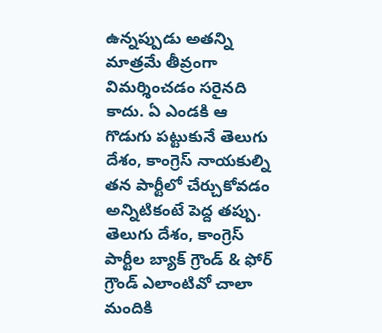ఉన్నప్పుడు అతన్ని మాత్రమే తీవ్రంగా విమర్శించడం సరైనది కాదు. ఏ ఎండకి ఆ గొడుగు పట్టుకునే తెలుగు దేశం, కాంగ్రెస్ నాయకుల్ని తన పార్టీలో చేర్చుకోవడం అన్నిటికంటే పెద్ద తప్పు. తెలుగు దేశం, కాంగ్రెస్ పార్టీల బ్యాక్ గ్రౌండ్ & ఫోర్ గ్రౌండ్ ఎలాంటివో చాలా మందికి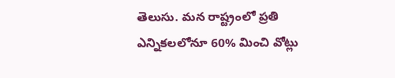తెలుసు. మన రాష్ట్రంలో ప్రతి ఎన్నికలలోనూ 60% మించి వోట్లు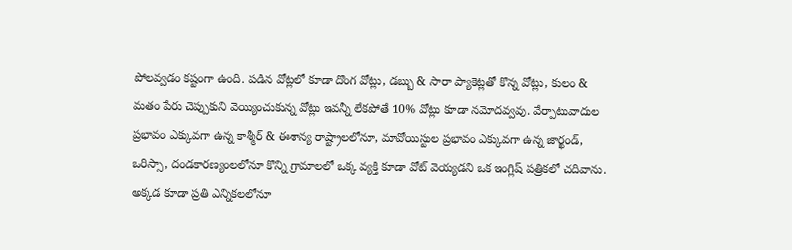పోలవ్వడం కష్టంగా ఉంది. పడిన వోట్లలో కూడా దొంగ వోట్లు, డబ్బు & సారా ప్యాకెట్లతో కొన్న వోట్లు, కులం & మతం పేరు చెప్పుకుని వెయ్యించుకున్న వోట్లు ఇవన్నీ లేకపోతే 10% వోట్లు కూడా నమోదవ్వవు. వేర్పాటువాదుల ప్రభావం ఎక్కువగా ఉన్న కాశ్మీర్ & ఈశాన్య రాష్ట్రాలలోనూ, మావోయిస్టుల ప్రభావం ఎక్కువగా ఉన్న జార్ఖండ్, ఒరిస్సా, దండకారణ్యంలలోనూ కొన్ని గ్రామాలలో ఒక్క వ్యక్తి కూడా వోట్ వెయ్యడని ఒక ఇంగ్లిష్ పత్రికలో చదివాను. అక్కడ కూడా ప్రతి ఎన్నికలలోనూ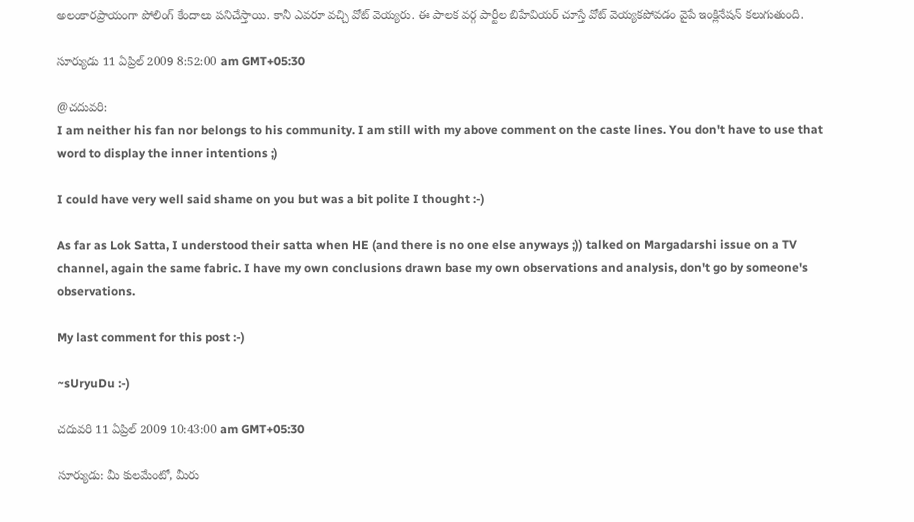అలంకారప్రాయంగా పోలింగ్ కేందాలు పనిచేస్తాయి. కానీ ఎవరూ వచ్చి వోట్ వెయ్యరు. ఈ పాలక వర్గ పార్టీల బిహేవియర్ చూస్తే వోట్ వెయ్యకపోవడం వైపే ఇంక్లినేషన్ కలుగుతుంది.

సూర్యుడు 11 ఏప్రిల్ 2009 8:52:00 am GMT+05:30

@చదువరి:
I am neither his fan nor belongs to his community. I am still with my above comment on the caste lines. You don't have to use that word to display the inner intentions ;)

I could have very well said shame on you but was a bit polite I thought :-)

As far as Lok Satta, I understood their satta when HE (and there is no one else anyways ;)) talked on Margadarshi issue on a TV channel, again the same fabric. I have my own conclusions drawn base my own observations and analysis, don't go by someone's observations.

My last comment for this post :-)

~sUryuDu :-)

చదువరి 11 ఏప్రిల్ 2009 10:43:00 am GMT+05:30

సూర్యుడు: మీ కులమేంటో, మీరు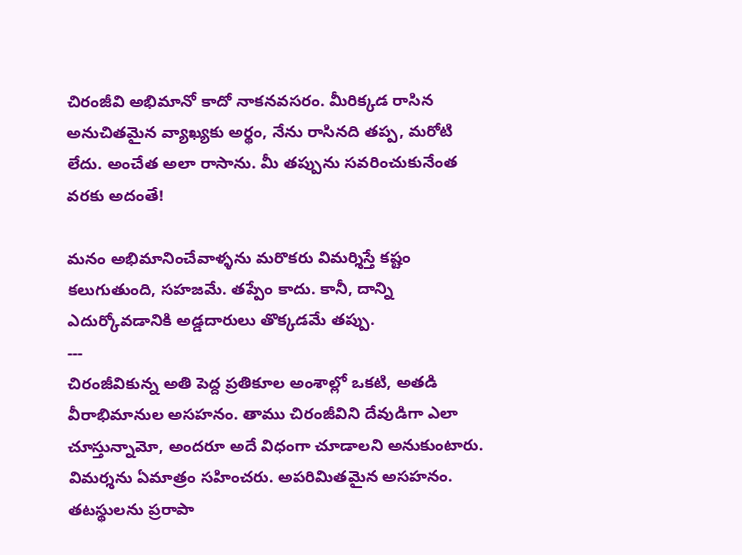చిరంజీవి అభిమానో కాదో నాకనవసరం. మీరిక్కడ రాసిన అనుచితమైన వ్యాఖ్యకు అర్థం, నేను రాసినది తప్ప, మరోటి లేదు. అంచేత అలా రాసాను. మీ తప్పును సవరించుకునేంత వరకు అదంతే!

మనం అభిమానించేవాళ్ళను మరొకరు విమర్శిస్తే కష్టం కలుగుతుంది, సహజమే. తప్పేం కాదు. కానీ, దాన్ని ఎదుర్కోవడానికి అడ్డదారులు తొక్కడమే తప్పు.
---
చిరంజీవికున్న అతి పెద్ద ప్రతికూల అంశాల్లో ఒకటి, అతడి వీరాభిమానుల అసహనం. తాము చిరంజీవిని దేవుడిగా ఎలా చూస్తున్నామో, అందరూ అదే విధంగా చూడాలని అనుకుంటారు. విమర్శను ఏమాత్రం సహించరు. అపరిమితమైన అసహనం. తటస్థులను ప్రరాపా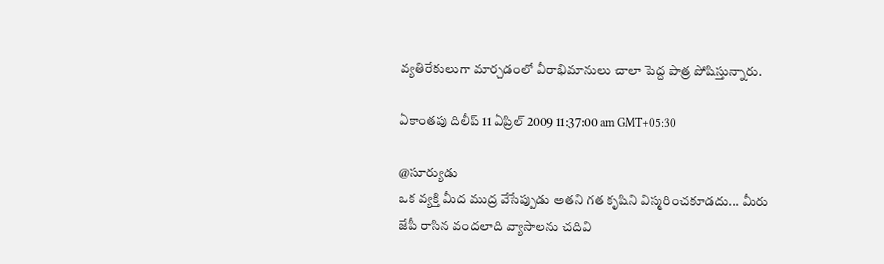వ్యతిరేకులుగా మార్చడంలో వీరాభిమానులు చాలా పెద్ద పాత్ర పోషిస్తున్నారు.

ఏకాంతపు దిలీప్ 11 ఏప్రిల్ 2009 11:37:00 am GMT+05:30

@సూర్యుడు
ఒక వ్యక్తి మీద ముద్ర వేసేప్పుడు అతని గత కృషిని విస్మరించకూడదు... మీరు జేపీ రాసిన వందలాది వ్యాసాలను చదివి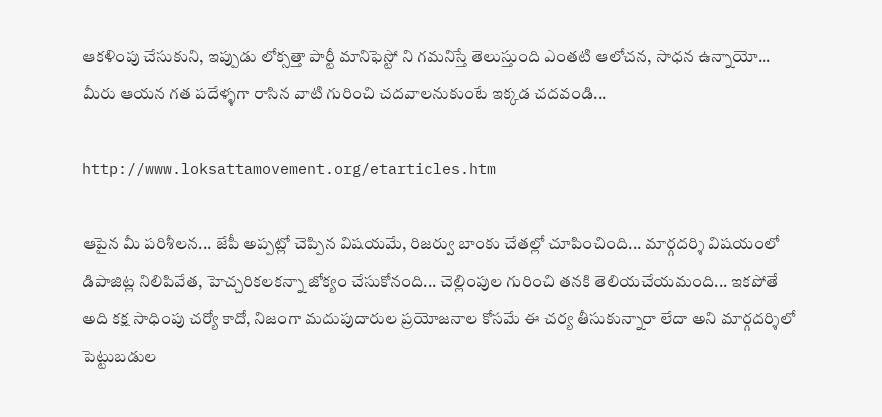ఆకళింపు చేసుకుని, ఇప్పుడు లోక్సత్తా పార్టీ మానిఫెస్టో ని గమనిస్తే తెలుస్తుంది ఎంతటి ఆలోచన, సాధన ఉన్నాయో... మీరు ఆయన గత పదేళ్ళగా రాసిన వాటి గురించి చదవాలనుకుంటే ఇక్కడ చదవండి...

http://www.loksattamovement.org/etarticles.htm

ఆపైన మీ పరిశీలన... జేపీ అప్పట్లో చెప్పిన విషయమే, రిజర్వు బాంకు చేతల్లో చూపించింది... మార్గదర్శి విషయంలో డిపాజిట్ల నిలిపివేత, హెచ్చరికలకన్నా జోక్యం చేసుకోనంది... చెల్లింపుల గురించి తనకి తెలియచేయమంది... ఇకపోతే అది కక్ష సాధింపు చర్యో కాదో, నిజంగా మదుపుదారుల ప్రయోజనాల కోసమే ఈ చర్య తీసుకున్నారా లేదా అని మార్గదర్శిలో పెట్టుబడుల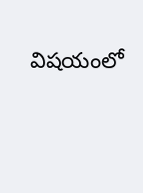విషయంలో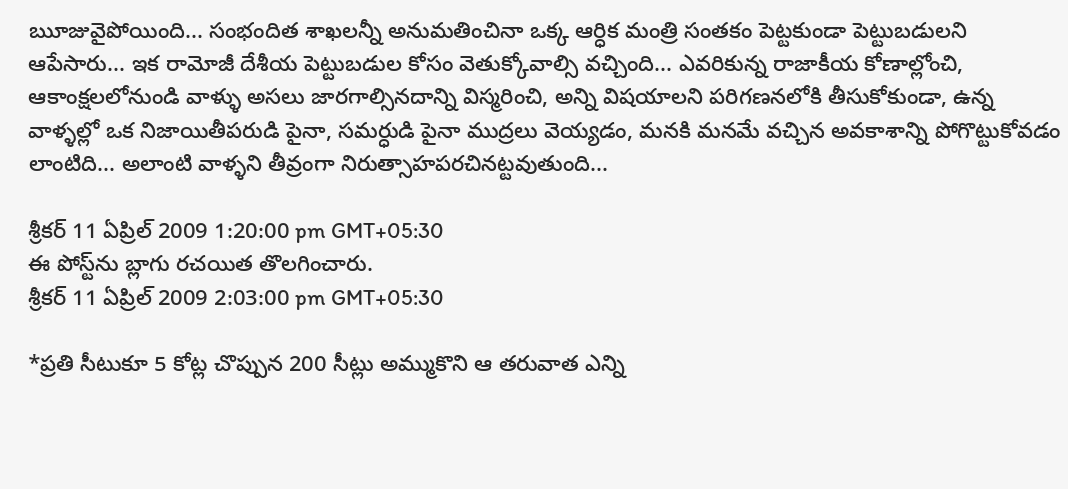ౠజువైపోయింది... సంభందిత శాఖలన్నీ అనుమతించినా ఒక్క ఆర్ధిక మంత్రి సంతకం పెట్టకుండా పెట్టుబడులని ఆపేసారు... ఇక రామోజీ దేశీయ పెట్టుబడుల కోసం వెతుక్కోవాల్సి వచ్చింది... ఎవరికున్న రాజాకీయ కోణాల్లోంచి, ఆకాంక్షలలోనుండి వాళ్ళు అసలు జారగాల్సినదాన్ని విస్మరించి, అన్ని విషయాలని పరిగణనలోకి తీసుకోకుండా, ఉన్న వాళ్ళల్లో ఒక నిజాయితీపరుడి పైనా, సమర్ధుడి పైనా ముద్రలు వెయ్యడం, మనకి మనమే వచ్చిన అవకాశాన్ని పోగొట్టుకోవడం లాంటిది... అలాంటి వాళ్ళని తీవ్రంగా నిరుత్సాహపరచినట్టవుతుంది...

శ్రీకర్ 11 ఏప్రిల్ 2009 1:20:00 pm GMT+05:30
ఈ పోస్ట్‌ను బ్లాగు రచయిత తొలగించారు.
శ్రీకర్ 11 ఏప్రిల్ 2009 2:03:00 pm GMT+05:30

*ప్రతి సీటుకూ 5 కోట్ల చొప్పున 200 సీట్లు అమ్ముకొని ఆ తరువాత ఎన్ని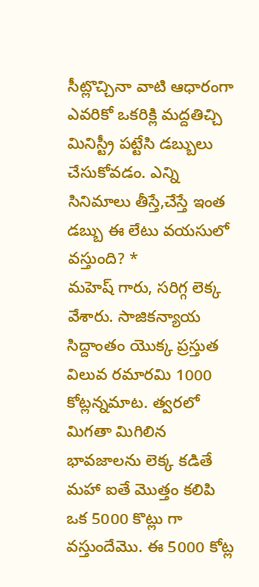సీట్లొచ్చినా వాటి ఆధారంగా ఎవరికో ఒకరిక్లి మద్దతిచ్చి మినిస్ట్రీ పట్టేసి డబ్బులు చేసుకోవడం. ఎన్ని సినిమాలు తీస్తే,చేస్తే ఇంత డబ్బు ఈ లేటు వయసులో వస్తుంది? *
మహెష్ గారు, సరిగ్గ లెక్క వేశారు. సాజికన్యాయ సిద్దాంతం యొక్క ప్రస్తుత విలువ రమారమి 1000 కోట్లన్నమాట. త్వరలో మిగతా మిగిలిన భావజాలను లెక్క కడితే మహా ఐతే మొత్తం కలిపి ఒక 5000 కొట్లు గా వస్తుందేమొ. ఈ 5000 కోట్ల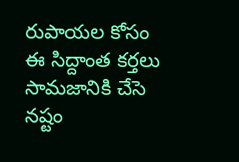రుపాయల కోసం ఈ సిద్దాంత కర్తలు సామజానికి చేసె నష్టం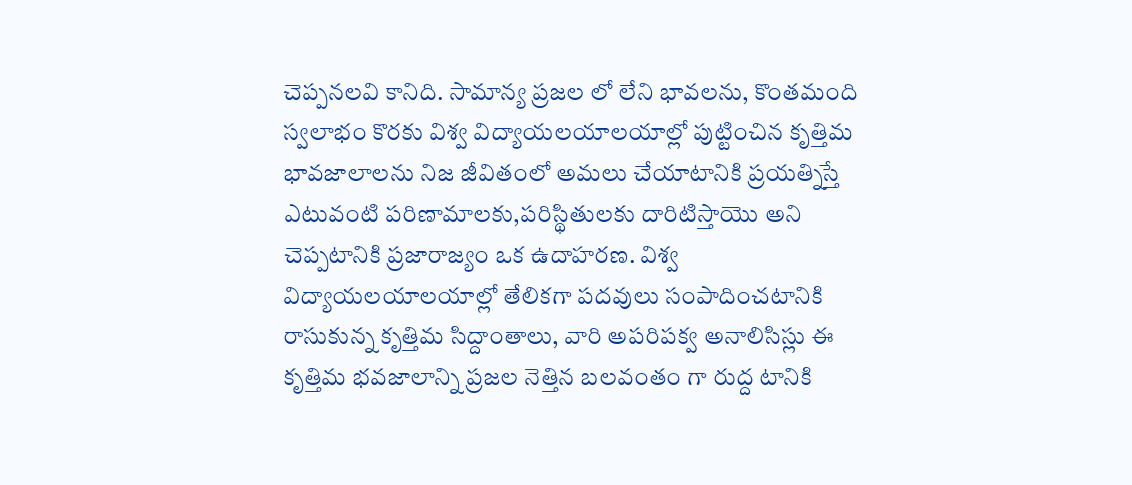చెప్పనలవి కానిది. సామాన్య ప్రజల లో లేని భావలను, కొంతమంది స్వలాభం కొరకు విశ్వ విద్యాయలయాలయాల్లో పుట్టించిన కృత్తిమ భావజాలాలను నిజ జీవితంలో అమలు చేయాటానికి ప్రయత్నిస్తే ఎటువంటి పరిణామాలకు,పరిస్థితులకు దారిటిస్తాయొ అని చెప్పటానికి ప్రజారాజ్యం ఒక ఉదాహరణ. విశ్వ విద్యాయలయాలయాల్లో తేలికగా పదవులు సంపాదించటానికి రాసుకున్న కృత్తిమ సిద్దాంతాలు, వారి అపరిపక్వ అనాలిసిస్లు ఈ కృత్తిమ భవజాలాన్ని ప్రజల నెత్తిన బలవంతం గా రుద్ద టానికి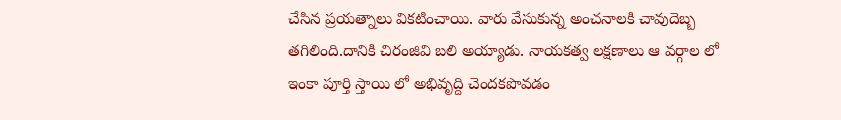చేసిన ప్రయత్నాలు వికటించాయి. వారు వేసుకున్న అంచనాలకి చావుదెబ్బ తగిలింది.దానికి చిరంజివి బలి అయ్యాడు. నాయకత్వ లక్షణాలు ఆ వర్గాల లో ఇంకా పూర్తి స్తాయి లో అభివృద్ది చెందకపొవడం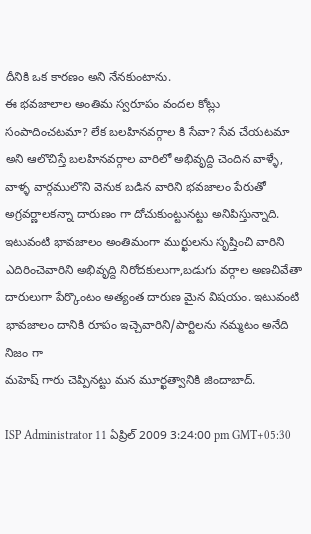దీనికి ఒక కారణం అని నేనకుంటాను.
ఈ భవజాలాల అంతిమ స్వరూపం వందల కోట్లు సంపాదించటమా? లేక బలహినవర్గాల కి సేవా? సేవ చేయటమా అని ఆలొచిస్తే బలహినవర్గాల వారిలో అభివృద్ది చెందిన వాళ్ళే, వాళ్ళ వార్గములొని వెనుక బడిన వారిని భవజాలం పేరుతో అగ్రవర్ణాలకన్నా దారుణం గా దోచుకుంట్టునట్టు అనిపిస్తున్నాది. ఇటువంటి భావజాలం అంతిమంగా ముర్ఖులను సృష్తించి వారిని ఎదిరించెవారిని అభివృద్ది నిరోదకులుగా,బడుగు వర్గాల అణచివేతా దారులుగా పేర్కొంటం అత్యంత దారుణ మైన విషయం. ఇటువంటి భావజాలం దానికి రూపం ఇచ్చెవారిని/పార్టిలను నమ్మటం అనేది నిజం గా
మహెష్ గారు చెప్పినట్టు మన మూర్ఖత్వానికి జిందాబాద్.

ISP Administrator 11 ఏప్రిల్ 2009 3:24:00 pm GMT+05:30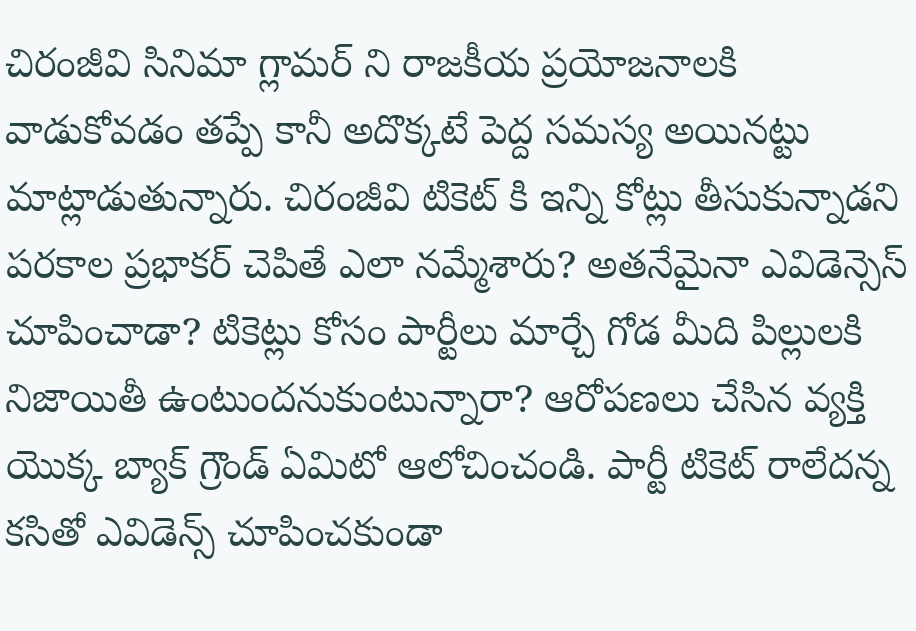చిరంజీవి సినిమా గ్లామర్ ని రాజకీయ ప్రయోజనాలకి వాడుకోవడం తప్పే కానీ అదొక్కటే పెద్ద సమస్య అయినట్టు మాట్లాడుతున్నారు. చిరంజీవి టికెట్ కి ఇన్ని కోట్లు తీసుకున్నాడని పరకాల ప్రభాకర్ చెపితే ఎలా నమ్మేశారు? అతనేమైనా ఎవిడెన్సెస్ చూపించాడా? టికెట్లు కోసం పార్టీలు మార్చే గోడ మీది పిల్లులకి నిజాయితీ ఉంటుందనుకుంటున్నారా? ఆరోపణలు చేసిన వ్యక్తి యొక్క బ్యాక్ గ్రౌండ్ ఏమిటో ఆలోచించండి. పార్టీ టికెట్ రాలేదన్న కసితో ఎవిడెన్స్ చూపించకుండా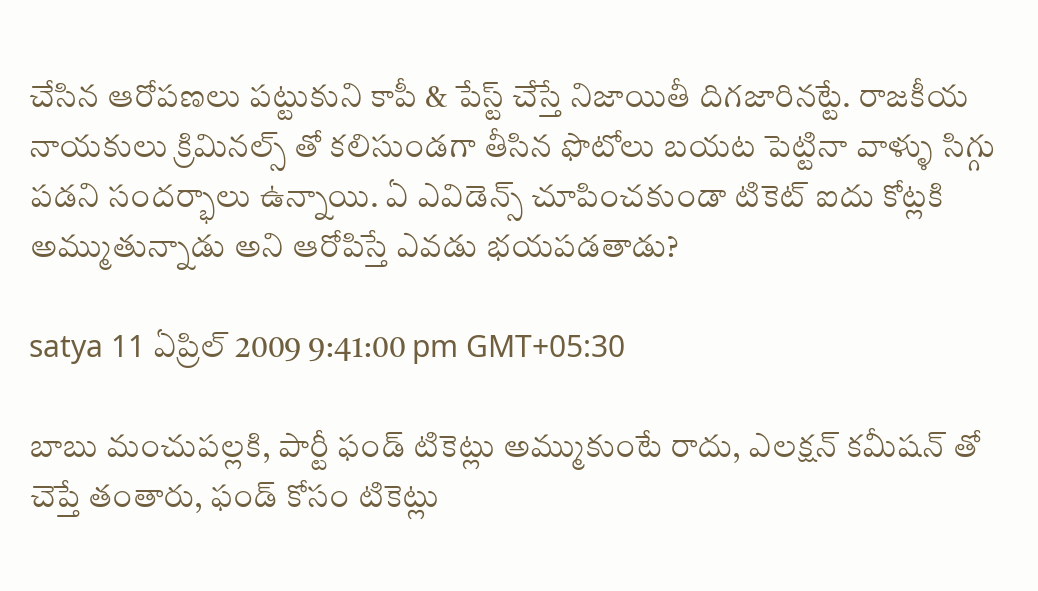చేసిన ఆరోపణలు పట్టుకుని కాపీ & పేస్ట్ చేస్తే నిజాయితీ దిగజారినట్టే. రాజకీయ నాయకులు క్రిమినల్స్ తో కలిసుండగా తీసిన ఫొటోలు బయట పెట్టినా వాళ్ళు సిగ్గు పడని సందర్భాలు ఉన్నాయి. ఏ ఎవిడెన్స్ చూపించకుండా టికెట్ ఐదు కోట్లకి అమ్ముతున్నాడు అని ఆరోపిస్తే ఎవడు భయపడతాడు?

satya 11 ఏప్రిల్ 2009 9:41:00 pm GMT+05:30

బాబు మంచుపల్లకి, పార్టీ ఫండ్ టికెట్లు అమ్ముకుంటే రాదు, ఎలక్షన్ కమీషన్ తో చెప్తే తంతారు, ఫండ్ కోసం టికెట్లు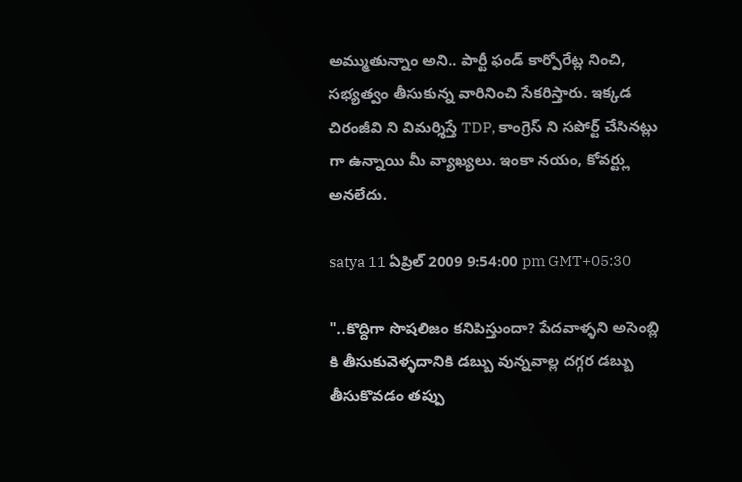అమ్ముతున్నాం అని.. పార్టీ ఫండ్ కార్పోరేట్ల నించి, సభ్యత్వం తీసుకున్న వారినించి సేకరిస్తారు. ఇక్కడ చిరంజీవి ని విమర్శిస్తే TDP, కాంగ్రెస్ ని సపోర్ట్ చేసినట్లు గా ఉన్నాయి మీ వ్యాఖ్యలు. ఇంకా నయం, కోవర్ట్లు అనలేదు.

satya 11 ఏప్రిల్ 2009 9:54:00 pm GMT+05:30

"..కొద్దిగా సొషలిజం కనిపిస్తుందా? పేదవాళ్ళని అసెంబ్లి కి తీసుకువెళ్ళదానికి డబ్బు వున్నవాల్ల దగ్గర డబ్బు తీసుకొవడం తప్పు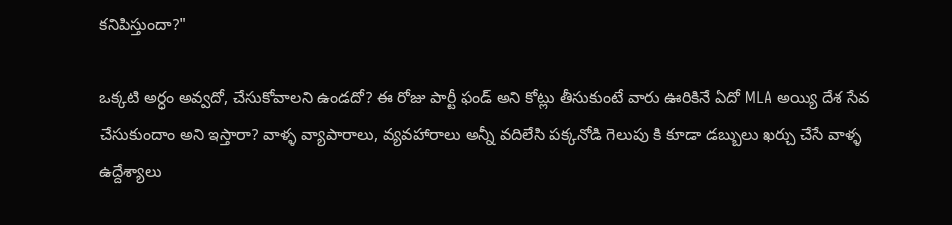కనిపిస్తుందా?"

ఒక్కటి అర్ధం అవ్వదో, చేసుకోవాలని ఉండదో? ఈ రోజు పార్టీ ఫండ్ అని కోట్లు తీసుకుంటే వారు ఊరికినే ఏదో MLA అయ్యి దేశ సేవ చేసుకుందాం అని ఇస్తారా? వాళ్ళ వ్యాపారాలు, వ్యవహారాలు అన్నీ వదిలేసి పక్కనోడి గెలుపు కి కూడా డబ్బులు ఖర్చు చేసే వాళ్ళ ఉద్దేశ్యాలు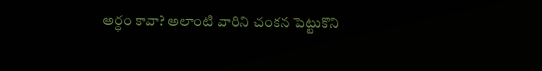అర్ధం కావా? అలాంటి వారిని చంకన పెట్టుకొని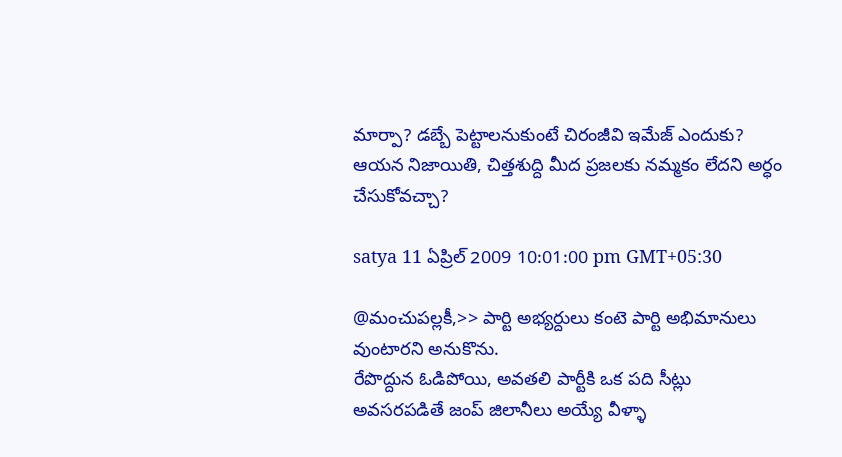మార్పా? డబ్బే పెట్టాలనుకుంటే చిరంజీవి ఇమేజ్ ఎందుకు? ఆయన నిజాయితి, చిత్తశుద్ది మీద ప్రజలకు నమ్మకం లేదని అర్ధం చేసుకోవచ్చా?

satya 11 ఏప్రిల్ 2009 10:01:00 pm GMT+05:30

@మంచుపల్లకీ,>> పార్టి అభ్యర్దులు కంటె పార్టి అభిమానులు వుంటారని అనుకొను.
రేపొద్దున ఓడిపోయి, అవతలి పార్టీకి ఒక పది సీట్లు అవసరపడితే జంప్ జిలానీలు అయ్యే వీళ్ళా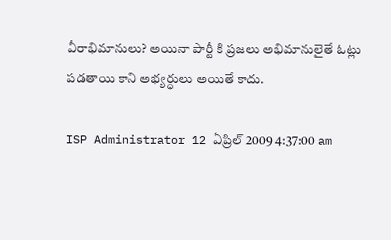వీరాభిమానులు? అయినా పార్టీ కి ప్రజలు అభిమానులైతే ఓట్లు పడతాయి కాని అభ్యర్ధులు అయితే కాదు.

ISP Administrator 12 ఏప్రిల్ 2009 4:37:00 am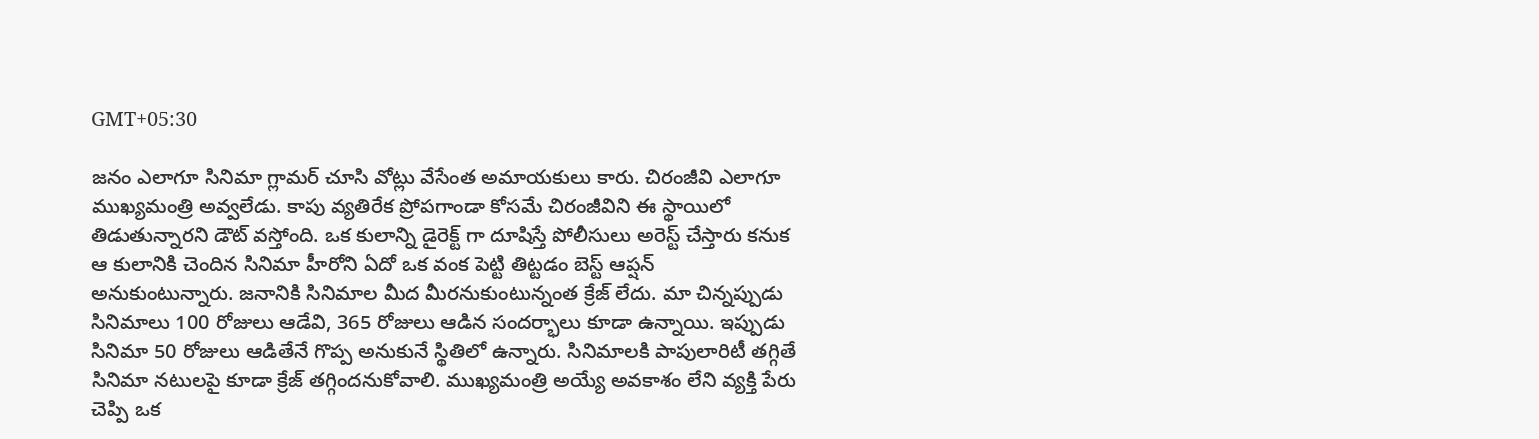GMT+05:30

జనం ఎలాగూ సినిమా గ్లామర్ చూసి వోట్లు వేసేంత అమాయకులు కారు. చిరంజీవి ఎలాగూ ముఖ్యమంత్రి అవ్వలేడు. కాపు వ్యతిరేక ప్రోపగాండా కోసమే చిరంజీవిని ఈ స్థాయిలో తిడుతున్నారని డౌట్ వస్తోంది. ఒక కులాన్ని డైరెక్ట్ గా దూషిస్తే పోలీసులు అరెస్ట్ చేస్తారు కనుక ఆ కులానికి చెందిన సినిమా హీరోని ఏదో ఒక వంక పెట్టి తిట్టడం బెస్ట్ ఆప్షన్ అనుకుంటున్నారు. జనానికి సినిమాల మీద మీరనుకుంటున్నంత క్రేజ్ లేదు. మా చిన్నప్పుడు సినిమాలు 100 రోజులు ఆడేవి, 365 రోజులు ఆడిన సందర్భాలు కూడా ఉన్నాయి. ఇప్పుడు సినిమా 50 రోజులు ఆడితేనే గొప్ప అనుకునే స్థితిలో ఉన్నారు. సినిమాలకి పాపులారిటీ తగ్గితే సినిమా నటులపై కూడా క్రేజ్ తగ్గిందనుకోవాలి. ముఖ్యమంత్రి అయ్యే అవకాశం లేని వ్యక్తి పేరు చెప్పి ఒక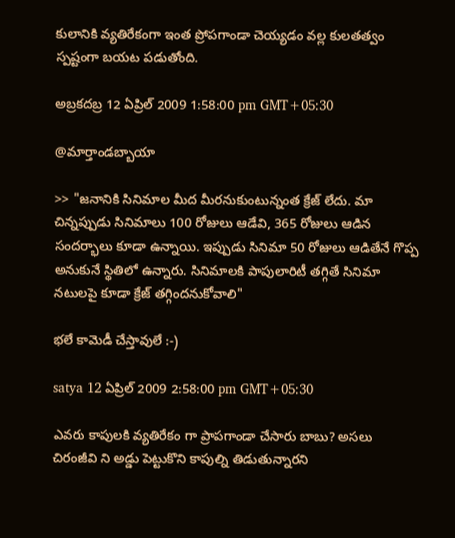కులానికి వ్యతిరేకంగా ఇంత ప్రోపగాండా చెయ్యడం వల్ల కులతత్వం స్పష్టంగా బయట పడుతోంది.

అబ్రకదబ్ర 12 ఏప్రిల్ 2009 1:58:00 pm GMT+05:30

@మార్తాండబ్బాయా

>> "జనానికి సినిమాల మీద మీరనుకుంటున్నంత క్రేజ్ లేదు. మా చిన్నప్పుడు సినిమాలు 100 రోజులు ఆడేవి, 365 రోజులు ఆడిన సందర్భాలు కూడా ఉన్నాయి. ఇప్పుడు సినిమా 50 రోజులు ఆడితేనే గొప్ప అనుకునే స్థితిలో ఉన్నారు. సినిమాలకి పాపులారిటీ తగ్గితే సినిమా నటులపై కూడా క్రేజ్ తగ్గిందనుకోవాలి"

భలే కామెడీ చేస్తావులే :-)

satya 12 ఏప్రిల్ 2009 2:58:00 pm GMT+05:30

ఎవరు కాపులకి వ్యతిరేకం గా ప్రాపగాండా చేసారు బాబు? అసలు చిరంజీవి ని అడ్డు పెట్టుకొని కాపుల్ని తిడుతున్నారని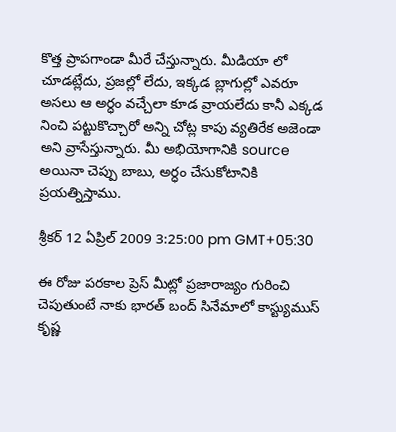కొత్త ప్రాపగాండా మీరే చేస్తున్నారు. మీడియా లో చూడట్లేదు, ప్రజల్లో లేదు, ఇక్కడ బ్లాగుల్లో ఎవరూ అసలు ఆ అర్ధం వచ్చేలా కూడ వ్రాయలేదు కానీ ఎక్కడ నించి పట్టుకొచ్చారో అన్ని చోట్ల కాపు వ్యతిరేక అజెండా అని వ్రాసేస్తున్నారు. మీ అభియోగానికి source అయినా చెప్పు బాబు, అర్ధం చేసుకోటానికి ప్రయత్నిస్తాము.

శ్రీకర్ 12 ఏప్రిల్ 2009 3:25:00 pm GMT+05:30

ఈ రోజు పరకాల ప్రెస్ మీట్లో ప్రజారాజ్యం గురించి చెపుతుంటే నాకు భారత్ బంద్ సినేమాలో కాస్ట్యుముస్ కృష్ణ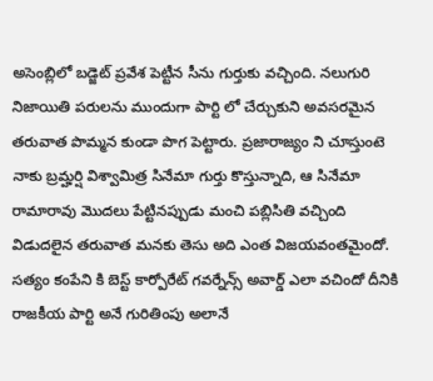అసెంబ్లిలో బడ్జెట్ ప్రవేశ పెట్టీన సీను గుర్తుకు వచ్చింది. నలుగురి నిజాయితి పరులను ముందుగా పార్టి లో చేర్చుకుని అవసరమైన తరువాత పొమ్మన కుండా పొగ పెట్టారు. ప్రజారాజ్యం ని చూస్తుంటె నాకు బ్రమ్హర్షి విశ్వామిత్ర సినేమా గుర్తు కొస్తున్నాది, ఆ సినేమా రామారావు మొదలు పేట్టినప్పుడు మంచి పబ్లిసితి వచ్చింది విడుదలైన తరువాత మనకు తెసు అది ఎంత విజయవంతమైందో. సత్యం కంపేని కి బెస్ట్ కార్పోరేట్ గవర్నేన్స్ అవార్డ్ ఎలా వచిందో దీనికి రాజకీయ పార్టి అనే గురితింపు అలానే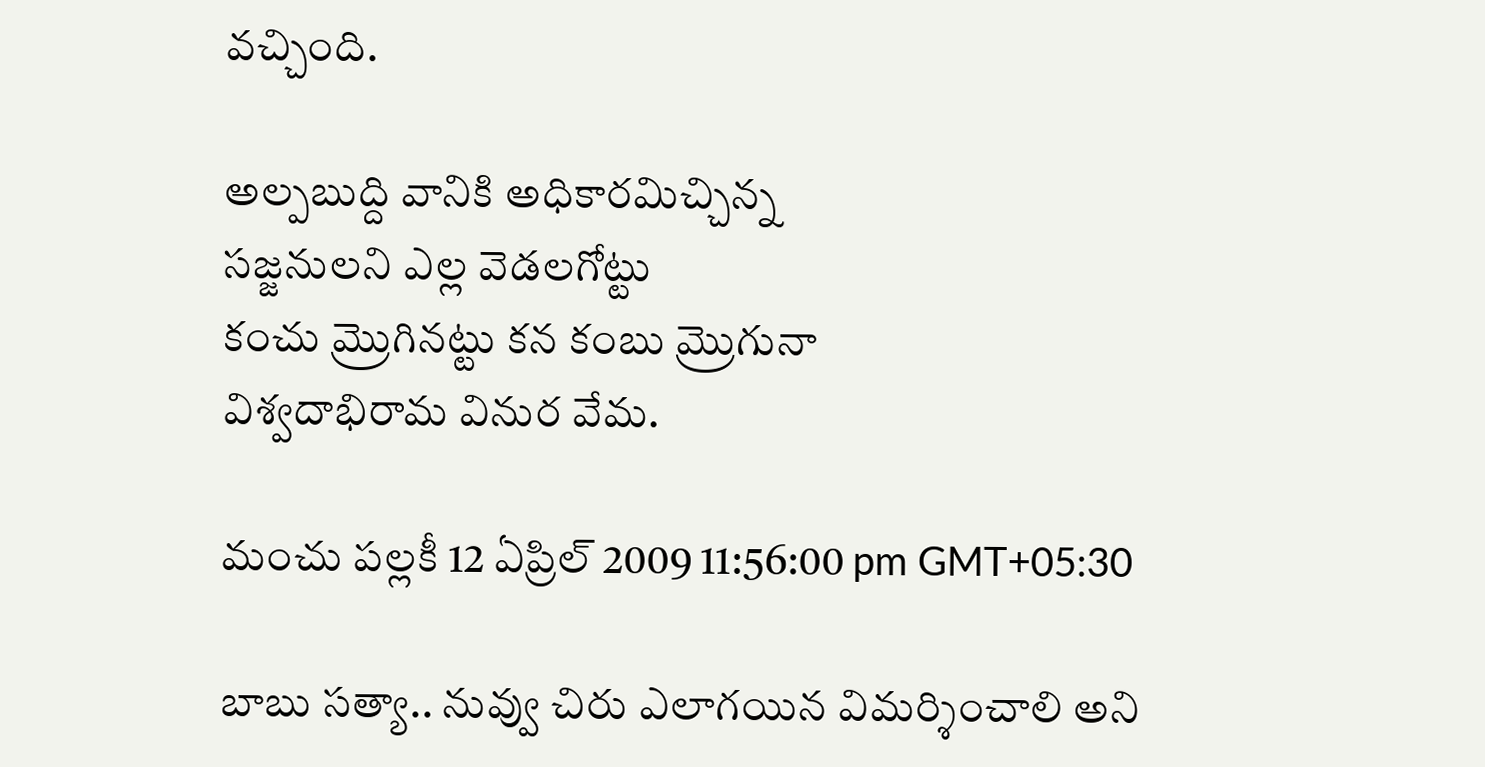వచ్చింది.

అల్పబుద్ది వానికి అధికారమిచ్చిన్న
సజ్జనులని ఎల్ల వెడలగోట్టు
కంచు మ్రొగినట్టు కన కంబు మ్రొగునా
విశ్వదాభిరామ వినుర వేమ.

మంచు పల్లకీ 12 ఏప్రిల్ 2009 11:56:00 pm GMT+05:30

బాబు సత్యా.. నువ్వు చిరు ఎలాగయిన విమర్శించాలి అని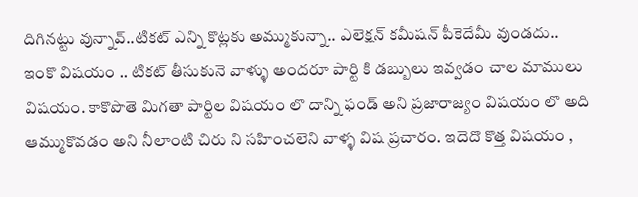దిగినట్టు వున్నావ్..టికట్ ఎన్ని కొట్లకు అమ్ముకున్నా.. ఎలెక్షన్ కమీషన్ పీకెదేమీ వుండదు..
ఇంకొ విషయం .. టికట్ తీసుకునె వాళ్ళు అందరూ పార్టి కి డబ్బులు ఇవ్వడం చాల మాములు విషయం. కాకొపొతె మిగతా పార్టిల విషయం లొ దాన్ని ఫండ్ అని ప్రజారాజ్యం విషయం లొ అది ఆమ్ముకొవడం అని నీలాంటి చిరు ని సహించలెని వాళ్ళ విష ప్రచారం. ఇదెదొ కొత్త విషయం ,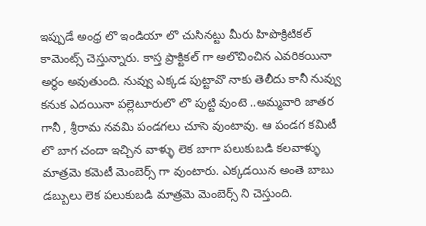ఇప్పుడే అంధ్ర లొ ఇండియా లొ చుసినట్టు మీరు హిపొక్రిటికల్ కామెంట్స్ చెస్తున్నారు. కాస్త ప్రాక్టికల్ గా అలొచించిన ఎవరికయినా అర్థం అవుతుంది. నువ్వు ఎక్కడ పుట్టావొ నాకు తెలీదు కానీ నువ్వు కనుక ఎదయినా పల్లెటూరులొ లొ పుట్టి వుంటె ..అమ్మవారి జాతర గానీ , శ్రీరామ నవమి పండగలు చూసె వుంటావు. ఆ పండగ కమిటీ లొ బాగ చందా ఇచ్చిన వాళ్ళు లెక బాగా పలుకుబడి కలవాళ్ళు మాత్రమె కమెటీ మెంబెర్స్ గా వుంటారు. ఎక్కడయిన అంతె బాబు డబ్బులు లెక పలుకుబడి మాత్రమె మెంబెర్స్ ని చెస్తుంది.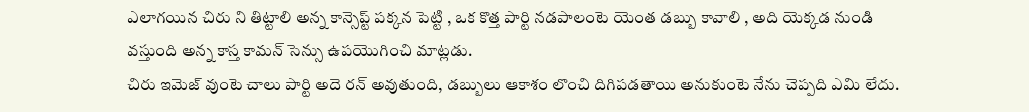ఎలాగయిన చిరు ని తిట్టాలి అన్న కాన్సెప్ట్ పక్కన పెట్టి , ఒక కొత్త పార్టి నడపాలంటె యెంత డబ్బు కావాలి , అది యెక్కడ నుండి వస్తుంది అన్న కాస్త కామన్ సెన్సు ఉపయొగించి మాట్లడు.
చిరు ఇమెజ్ వుంటె చాలు పార్టి అదె రన్ అవుతుంది, డబ్బులు ఆకాశం లొంచి దిగిపడతాయి అనుకుంటె నేను చెప్పది ఎమి లేదు.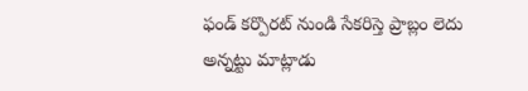ఫండ్ కర్పొరట్ నుండి సేకరిస్తె ప్రాబ్లం లెదు అన్నట్టు మాట్లాడు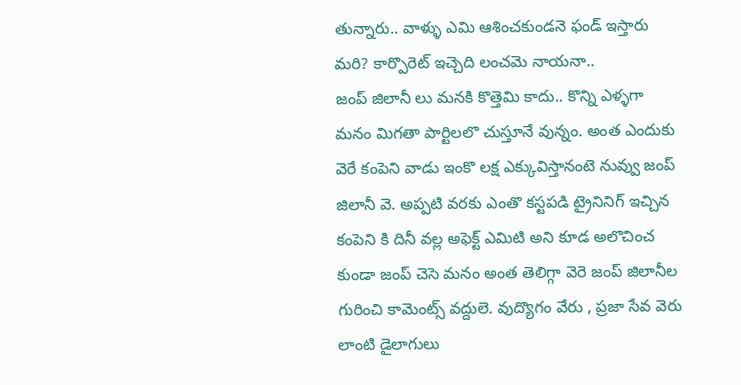తున్నారు.. వాళ్ళు ఎమి ఆశించకుండనె ఫండ్ ఇస్తారు మరి? కార్పొరెట్ ఇచ్చెది లంచమె నాయనా..
జంప్ జిలానీ లు మనకి కొత్తెమి కాదు.. కొన్ని ఎళ్ళగా మనం మిగతా పార్టిలలొ చుస్తూనే వున్నం. అంత ఎందుకు వెరే కంపెని వాడు ఇంకొ లక్ష ఎక్కువిస్తానంటె నువ్వు జంప్ జిలానీ వె. అప్పటి వరకు ఎంతొ కస్టపడి ట్రైనినిగ్ ఇచ్చిన కంపెని కి దినీ వల్ల అఫెక్ట్ ఎమిటి అని కూడ అలొచించ కుండా జంప్ చెసె మనం అంత తెలిగ్గా వెరె జంప్ జిలానీల గురించి కామెంట్స్ వద్దులె. వుద్యొగం వేరు , ప్రజా సేవ వెరు లాంటి డైలాగులు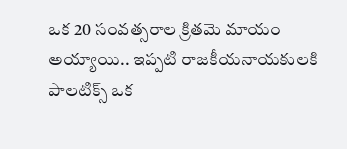ఒక 20 సంవత్సరాల క్రితమె మాయం అయ్యాయి.. ఇప్పటి రాజకీయనాయకులకి పాలటిక్స్ ఒక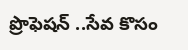ప్రొఫెషన్ ..సేవ కొసం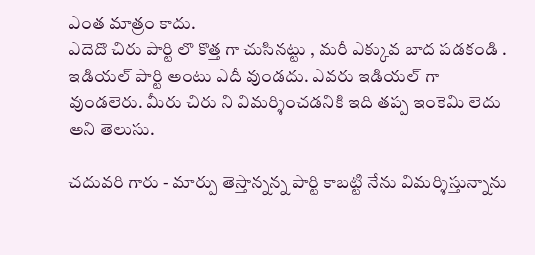ఎంత మాత్రం కాదు.
ఎదెదొ చిరు పార్టి లొ కొత్త గా చుసినట్టు , మరీ ఎక్కువ బాద పడకండి . ఇడియల్ పార్టి అంటు ఎదీ వుండదు. ఎవరు ఇడియల్ గా వుండలెరు. మీరు చిరు ని విమర్శించడనికి ఇది తప్ప ఇంకెమి లెదు అని తెలుసు.

చదువరి గారు - మార్పు తెస్తాన్నన్న పార్టి కాబట్టి నేను విమర్శిస్తున్నాను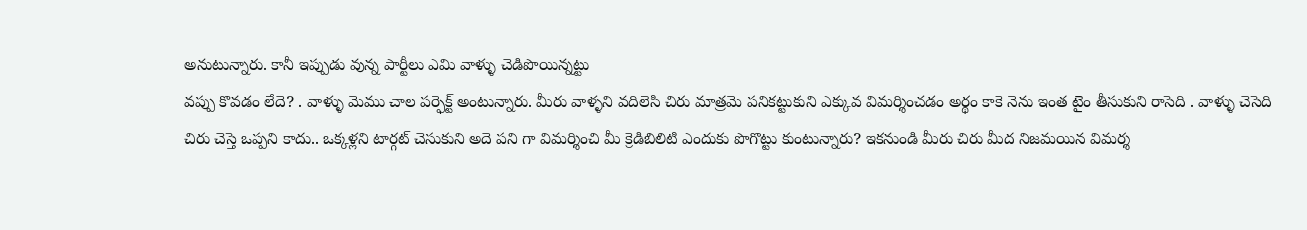అనుటున్నారు. కానీ ఇప్పుడు వున్న పార్టీలు ఎమి వాళ్ళు చెడిపొయిన్నట్టు
వప్పు కొవడం లేదె? . వాళ్ళు మెము చాల పర్ఫెక్ట్ అంటున్నారు. మీరు వాళ్ళని వదిలెసి చిరు మాత్రమె పనికట్టుకుని ఎక్కువ విమర్శించడం అర్థం కాకె నెను ఇంత టైం తీసుకుని రాసెది . వాళ్ళు చెసెది చిరు చెస్తె ఒప్పని కాదు.. ఒక్కళ్లని టార్గట్ చెసుకుని అదె పని గా విమర్శించి మీ క్రెడిబిలిటి ఎందుకు పొగొట్టు కుంటున్నారు? ఇకనుండి మీరు చిరు మీద నిజమయిన విమర్శ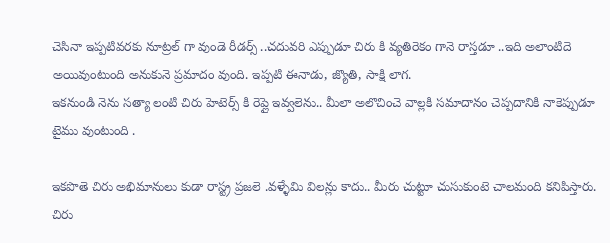చెసినా ఇప్పటివరకు నూట్రల్ గా వుండె రీడర్స్ ..చదువరి ఎప్పుడూ చిరు కి వ్యతిరెకం గానె రాస్తడూ ..ఇది అలాంటిదె అయివుంటుంది అనుకునె ప్రమాదం వుంది. ఇప్పటి ఈనాడు, జ్యొతి, సాక్షి లాగ.
ఇకనుండి నెను సత్యా లంటి చిరు హెటెర్స్ కి రెప్లై ఇవ్వలెను.. మీలా అలొచించె వాల్లకి సమాదానం చెప్పదానికి నాకెప్పుడూ టైము వుంటుంది .

ఇకపొతె చిరు అభిమానులు కుడా రాస్ట్ర ప్రజలె .వళ్ళేమి విలన్లు కాదు.. మీరు చుట్టూ చుసుకుంటె చాలమంది కనిపిస్తారు. చిరు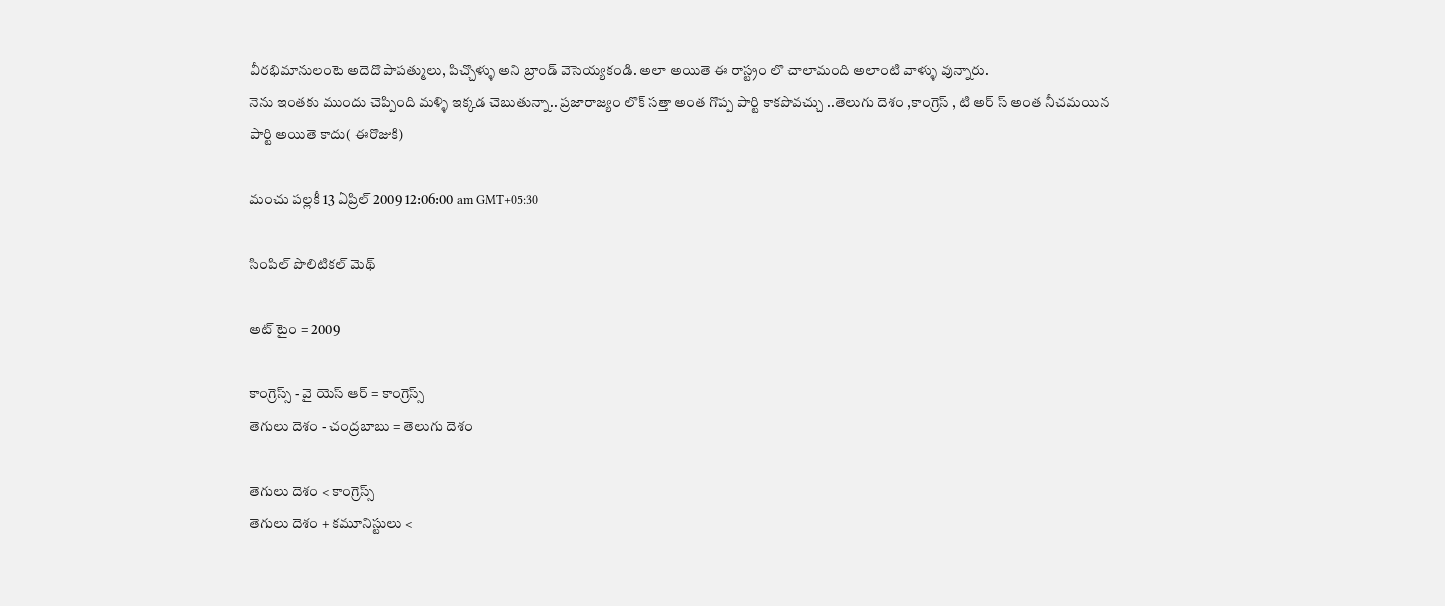వీరభిమానులంటె అదెదొ పాపత్ములు, పిచ్చొళ్ళు అని బ్రాండ్ వెసెయ్యకండి. అలా అయితె ఈ రాస్ట్రం లొ చాలామంది అలాంటి వాళ్ళు వున్నారు.
నెను ఇంతకు ముందు చెప్పింది మళ్ళి ఇక్కడ చెబుతున్నా.. ప్రజారాజ్యం లొక్ సత్తా అంత గొప్ప పార్టి కాకపొవచ్చు ..తెలుగు దెశం ,కాంగ్రెస్ , టి అర్ స్ అంత నీచమయిన పార్టి అయితె కాదు( ఈరొజుకి)

మంచు పల్లకీ 13 ఏప్రిల్ 2009 12:06:00 am GMT+05:30

సింపిల్ పొలిటికల్ మెథ్

అట్ టైం = 2009

కాంగ్రెస్స్ - వై యెస్ ఆర్ = కాంగ్రెస్స్
తెగులు దెశం - చంద్రబాబు = తెలుగు దెశం

తెగులు దెశం < కాంగ్రెస్స్
తెగులు దెశం + కమూనిస్టులు <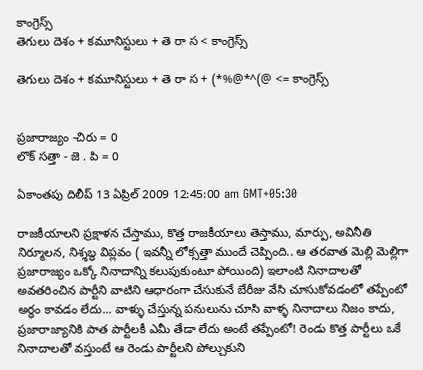కాంగ్రెస్స్
తెగులు దెశం + కమూనిస్టులు + తె రా స < కాంగ్రెస్స్

తెగులు దెశం + కమూనిస్టులు + తె రా స + (*%@*^(@ <= కాంగ్రెస్స్


ప్రజారాజ్యం -చిరు = 0
లొక్ సత్తా - జె . పి = 0

ఏకాంతపు దిలీప్ 13 ఏప్రిల్ 2009 12:45:00 am GMT+05:30

రాజకీయాలని ప్రక్షాళన చేస్తాము, కొత్త రాజకీయాలు తెస్తాము, మార్పు, అవినీతి నిర్మూలన, నిశ్శబ్ధ విప్లవం ( ఇవన్నీ లోక్సత్తా ముందే చెప్పింది.. ఆ తరవాత మెల్లి మెల్లిగా ప్రజారాజ్యం ఒక్కో నినాదాన్ని కలుపుకుంటూ పోయింది) ఇలాంటి నినాదాలతో అవతరించిన పార్టీని వాటిని ఆధారంగా చేసుకునే బేరీజు వేసి చూసుకోవడంలో తప్పేంటో అర్ధం కావడం లేదు... వాళ్ళు చేస్తున్న పనులును చూసి వాళ్ళ నినాదాలు నిజం కాదు, ప్రజారాజ్యానికి పాత పార్టీలకీ ఎమీ తేడా లేదు అంటే తప్పేంటో! రెండు కొత్త పార్టీలు ఒకే నినాదాలతో వస్తుంటే ఆ రెండు పార్టీలని పోల్చుకుని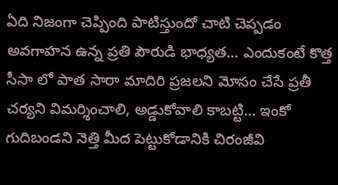ఏది నిజంగా చెప్పింది పాటిస్తుందో చాటి చెప్పడం అవగాహన ఉన్న ప్రతి పౌరుడి భాధ్యత... ఎందుకంటే కొత్త సీసా లో పాత సారా మాదిరి ప్రజలని మోసం చేసే ప్రతీ చర్యని విమర్శించాలి, అడ్డుకోవాలి కాబట్టి... ఇంకో గుదిబండని నెత్తి మీద పెట్టుకోడానికి చిరంజీవి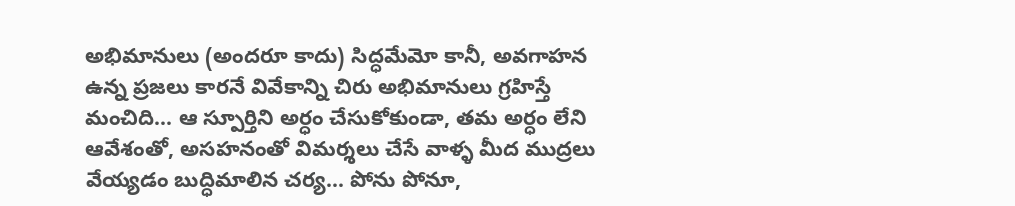అభిమానులు (అందరూ కాదు) సిద్ధమేమో కానీ, అవగాహన ఉన్న ప్రజలు కారనే వివేకాన్ని చిరు అభిమానులు గ్రహిస్తే మంచిది... ఆ స్పూర్తిని అర్ధం చేసుకోకుండా, తమ అర్ధం లేని ఆవేశంతో, అసహనంతో విమర్శలు చేసే వాళ్ళ మీద ముద్రలు వేయ్యడం బుద్ధిమాలిన చర్య... పోను పోనూ,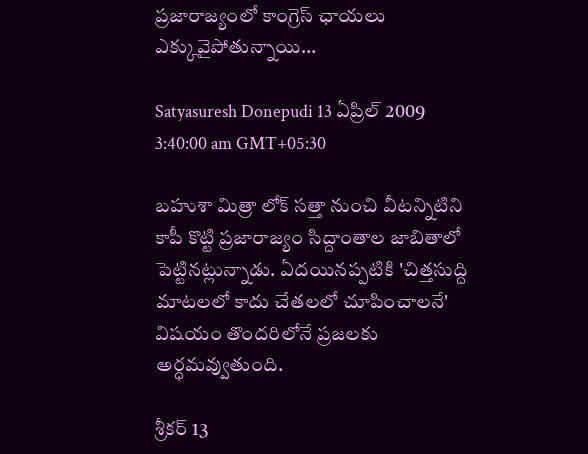ప్రజారాజ్యంలో కాంగ్రెస్ ఛాయలు ఎక్కువైపోతున్నాయి...

Satyasuresh Donepudi 13 ఏప్రిల్ 2009 3:40:00 am GMT+05:30

బహుశా మిత్రా లోక్ సత్తా నుంచి వీటన్నిటిని కాపీ కొట్టి ప్రజారాజ్యం సిద్దాంతాల జాబితాలో పెట్టినట్లున్నాడు. ఏదయినప్పటికి 'చిత్తసుద్ది మాటలలో కాదు చేతలలో చూపించాలనే' విషయం తొందరిలోనే ప్రజలకు అర్ధమవ్వుతుంది.

శ్రీకర్ 13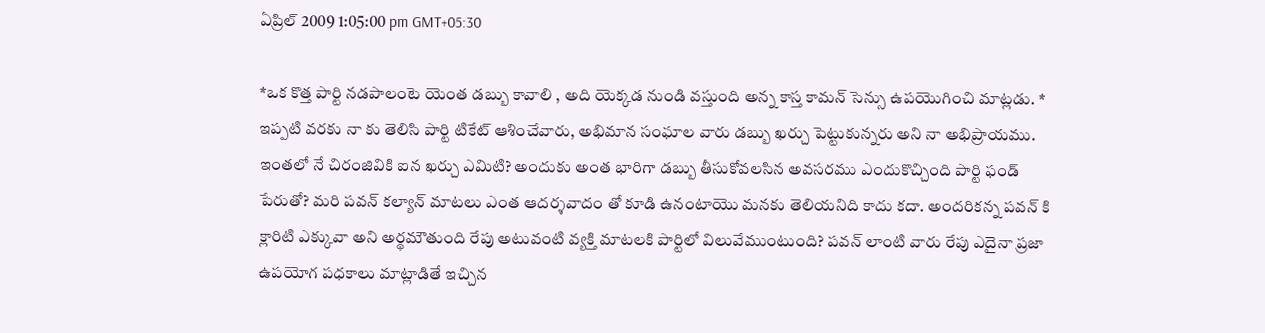ఏప్రిల్ 2009 1:05:00 pm GMT+05:30

*ఒక కొత్త పార్టి నడపాలంటె యెంత డబ్బు కావాలి , అది యెక్కడ నుండి వస్తుంది అన్న కాస్త కామన్ సెన్సు ఉపయొగించి మాట్లడు. *
ఇప్పటి వరకు నా కు తెలిసి పార్టి టికేట్ ఆశించేవారు, అభిమాన సంఘాల వారు డబ్బు ఖర్చు పెట్టుకున్నరు అని నా అభిప్రాయము. ఇంతలో నే చిరంజివికి ఐన ఖర్చు ఎమిటి? అందుకు అంత భారిగా డబ్బు తీసుకోవలసిన అవసరము ఎందుకొచ్చింది పార్టి ఫండ్ పేరుతో? మరి పవన్ కల్యాన్ మాటలు ఎంత ఆదర్శవాదం తో కూడి ఉనంటాయొ మనకు తెలియనిది కాదు కదా. అందరికన్న పవన్ కి క్లారిటి ఎక్కువా అని అర్థమౌతుంది రేపు అటువంటి వ్యక్తి మాటలకి పార్టిలో విలువేముంటుంది? పవన్ లాంటి వారు రేపు ఎదైనా ప్రజా ఉపయోగ పధకాలు మాట్లాడితే ఇచ్చిన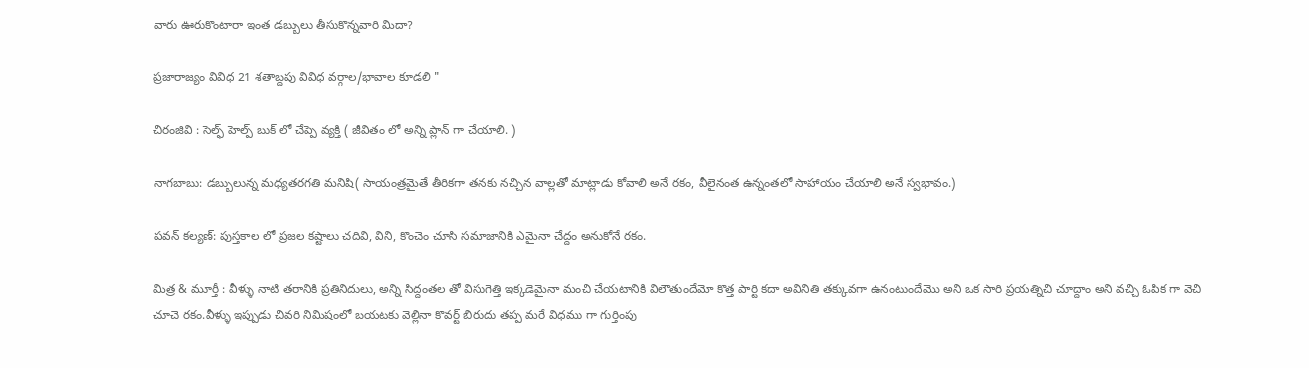వారు ఊరుకొంటారా ఇంత డబ్బులు తీసుకొన్నవారి మిదా?

ప్రజారాజ్యం వివిధ 21 శతాబ్దపు వివిధ వర్గాల/భావాల కూడలి "

చిరంజివి : సెల్ఫ్ హెల్ప్ బుక్ లో చేప్పె వ్యక్తి ( జీవితం లో అన్ని ప్లాన్ గా చేయాలి. )

నాగబాబు: డబ్బులున్న మధ్యతరగతి మనిషి( సాయంత్రమైతే తీరికగా తనకు నచ్చిన వాల్లతో మాట్లాడు కోవాలి అనే రకం, వీలైనంత ఉన్నంతలో సాహాయం చేయాలి అనే స్వభావం.)

పవన్ కల్యణ్: పుస్తకాల లో ప్రజల కష్టాలు చదివి, విని, కొంచెం చూసి సమాజానికి ఎమైనా చేద్దం అనుకోనే రకం.

మిత్ర & మూర్తీ : వీళ్ళు నాటి తరానికి ప్రతినిదులు, అన్ని సిద్దంతల తో విసుగెత్తి ఇక్కడెమైనా మంచి చేయటానికి విలౌతుందేమో కొత్త పార్టి కదా అవినితి తక్కువగా ఉనంటుందేమొ అని ఒక సారి ప్రయత్నిచి చూద్దాం అని వచ్చి ఓపిక గా వెచి చూచె రకం.వీళ్ళు ఇప్పుడు చివరి నిమిషంలో బయటకు వెల్లినా కొవర్ట్ బిరుదు తప్ప మరే విధము గా గుర్తింపు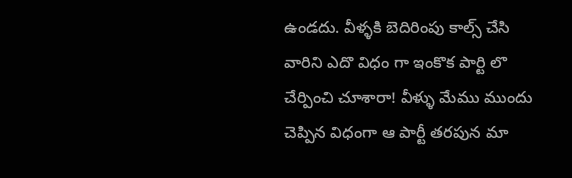ఉండదు. వీళ్ళకి బెదిరింపు కాల్స్ చేసి వారిని ఎదొ విధం గా ఇంకొక పార్టి లొ చేర్పించి చూశారా! వీళ్ళు మేము ముందు చెప్పిన విధంగా ఆ పార్టీ తరపున మా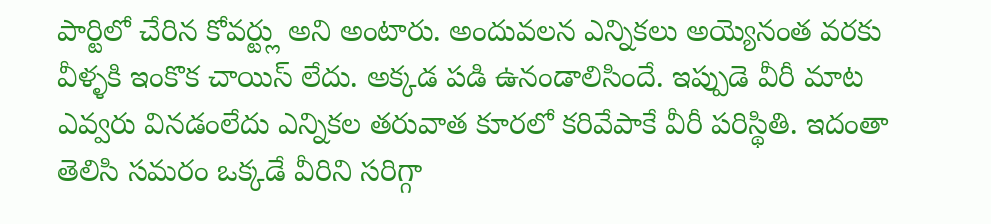పార్టిలో చేరిన కోవర్ట్లు అని అంటారు. అందువలన ఎన్నికలు అయ్యెనంత వరకు వీళ్ళకి ఇంకొక చాయిస్ లేదు. అక్కడ పడి ఉనండాలిసిందే. ఇప్పుడె వీరీ మాట ఎవ్వరు వినడంలేదు ఎన్నికల తరువాత కూరలో కరివేపాకే వీరీ పరిస్థితి. ఇదంతా తెలిసి సమరం ఒక్కడే వీరిని సరిగ్గా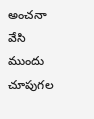అంచనా వేసి ముందు చూపుగల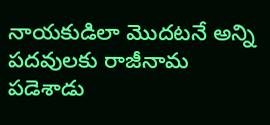నాయకుడిలా మొదటనే అన్ని పదవులకు రాజీనామ పడెశాడు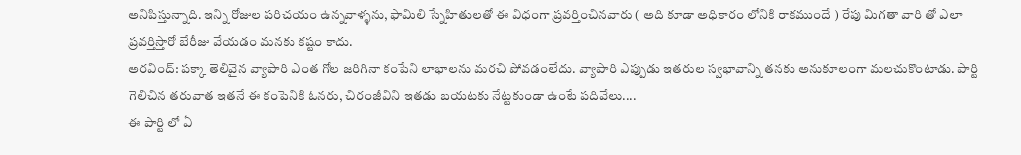అనిపిస్తున్నాది. ఇన్ని రోజుల పరిచయం ఉన్నవాళ్ళను, ఫామిలి స్నేహితులతో ఈ విధంగా ప్రవర్తించినవారు ( అది కూడా అధికారం లోనికి రాకముందే ) రేపు మిగతా వారి తో ఎలా ప్రవర్తిస్తారో బేరీజు వేయడం మనకు కష్టం కాదు.
అరవింద్: పక్కా తెలివైన వ్యాపారి ఎంత గోల జరిగినా కంపేని లాభాలను మరచి పోవడంలేదు. వ్యాపారి ఎప్పుడు ఇతరుల స్వభావాన్ని తనకు అనుకూలంగా మలచుకొంటాడు. పార్టి గెలిచిన తరువాత ఇతనే ఈ కంపెనికి ఓనరు, చిరంజీవిని ఇతడు బయటకు నేట్టకుండా ఉంటే పదివేలు....
ఈ పార్టి లో ఏ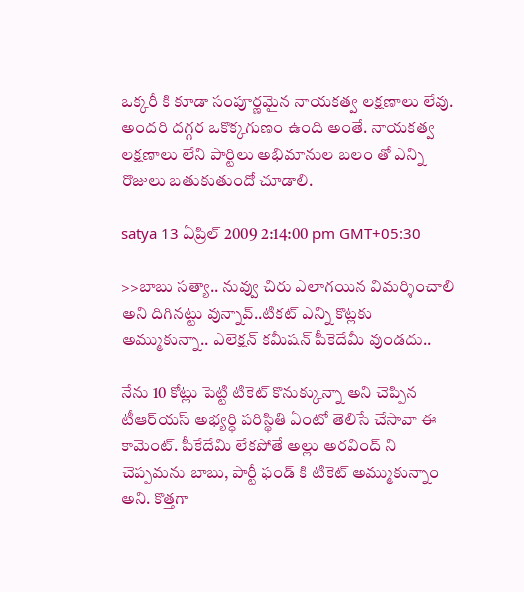ఒక్కరీ కి కూడా సంపూర్ణమైన నాయకత్వ లక్షణాలు లేవు. అందరి దగ్గర ఒకొక్కగుణం ఉంది అంతే. నాయకత్వ లక్షణాలు లేని పార్టిలు అభిమానుల బలం తో ఎన్ని రొజులు బతుకుతుందో చూడాలి.

satya 13 ఏప్రిల్ 2009 2:14:00 pm GMT+05:30

>>బాబు సత్యా.. నువ్వు చిరు ఎలాగయిన విమర్శించాలి అని దిగినట్టు వున్నావ్..టికట్ ఎన్ని కొట్లకు అమ్ముకున్నా.. ఎలెక్షన్ కమీషన్ పీకెదేమీ వుండదు..

నేను 10 కోట్లు పెట్టి టికెట్ కొనుక్కున్నా అని చెప్పిన టీఆర్‌యస్ అభ్యర్ధి పరిస్థితి ఏంటో తెలిసే చేసావా ఈ కామెంట్. పీకేదేమి లేకపోతే అల్లు అరవింద్ ని చెప్పమను బాబు, పార్టీ ఫండ్ కి టికెట్ అమ్ముకున్నాం అని. కొత్తగా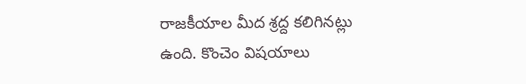రాజకీయాల మీద శ్రద్ద కలిగినట్లు ఉంది. కొంచెం విషయాలు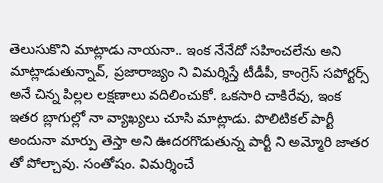తెలుసుకొని మాట్లాడు నాయనా.. ఇంక నేనేదో సహించలేను అని మాట్లాడుతున్నావ్, ప్రజారాజ్యం ని విమర్శిస్తే టీడీపీ, కాంగ్రెస్ సపోర్టర్స్ అనే చిన్న పిల్లల లక్షణాలు వదిలించుకో. ఒకసారి చాకిరేవు, ఇంక ఇతర బ్లాగుల్లో నా వ్యాఖ్యలు చూసి మాట్లాడు. పొలిటికల్ పార్టీ అందునా మార్పు తెస్తా అని ఊదరగొడుతున్న పార్టీ ని అమ్మోరి జాతర తో పోల్చావు. సంతోషం. విమర్శించే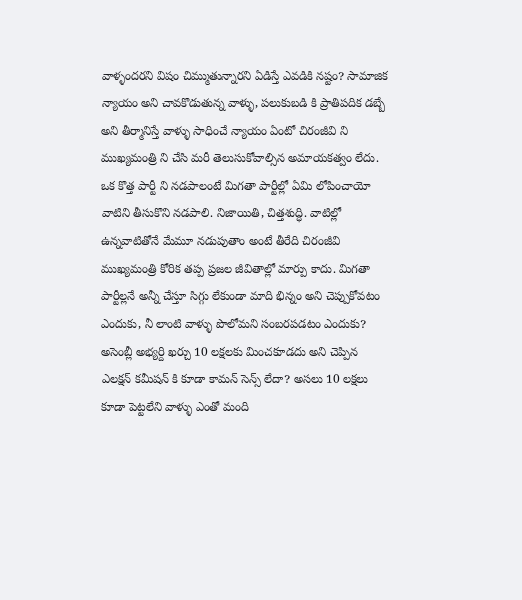వాళ్ళందరని విషం చిమ్ముతున్నారని ఏడిస్తే ఎవడికి నష్టం? సామాజిక న్యాయం అని చావకొడుతున్న వాళ్ళు, పలుకుబడి కి ప్రాతిపదిక డబ్బే అని తీర్మానిస్తే వాళ్ళు సాధించే న్యాయం ఏంటో చిరంజీవి ని ముఖ్యమంత్రి ని చేసి మరీ తెలుసుకోవాల్సిన అమాయకత్వం లేదు.
ఒక కొత్త పార్టీ ని నడపాలంటే మిగతా పార్టీల్లో ఏమి లోపించాయో వాటిని తీసుకొని నడపాలి. నిజాయితి, చిత్తశుద్ధి. వాటిల్లో ఉన్నవాటితోనే మేమూ నడుపుతాం అంటే తీరేది చిరంజీవి ముఖ్యమంత్రి కోరిక తప్ప ప్రజల జీవితాల్లో మార్పు కాదు. మిగతా పార్టీల్లనే అన్నీ చేస్తూ సిగ్గు లేకుండా మాది భిన్నం అని చెప్పుకోవటం ఎందుకు, నీ లాంటి వాళ్ళు పొలోమని సంబరపడటం ఎందుకు? అసెంబ్లీ అభ్యర్ది ఖర్చు 10 లక్షలకు మించకూడదు అని చెప్పిన ఎలక్షన్ కమీషన్ కి కూడా కామన్ సెన్స్ లేదా? అసలు 10 లక్షలు కూడా పెట్టలేని వాళ్ళు ఎంతో మంది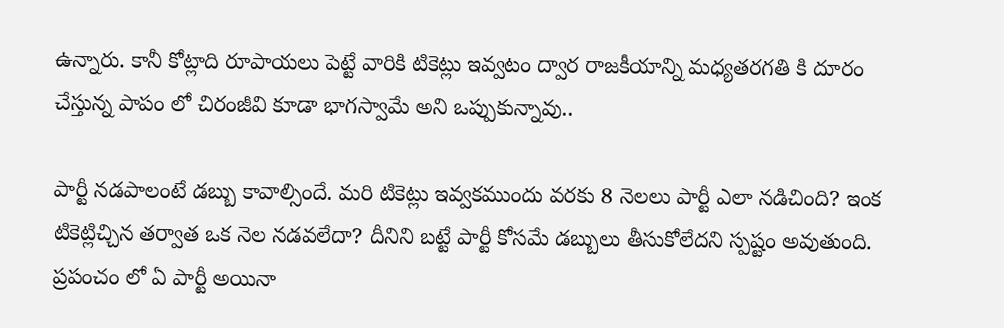ఉన్నారు. కానీ కోట్లాది రూపాయలు పెట్టే వారికి టికెట్లు ఇవ్వటం ద్వార రాజకీయాన్ని మధ్యతరగతి కి దూరం చేస్తున్న పాపం లో చిరంజీవి కూడా భాగస్వామే అని ఒప్పుకున్నావు..

పార్టీ నడపాలంటే డబ్బు కావాల్సిందే. మరి టికెట్లు ఇవ్వకముందు వరకు 8 నెలలు పార్టీ ఎలా నడిచింది? ఇంక టికెట్లిచ్చిన తర్వాత ఒక నెల నడవలేదా? దీనిని బట్టే పార్టీ కోసమే డబ్బులు తీసుకోలేదని స్పష్టం అవుతుంది. ప్రపంచం లో ఏ పార్టీ అయినా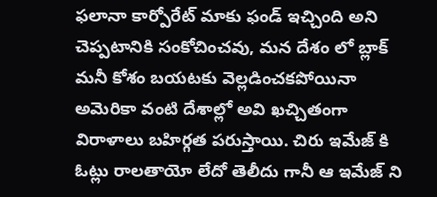ఫలానా కార్పోరేట్ మాకు ఫండ్ ఇచ్చింది అని చెప్పటానికి సంకోచించవు, మన దేశం లో బ్లాక్ మనీ కోశం బయటకు వెల్లడించకపోయినా అమెరికా వంటి దేశాల్లో అవి ఖచ్చితంగా విరాళాలు బహిర్గత పరుస్తాయి. చిరు ఇమేజ్ కి ఓట్లు రాలతాయో లేదో తెలీదు గానీ ఆ ఇమేజ్ ని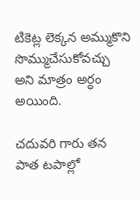టికెట్ల లెక్కన అమ్ముకొని సొమ్ముచేసుకోవచ్చు అని మాత్రం అర్ధం అయింది.

చదువరి గారు తన పాత టపాల్లో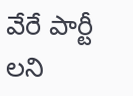వేరే పార్టీ లని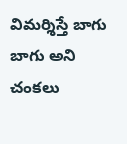విమర్శిస్తే బాగు బాగు అని చంకలు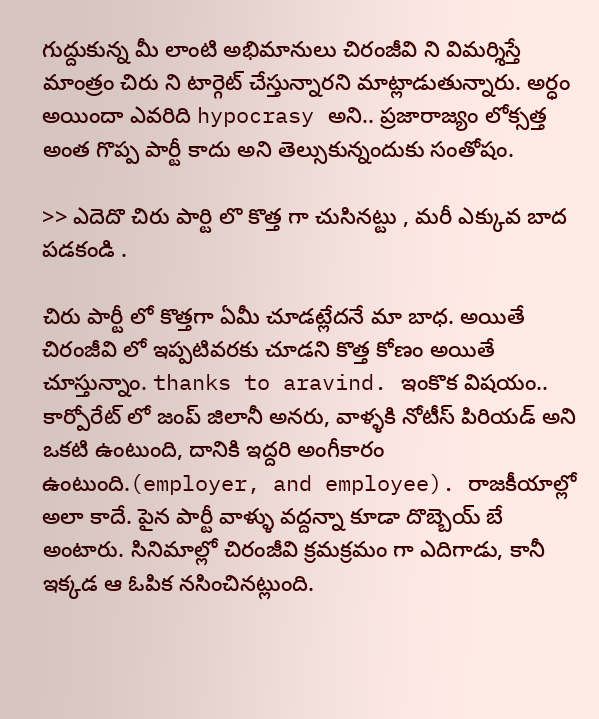గుద్దుకున్న మీ లాంటి అభిమానులు చిరంజీవి ని విమర్శిస్తే మాంత్రం చిరు ని టార్గెట్ చేస్తున్నారని మాట్లాడుతున్నారు. అర్ధం అయిందా ఎవరిది hypocrasy అని.. ప్రజారాజ్యం లోక్సత్త అంత గొప్ప పార్టీ కాదు అని తెల్సుకున్నందుకు సంతోషం.

>> ఎదెదొ చిరు పార్టి లొ కొత్త గా చుసినట్టు , మరీ ఎక్కువ బాద పడకండి .

చిరు పార్టీ లో కొత్తగా ఏమీ చూడట్లేదనే మా బాధ. అయితే చిరంజీవి లో ఇప్పటివరకు చూడని కొత్త కోణం అయితే చూస్తున్నాం. thanks to aravind. ఇంకొక విషయం.. కార్పోరేట్ లో జంప్ జిలానీ అనరు, వాళ్ళకి నోటీస్ పిరియడ్ అని ఒకటి ఉంటుంది, దానికి ఇద్దరి అంగీకారం ఉంటుంది.(employer, and employee). రాజకీయాల్లో అలా కాదే. పైన పార్టీ వాళ్ళు వద్దన్నా కూడా దొబ్బెయ్ బే అంటారు. సినిమాల్లో చిరంజీవి క్రమక్రమం గా ఎదిగాడు, కానీ ఇక్కడ ఆ ఓపిక నసించినట్లుంది.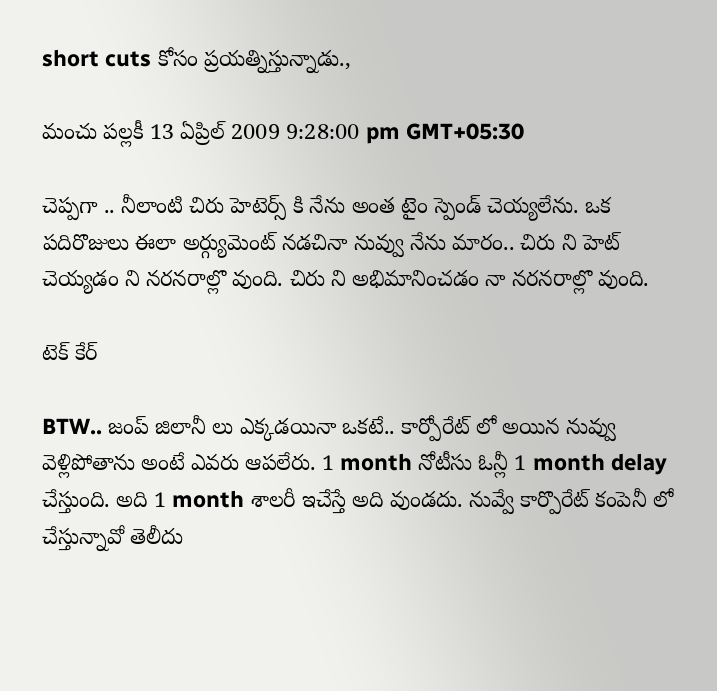short cuts కోసం ప్రయత్నిస్తున్నాడు.,

మంచు పల్లకీ 13 ఏప్రిల్ 2009 9:28:00 pm GMT+05:30

చెప్పగా .. నీలాంటి చిరు హెటెర్స్ కి నేను అంత టైం స్పెండ్ చెయ్యలేను. ఒక పదిరొజులు ఈలా అర్గ్యుమెంట్ నడచినా నువ్వు నేను మారం.. చిరు ని హెట్ చెయ్యడం ని నరనరాల్లొ వుంది. చిరు ని అభిమానించడం నా నరనరాల్లొ వుంది.

టెక్ కేర్

BTW.. జంప్ జిలానీ లు ఎక్కడయినా ఒకటే.. కార్పోరేట్ లో అయిన నువ్వు వెళ్లిపోతాను అంటే ఎవరు ఆపలేరు. 1 month నోటీసు ఓన్లీ 1 month delay చేస్తుంది. అది 1 month శాలరీ ఇచేస్తే అది వుండదు. నువ్వే కార్పొరేట్ కంపెనీ లో చేస్తున్నావో తెలీదు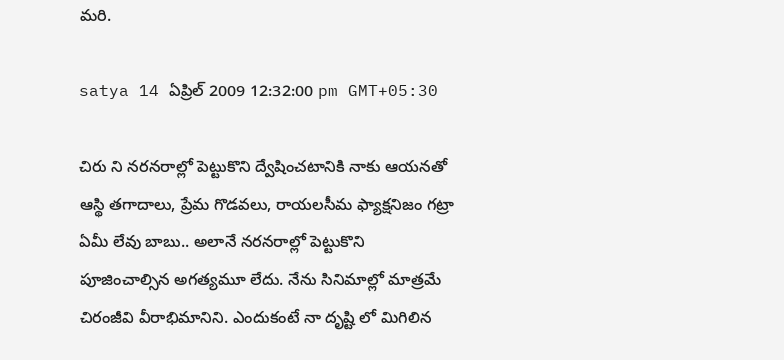మరి.

satya 14 ఏప్రిల్ 2009 12:32:00 pm GMT+05:30

చిరు ని నరనరాల్లో పెట్టుకొని ద్వేషించటానికి నాకు ఆయనతో ఆస్థి తగాదాలు, ప్రేమ గొడవలు, రాయలసీమ ఫ్యాక్షనిజం గట్రా ఏమీ లేవు బాబు.. అలానే నరనరాల్లో పెట్టుకొని పూజించాల్సిన అగత్యమూ లేదు. నేను సినిమాల్లో మాత్రమే చిరంజీవి వీరాభిమానిని. ఎందుకంటే నా దృష్టి లో మిగిలిన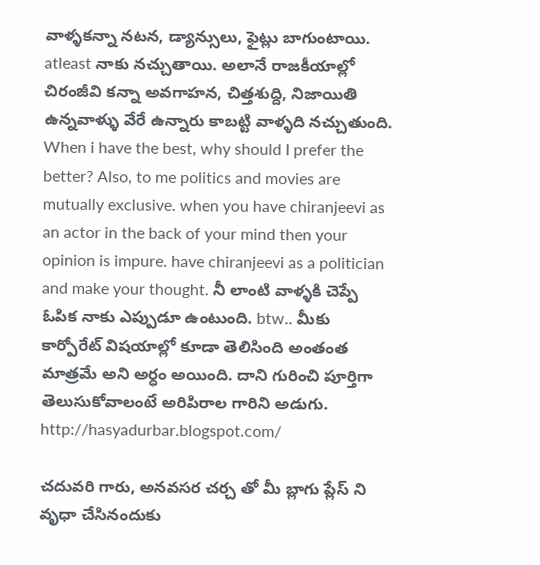వాళ్ళకన్నా నటన, డ్యాన్సులు, ఫైట్లు బాగుంటాయి. atleast నాకు నచ్చుతాయి. అలానే రాజకీయాల్లో చిరంజీవి కన్నా అవగాహన, చిత్తశుద్ది, నిజాయితి ఉన్నవాళ్ళు వేరే ఉన్నారు కాబట్టి వాళ్ళది నచ్చుతుంది. When i have the best, why should I prefer the better? Also, to me politics and movies are mutually exclusive. when you have chiranjeevi as an actor in the back of your mind then your opinion is impure. have chiranjeevi as a politician and make your thought. నీ లాంటి వాళ్ళకి చెప్పే ఓపిక నాకు ఎప్పుడూ ఉంటుంది. btw.. మీకు కార్పోరేట్ విషయాల్లో కూడా తెలిసింది అంతంత మాత్రమే అని అర్ధం అయింది. దాని గురించి పూర్తిగా తెలుసుకోవాలంటే అరిపిరాల గారిని అడుగు. http://hasyadurbar.blogspot.com/

చదువరి గారు, అనవసర చర్చ తో మీ బ్లాగు ప్లేస్ ని వృధా చేసినందుకు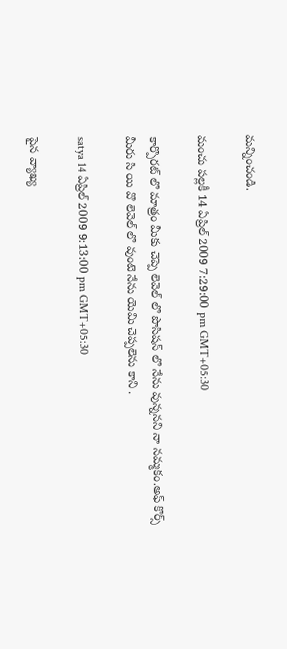మన్నించండి.

మంచు పల్లకీ 14 ఏప్రిల్ 2009 7:29:00 pm GMT+05:30

కార్పొరట్ లొ మాత్రం మీకు చెప్పె లెవెల్ లొ పొసిషన్ లొ నేను వున్ననని నా నమ్మకం.అఫ్ కొర్స్ మీరు సి యి వొ లెవెల్ లొ వుంటె నేను యెమి చెప్పలెను కాని .

satya 14 ఏప్రిల్ 2009 9:13:00 pm GMT+05:30

పైన వ్యాఖ్య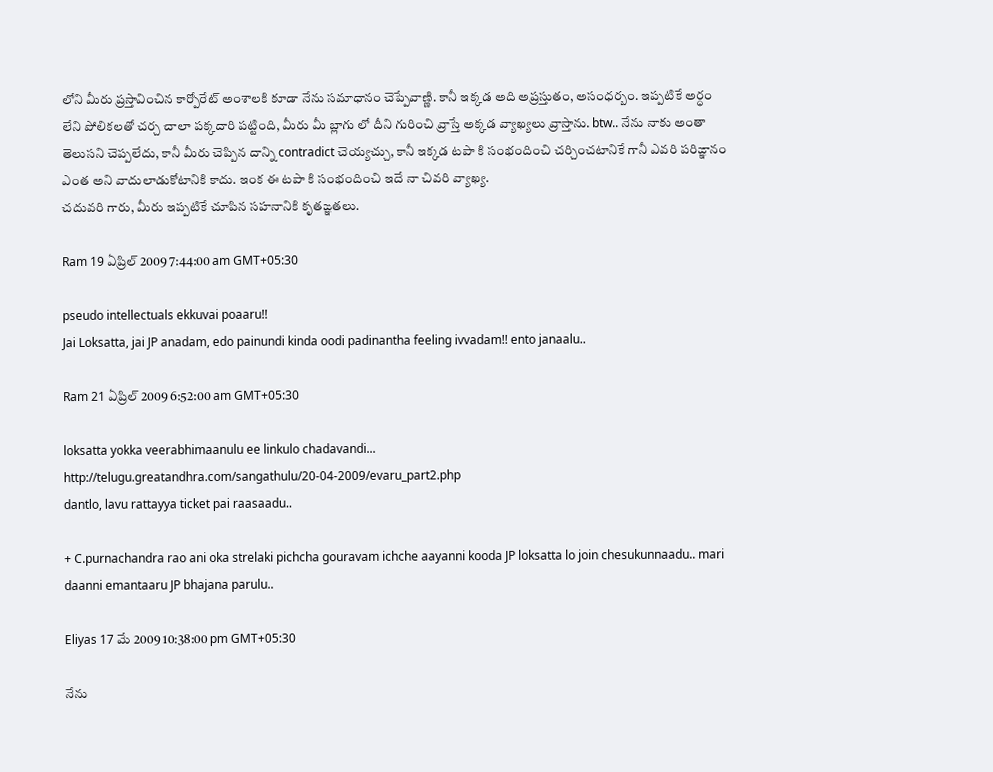లోని మీరు ప్రస్తావించిన కార్పోరేట్ అంశాలకి కూడా నేను సమాధానం చెప్పేవాణ్ణి. కానీ ఇక్కడ అది అప్రస్తుతం, అసంధర్బం. ఇప్పటికే అర్ధం లేని పోలికలతో చర్చ చాలా పక్కదారి పట్టింది, మీరు మీ బ్లాగు లో దీని గురించి వ్రాస్తే అక్కడ వ్యాఖ్యలు వ్రాస్తాను. btw.. నేను నాకు అంతా తెలుసని చెప్పలేదు, కానీ మీరు చెప్పిన దాన్ని contradict చెయ్యచ్చు, కానీ ఇక్కడ టపా కి సంభందించి చర్చించటానికే గానీ ఎవరి పరిఙ్ఞానం ఎంత అని వాదులాడుకోటానికి కాదు. ఇంక ఈ టపా కి సంభందించి ఇదే నా చివరి వ్యాఖ్య.
చదువరి గారు, మీరు ఇప్పటికే చూపిన సహనానికి కృతఙ్ఞతలు.

Ram 19 ఏప్రిల్ 2009 7:44:00 am GMT+05:30

pseudo intellectuals ekkuvai poaaru!!
Jai Loksatta, jai JP anadam, edo painundi kinda oodi padinantha feeling ivvadam!! ento janaalu..

Ram 21 ఏప్రిల్ 2009 6:52:00 am GMT+05:30

loksatta yokka veerabhimaanulu ee linkulo chadavandi...
http://telugu.greatandhra.com/sangathulu/20-04-2009/evaru_part2.php
dantlo, lavu rattayya ticket pai raasaadu..

+ C.purnachandra rao ani oka strelaki pichcha gouravam ichche aayanni kooda JP loksatta lo join chesukunnaadu.. mari daanni emantaaru JP bhajana parulu..

Eliyas 17 మే 2009 10:38:00 pm GMT+05:30

నేను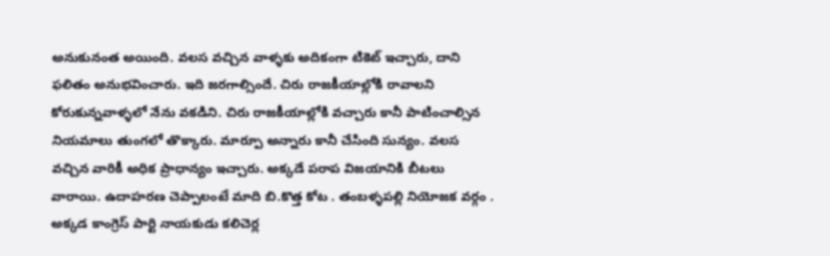అనుకునంత అయింది. వలస వచ్చిన వాళ్ళకు అదికంగా టికెట్ ఇచ్చారు, దాని ఫలితం అనుభవించారు. ఇది జరగాల్సిందే. చిరు రాజకీయాల్లోకి రావాలని కోరుకున్నవాళ్ళలో నేను వకడిని. చిరు రాజకీయాల్లోకి వచ్చారు కానీ పాటించాల్సిన నియమాలు తుంగలో తొక్కారు. మార్పూ అన్నారు కానీ చేసింది సున్యం. వలస వచ్చిన వారికీ అధిక ప్రాధాన్యం ఇచ్చారు. అక్కడే పరాప విజయానికి బీటలు వారాయి. ఉదాహరణ చెప్పాలంటే మాది బి.కొత్త కోట . తంబళ్ళపల్లి నియోజక వర్గం . అక్కడ కాంగ్రెస్ పార్టి నాయకుడు కలిచెర్ల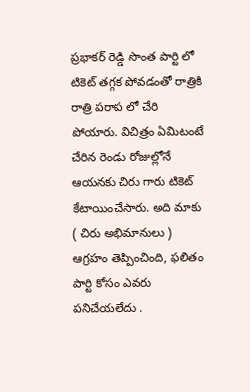ప్రభాకర్ రెడ్డి సొంత పార్టి లో టికెట్ తగ్గక పోవడంతో రాత్రికి రాత్రి పరాప లో చేరి పోయారు. విచిత్రం ఏమిటంటే చేరిన రెండు రోజుల్లోనే ఆయనకు చిరు గారు టికెట్ కేటాయించేసారు. అది మాకు ( చిరు అభిమానులు ) ఆగ్రహం తెప్పించింది, ఫలితం పార్టి కోసం ఎవరు పనిచేయలేదు .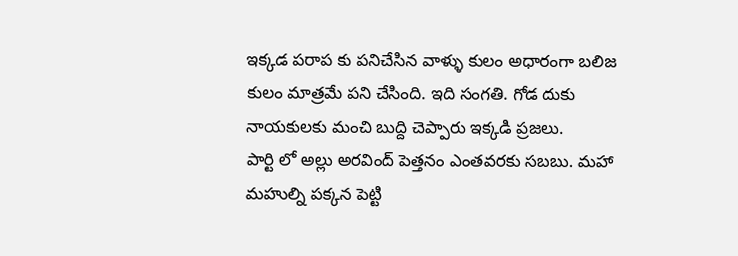ఇక్కడ పరాప కు పనిచేసిన వాళ్ళు కులం అధారంగా బలిజ కులం మాత్రమే పని చేసింది. ఇది సంగతి. గోడ దుకు నాయకులకు మంచి బుద్ది చెప్పారు ఇక్కడి ప్రజలు.
పార్టి లో అల్లు అరవింద్ పెత్తనం ఎంతవరకు సబబు. మహా మహుల్ని పక్కన పెట్టి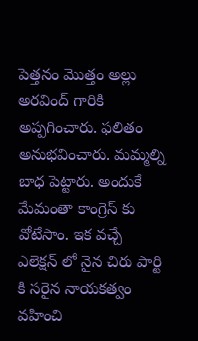పెత్తనం మొత్తం అల్లు అరవింద్ గారికి అప్పగించారు. ఫలితం అనుభవించారు. మమ్మల్ని బాధ పెట్టారు. అందుకే మేమంతా కాంగ్రెస్ కు వోటేసాం. ఇక వచ్చే ఎలెక్షన్ లో నైన చిరు పార్టి కి సరైన నాయకత్వం వహించి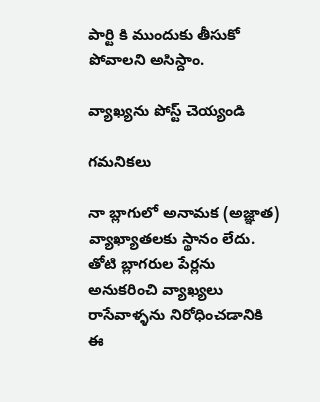పార్టి కి ముందుకు తీసుకో పోవాలని అసిస్దాం.

వ్యాఖ్యను పోస్ట్ చెయ్యండి

గమనికలు

నా బ్లాగులో అనామక (అజ్ఞాత) వ్యాఖ్యాతలకు స్థానం లేదు. తోటి బ్లాగరుల పేర్లను అనుకరించి వ్యాఖ్యలు రాసేవాళ్ళను నిరోధించడానికి ఈ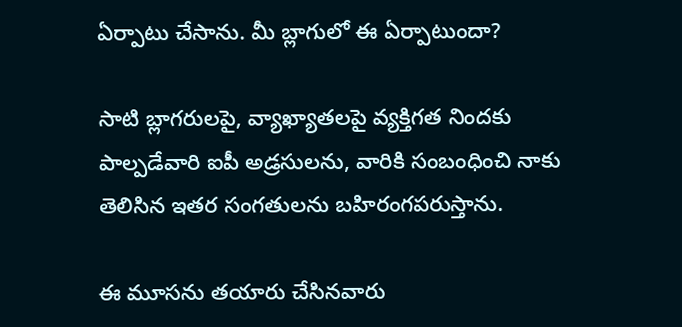ఏర్పాటు చేసాను. మీ బ్లాగులో ఈ ఏర్పాటుందా?

సాటి బ్లాగరులపై, వ్యాఖ్యాతలపై వ్యక్తిగత నిందకు పాల్పడేవారి ఐపీ అడ్రసులను, వారికి సంబంధించి నాకు తెలిసిన ఇతర సంగతులను బహిరంగపరుస్తాను.

ఈ మూసను తయారు చేసినవారు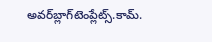అవర్‌బ్లాగ్‌టెంప్లేట్స్.కామ్.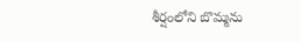శీర్షంలోని బొమ్మను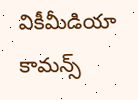వికీమీడియా కామన్స్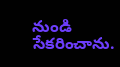నుండి సేకరించాను.